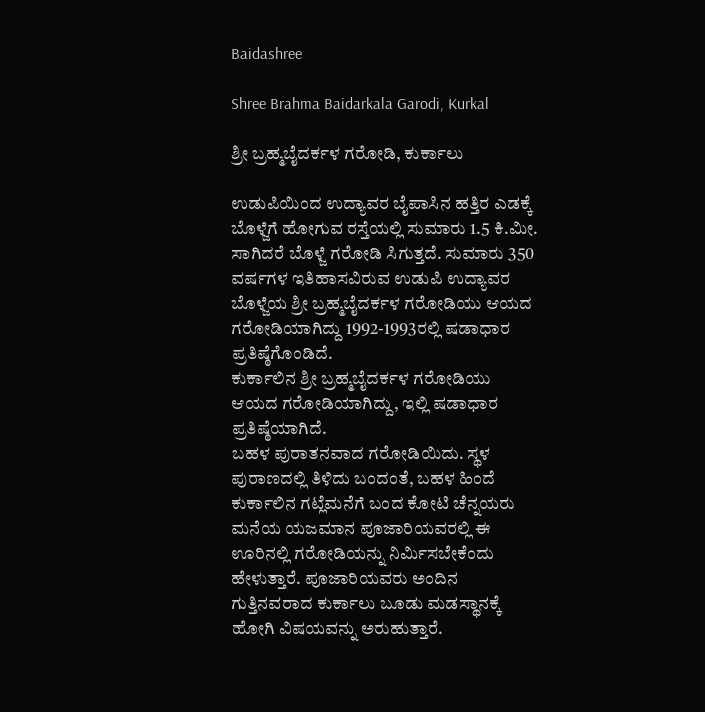Baidashree

Shree Brahma Baidarkala Garodi, Kurkal

ಶ್ರೀ ಬ್ರಹ್ಮಬೈದರ್ಕಳ ಗರೋಡಿ, ಕುರ್ಕಾಲು

ಉಡುಪಿಯಿಂದ ಉದ್ಯಾವರ ಬೈಪಾಸಿನ ಹತ್ತಿರ ಎಡಕ್ಕೆ ಬೊಳ್ಜೆಗೆ ಹೋಗುವ ರಸ್ತೆಯಲ್ಲಿ ಸುಮಾರು 1.5 ಕಿ.ಮೀ. ಸಾಗಿದರೆ ಬೊಳ್ಜೆ ಗರೋಡಿ ಸಿಗುತ್ತದೆ. ಸುಮಾರು 350 ವರ್ಷಗಳ ಇತಿಹಾಸವಿರುವ ಉಡುಪಿ ಉದ್ಯಾವರ ಬೊಳ್ಜೆಯ ಶ್ರೀ ಬ್ರಹ್ಮಬೈದರ್ಕಳ ಗರೋಡಿಯು ಆಯದ ಗರೋಡಿಯಾಗಿದ್ದು 1992-1993ರಲ್ಲಿ ಷಡಾಧಾರ ಪ್ರತಿಷ್ಠೆಗೊಂಡಿದೆ.
ಕುರ್ಕಾಲಿನ ಶ್ರೀ ಬ್ರಹ್ಮಬೈದರ್ಕಳ ಗರೋಡಿಯು ಆಯದ ಗರೋಡಿಯಾಗಿದ್ದು, ಇಲ್ಲಿ ಷಡಾಧಾರ ಪ್ರತಿಷ್ಠೆಯಾಗಿದೆ.
ಬಹಳ ಪುರಾತನವಾದ ಗರೋಡಿಯಿದು. ಸ್ಥಳ ಪುರಾಣದಲ್ಲಿ ತಿಳಿದು ಬಂದಂತೆ, ಬಹಳ ಹಿಂದೆ ಕುರ್ಕಾಲಿನ ಗಟ್ಲೆಮನೆಗೆ ಬಂದ ಕೋಟಿ ಚೆನ್ನಯರು ಮನೆಯ ಯಜಮಾನ ಪೂಜಾರಿಯವರಲ್ಲಿ ಈ ಊರಿನಲ್ಲಿ ಗರೋಡಿಯನ್ನು ನಿರ್ಮಿಸಬೇಕೆಂದು ಹೇಳುತ್ತಾರೆ. ಪೂಜಾರಿಯವರು ಅಂದಿನ ಗುತ್ತಿನವರಾದ ಕುರ್ಕಾಲು ಬೂಡು ಮಡಸ್ಥಾನಕ್ಕೆ ಹೋಗಿ ವಿಷಯವನ್ನು ಅರುಹುತ್ತಾರೆ.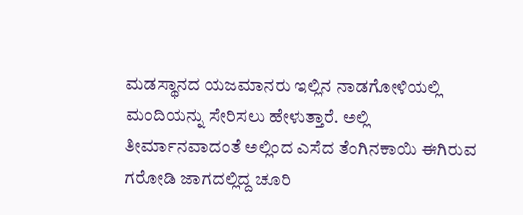ಮಡಸ್ಥಾನದ ಯಜಮಾನರು ಇಲ್ಲಿನ ನಾಡಗೋಳಿಯಲ್ಲಿ ಮಂದಿಯನ್ನು ಸೇರಿಸಲು ಹೇಳುತ್ತಾರೆ. ಅಲ್ಲಿ ತೀರ್ಮಾನವಾದಂತೆ ಅಲ್ಲಿಂದ ಎಸೆದ ತೆಂಗಿನಕಾಯಿ ಈಗಿರುವ ಗರೋಡಿ ಜಾಗದಲ್ಲಿದ್ದ ಚೂರಿ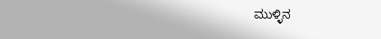ಮುಳ್ಳಿನ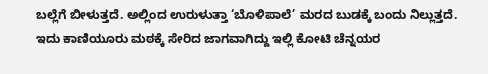ಬಲ್ಲೆಗೆ ಬೀಳುತ್ತದೆ. ಅಲ್ಲಿಂದ ಉರುಳುತ್ತಾ ‘ಬೊಳಿಪಾಲೆ’ ಮರದ ಬುಡಕ್ಕೆ ಬಂದು ನಿಲ್ಲುತ್ತದೆ. ಇದು ಕಾಣಿಯೂರು ಮಠಕ್ಕೆ ಸೇರಿದ ಜಾಗವಾಗಿದ್ದು ಇಲ್ಲಿ ಕೋಟಿ ಚೆನ್ನಯರ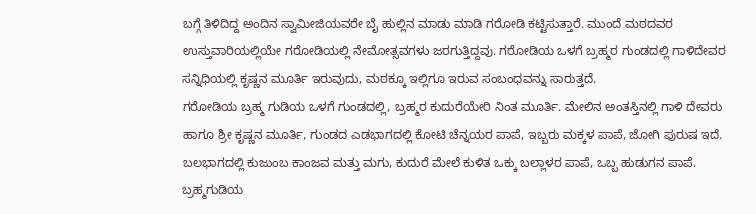ಬಗ್ಗೆ ತಿಳಿದಿದ್ದ ಅಂದಿನ ಸ್ವಾಮೀಜಿಯವರೇ ಬೈ ಹುಲ್ಲಿನ ಮಾಡು ಮಾಡಿ ಗರೋಡಿ ಕಟ್ಟಿಸುತ್ತಾರೆ. ಮುಂದೆ ಮಠದವರ ಉಸ್ತುವಾರಿಯಲ್ಲಿಯೇ ಗರೋಡಿಯಲ್ಲಿ ನೇಮೋತ್ಸವಗಳು ಜರಗುತ್ತಿದ್ದವು. ಗರೋಡಿಯ ಒಳಗೆ ಬ್ರಹ್ಮರ ಗುಂಡದಲ್ಲಿ ಗಾಳಿದೇವರ ಸನ್ನಿಧಿಯಲ್ಲಿ ಕೃಷ್ಣನ ಮೂರ್ತಿ ಇರುವುದು, ಮಠಕ್ಕೂ ಇಲ್ಲಿಗೂ ಇರುವ ಸಂಬಂಧವನ್ನು ಸಾರುತ್ತದೆ.
ಗರೋಡಿಯ ಬ್ರಹ್ಮ ಗುಡಿಯ ಒಳಗೆ ಗುಂಡದಲ್ಲಿ, ಬ್ರಹ್ಮರ ಕುದುರೆಯೇರಿ ನಿಂತ ಮೂರ್ತಿ. ಮೇಲಿನ ಅಂತಸ್ತಿನಲ್ಲಿ ಗಾಳಿ ದೇವರು ಹಾಗೂ ಶ್ರೀ ಕೃಷ್ಣನ ಮೂರ್ತಿ, ಗುಂಡದ ಎಡಭಾಗದಲ್ಲಿ ಕೋಟಿ ಚೆನ್ನಯರ ಪಾಪೆ, ಇಬ್ಬರು ಮಕ್ಕಳ ಪಾಪೆ, ಜೋಗಿ ಪುರುಷ ಇದೆ. ಬಲಭಾಗದಲ್ಲಿ ಕುಜುಂಬ ಕಾಂಜವ ಮತ್ತು ಮಗು, ಕುದುರೆ ಮೇಲೆ ಕುಳಿತ ಒಕ್ಕು ಬಲ್ಲಾಳರ ಪಾಪೆ, ಒಬ್ಬ ಹುಡುಗನ ಪಾಪೆ.
ಬ್ರಹ್ಮಗುಡಿಯ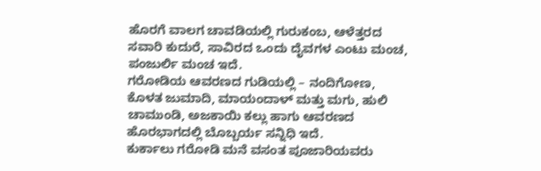ಹೊರಗೆ ವಾಲಗ ಚಾವಡಿಯಲ್ಲಿ ಗುರುಕಂಬ, ಆಳೆತ್ತರದ ಸವಾರಿ ಕುದುರೆ, ಸಾವಿರದ ಒಂದು ದೈವಗಳ ಎಂಟು ಮಂಚ, ಪಂಜುರ್ಲಿ ಮಂಚ ಇದೆ.
ಗರೋಡಿಯ ಆವರಣದ ಗುಡಿಯಲ್ಲಿ – ನಂದಿಗೋಣ, ಕೊಳತ ಜುಮಾದಿ, ಮಾಯಂದಾಳ್ ಮತ್ತು ಮಗು, ಹುಲಿ ಚಾಮುಂಡಿ, ಅಜಕಾಯಿ ಕಲ್ಲು ಹಾಗು ಆವರಣದ ಹೊರಭಾಗದಲ್ಲಿ ಬೊಬ್ಬರ್ಯ ಸನ್ನಿಧಿ ಇದೆ.
ಕುರ್ಕಾಲು ಗರೋಡಿ ಮನೆ ವಸಂತ ಪೂಜಾರಿಯವರು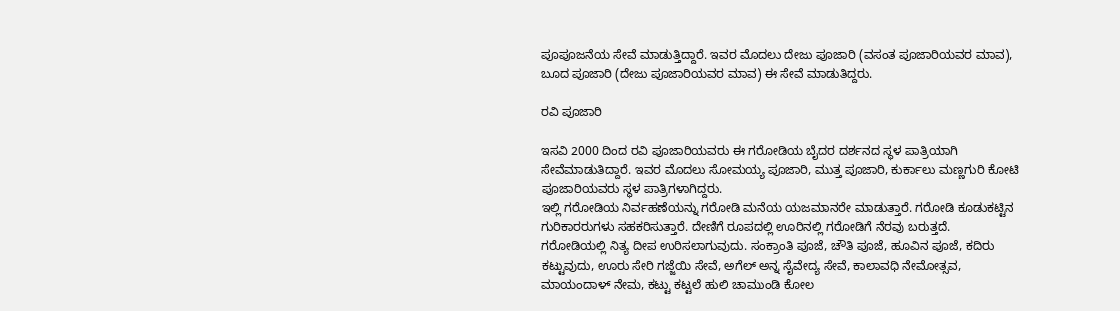ಪೂಪೂಜನೆಯ ಸೇವೆ ಮಾಡುತ್ತಿದ್ದಾರೆ. ಇವರ ಮೊದಲು ದೇಜು ಪೂಜಾರಿ (ವಸಂತ ಪೂಜಾರಿಯವರ ಮಾವ), ಬೂದ ಪೂಜಾರಿ (ದೇಜು ಪೂಜಾರಿಯವರ ಮಾವ) ಈ ಸೇವೆ ಮಾಡುತಿದ್ದರು.

ರವಿ ಪೂಜಾರಿ

ಇಸವಿ 2000 ದಿಂದ ರವಿ ಪೂಜಾರಿಯವರು ಈ ಗರೋಡಿಯ ಬೈದರ ದರ್ಶನದ ಸ್ಥಳ ಪಾತ್ರಿಯಾಗಿ ಸೇವೆಮಾಡುತಿದ್ದಾರೆ. ಇವರ ಮೊದಲು ಸೋಮಯ್ಯ ಪೂಜಾರಿ, ಮುತ್ತ ಪೂಜಾರಿ, ಕುರ್ಕಾಲು ಮಣ್ಣಗುರಿ ಕೋಟಿ ಪೂಜಾರಿಯವರು ಸ್ಥಳ ಪಾತ್ರಿಗಳಾಗಿದ್ದರು.
ಇಲ್ಲಿ ಗರೋಡಿಯ ನಿರ್ವಹಣೆಯನ್ನು ಗರೋಡಿ ಮನೆಯ ಯಜಮಾನರೇ ಮಾಡುತ್ತಾರೆ. ಗರೋಡಿ ಕೂಡುಕಟ್ಟಿನ ಗುರಿಕಾರರುಗಳು ಸಹಕರಿಸುತ್ತಾರೆ. ದೇಣಿಗೆ ರೂಪದಲ್ಲಿ ಊರಿನಲ್ಲಿ ಗರೋಡಿಗೆ ನೆರವು ಬರುತ್ತದೆ.
ಗರೋಡಿಯಲ್ಲಿ ನಿತ್ಯ ದೀಪ ಉರಿಸಲಾಗುವುದು. ಸಂಕ್ರಾಂತಿ ಪೂಜೆ, ಚೌತಿ ಪೂಜೆ, ಹೂವಿನ ಪೂಜೆ, ಕದಿರು ಕಟ್ಟುವುದು, ಊರು ಸೇರಿ ಗಜ್ಜೆಯಿ ಸೇವೆ, ಅಗೆಲ್ ಅನ್ನ ಸೈವೇದ್ಯ ಸೇವೆ, ಕಾಲಾವಧಿ ನೇಮೋತ್ಸವ, ಮಾಯಂದಾಳ್ ನೇಮ, ಕಟ್ಟು ಕಟ್ಟಲೆ ಹುಲಿ ಚಾಮುಂಡಿ ಕೋಲ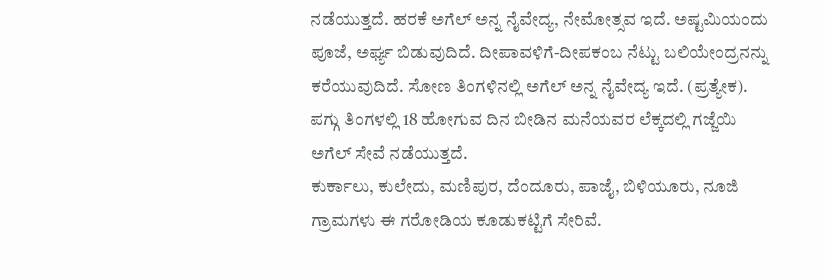ನಡೆಯುತ್ತದೆ. ಹರಕೆ ಅಗೆಲ್ ಅನ್ನ ನೈವೇದ್ಯ, ನೇಮೋತ್ಸವ ಇದೆ. ಅಷ್ಟಮಿಯಂದು ಪೂಜೆ, ಅರ್ಘ್ಯ ಬಿಡುವುದಿದೆ. ದೀಪಾವಳಿಗೆ-ದೀಪಕಂಬ ನೆಟ್ಟು ಬಲಿಯೇಂದ್ರನನ್ನು ಕರೆಯುವುದಿದೆ. ಸೋಣ ತಿಂಗಳಿನಲ್ಲಿ ಅಗೆಲ್ ಅನ್ನ ನೈವೇದ್ಯ ಇದೆ. (ಪ್ರತ್ಯೇಕ). ಪಗ್ಗು ತಿಂಗಳಲ್ಲಿ 18 ಹೋಗುವ ದಿನ ಬೀಡಿನ ಮನೆಯವರ ಲೆಕ್ಕದಲ್ಲಿ ಗಜ್ಜೆಯಿ ಅಗೆಲ್ ಸೇವೆ ನಡೆಯುತ್ತದೆ.
ಕುರ್ಕಾಲು, ಕುಲೇದು, ಮಣಿಪುರ, ದೆಂದೂರು, ಪಾಜೈ, ಬಿಳಿಯೂರು, ನೂಜಿ ಗ್ರಾಮಗಳು ಈ ಗರೋಡಿಯ ಕೂಡುಕಟ್ಟಿಗೆ ಸೇರಿವೆ.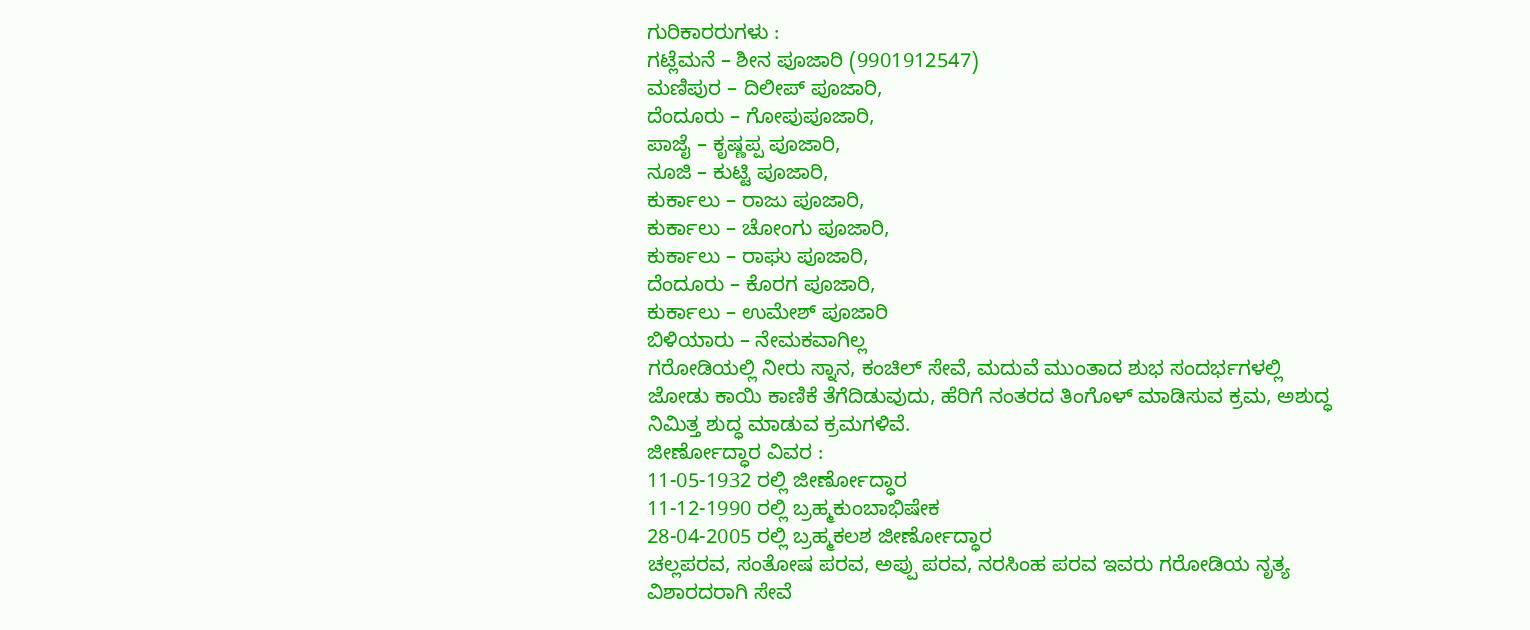ಗುರಿಕಾರರುಗಳು :
ಗಟ್ಲೆಮನೆ – ಶೀನ ಪೂಜಾರಿ (9901912547)
ಮಣಿಪುರ – ದಿಲೀಪ್ ಪೂಜಾರಿ,
ದೆಂದೂರು – ಗೋಪುಪೂಜಾರಿ,
ಪಾಜೈ – ಕೃಷ್ಣಪ್ಪ ಪೂಜಾರಿ,
ನೂಜಿ – ಕುಟ್ಟಿ ಪೂಜಾರಿ,
ಕುರ್ಕಾಲು – ರಾಜು ಪೂಜಾರಿ,
ಕುರ್ಕಾಲು – ಚೋಂಗು ಪೂಜಾರಿ,
ಕುರ್ಕಾಲು – ರಾಘು ಪೂಜಾರಿ,
ದೆಂದೂರು – ಕೊರಗ ಪೂಜಾರಿ,
ಕುರ್ಕಾಲು – ಉಮೇಶ್ ಪೂಜಾರಿ
ಬಿಳಿಯಾರು – ನೇಮಕವಾಗಿಲ್ಲ
ಗರೋಡಿಯಲ್ಲಿ ನೀರು ಸ್ನಾನ, ಕಂಚಿಲ್ ಸೇವೆ, ಮದುವೆ ಮುಂತಾದ ಶುಭ ಸಂದರ್ಭಗಳಲ್ಲಿ ಜೋಡು ಕಾಯಿ ಕಾಣಿಕೆ ತೆಗೆದಿಡುವುದು, ಹೆರಿಗೆ ನಂತರದ ತಿಂಗೊಳ್ ಮಾಡಿಸುವ ಕ್ರಮ, ಅಶುದ್ಧ ನಿಮಿತ್ತ ಶುದ್ಧ ಮಾಡುವ ಕ್ರಮಗಳಿವೆ.
ಜೀರ್ಣೋದ್ಧಾರ ವಿವರ :
11-05-1932 ರಲ್ಲಿ ಜೀರ್ಣೋದ್ಧಾರ
11-12-1990 ರಲ್ಲಿ ಬ್ರಹ್ಮಕುಂಬಾಭಿಷೇಕ
28-04-2005 ರಲ್ಲಿ ಬ್ರಹ್ಮಕಲಶ ಜೀರ್ಣೋದ್ಧಾರ
ಚಲ್ಲಪರವ, ಸಂತೋಷ ಪರವ, ಅಪ್ಪು ಪರವ, ನರಸಿಂಹ ಪರವ ಇವರು ಗರೋಡಿಯ ನೃತ್ಯ ವಿಶಾರದರಾಗಿ ಸೇವೆ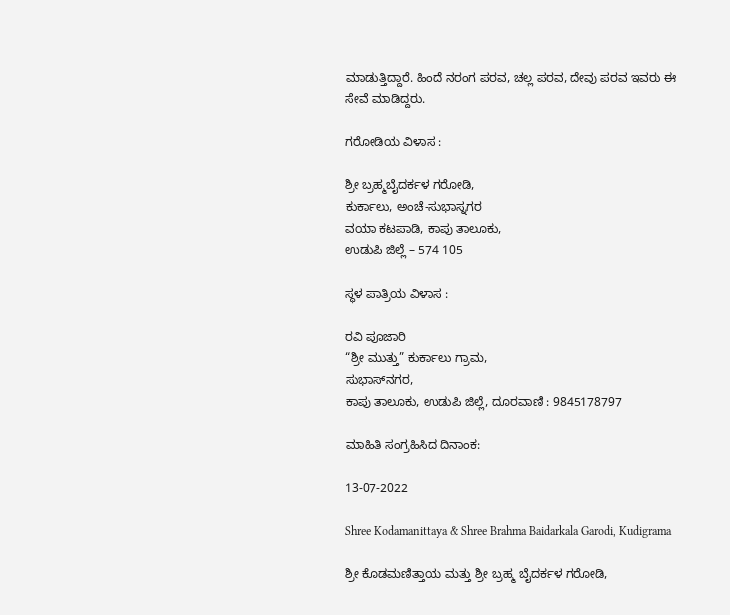ಮಾಡುತ್ತಿದ್ದಾರೆ. ಹಿಂದೆ ನರಂಗ ಪರವ, ಚಲ್ಲ ಪರವ, ದೇವು ಪರವ ಇವರು ಈ ಸೇವೆ ಮಾಡಿದ್ದರು.

ಗರೋಡಿಯ ವಿಳಾಸ :

ಶ್ರೀ ಬ್ರಹ್ಮಬೈದರ್ಕಳ ಗರೋಡಿ,
ಕುರ್ಕಾಲು, ಅಂಚೆ-ಸುಭಾಸ್ನಗರ
ವಯಾ ಕಟಪಾಡಿ, ಕಾಪು ತಾಲೂಕು,
ಉಡುಪಿ ಜಿಲ್ಲೆ – 574 105

ಸ್ಥಳ ಪಾತ್ರಿಯ ವಿಳಾಸ :

ರವಿ ಪೂಜಾರಿ
“ಶ್ರೀ ಮುತ್ತು” ಕುರ್ಕಾಲು ಗ್ರಾಮ,
ಸುಭಾಸ್‌ನಗರ,
ಕಾಪು ತಾಲೂಕು, ಉಡುಪಿ ಜಿಲ್ಲೆ, ದೂರವಾಣಿ : 9845178797

ಮಾಹಿತಿ ಸಂಗ್ರಹಿಸಿದ ದಿನಾಂಕ:

13-07-2022

Shree Kodamanittaya & Shree Brahma Baidarkala Garodi, Kudigrama

ಶ್ರೀ ಕೊಡಮಣಿತ್ತಾಯ ಮತ್ತು ಶ್ರೀ ಬ್ರಹ್ಮ ಬೈದರ್ಕಳ ಗರೋಡಿ,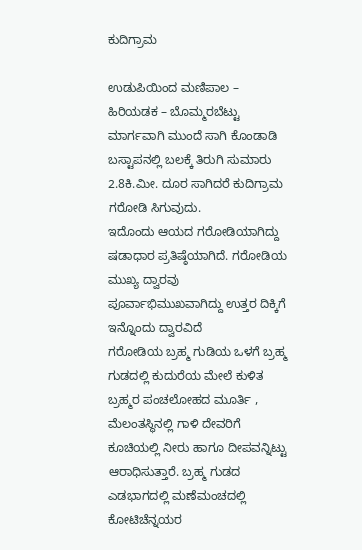ಕುದಿಗ್ರಾಮ

ಉಡುಪಿಯಿಂದ ಮಣಿಪಾಲ – ಹಿರಿಯಡಕ – ಬೊಮ್ಮರಬೆಟ್ಟು ಮಾರ್ಗವಾಗಿ ಮುಂದೆ ಸಾಗಿ ಕೊಂಡಾಡಿ ಬಸ್ಟಾಪನಲ್ಲಿ ಬಲಕ್ಕೆ ತಿರುಗಿ ಸುಮಾರು 2.8ಕಿ.ಮೀ. ದೂರ ಸಾಗಿದರೆ ಕುದಿಗ್ರಾಮ ಗರೋಡಿ ಸಿಗುವುದು.
ಇದೊಂದು ಆಯದ ಗರೋಡಿಯಾಗಿದ್ದು ಷಡಾಧಾರ ಪ್ರತಿಷ್ಠೆಯಾಗಿದೆ. ಗರೋಡಿಯ ಮುಖ್ಯ ದ್ವಾರವು ಪೂರ್ವಾಭಿಮುಖವಾಗಿದ್ದು ಉತ್ತರ ದಿಕ್ಕಿಗೆ ಇನ್ನೊಂದು ದ್ವಾರವಿದೆ
ಗರೋಡಿಯ ಬ್ರಹ್ಮ ಗುಡಿಯ ಒಳಗೆ ಬ್ರಹ್ಮ ಗುಡದಲ್ಲಿ ಕುದುರೆಯ ಮೇಲೆ ಕುಳಿತ ಬ್ರಹ್ಮರ ಪಂಚಲೋಹದ ಮೂರ್ತಿ , ಮೆಲಂತಸ್ಥಿನಲ್ಲಿ ಗಾಳಿ ದೇವರಿಗೆ ಕೂಚಿಯಲ್ಲಿ ನೀರು ಹಾಗೂ ದೀಪವನ್ನಿಟ್ಟು ಆರಾಧಿಸುತ್ತಾರೆ. ಬ್ರಹ್ಮ ಗುಡದ ಎಡಭಾಗದಲ್ಲಿ ಮಣೆಮಂಚದಲ್ಲಿ ಕೋಟಿಚೆನ್ನಯರ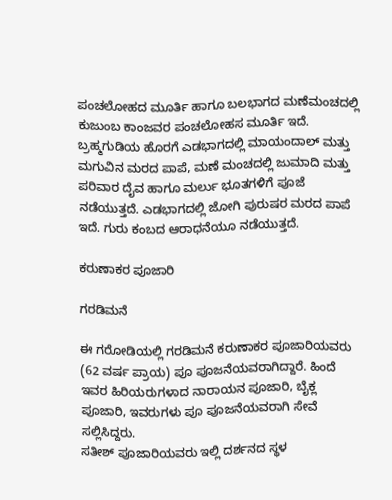ಪಂಚಲೋಹದ ಮೂರ್ತಿ ಹಾಗೂ ಬಲಭಾಗದ ಮಣೆಮಂಚದಲ್ಲಿ ಕುಜುಂಬ ಕಾಂಜವರ ಪಂಚಲೋಹಸ ಮೂರ್ತಿ ಇದೆ.
ಬ್ರಹ್ಮಗುಡಿಯ ಹೊರಗೆ ಎಡಭಾಗದಲ್ಲಿ ಮಾಯಂದಾಲ್ ಮತ್ತು ಮಗುವಿನ ಮರದ ಪಾಪೆ, ಮಣೆ ಮಂಚದಲ್ಲಿ ಜುಮಾದಿ ಮತ್ತು ಪರಿವಾರ ದೈವ ಹಾಗೂ ಮರ್ಲು ಭೂತಗಳಿಗೆ ಪೂಜೆ ನಡೆಯುತ್ತದೆ. ಎಡಭಾಗದಲ್ಲಿ ಜೋಗಿ ಪುರುಷರ ಮರದ ಪಾಪೆ ಇದೆ. ಗುರು ಕಂಬದ ಆರಾಧನೆಯೂ ನಡೆಯುತ್ತದೆ.

ಕರುಣಾಕರ ಪೂಜಾರಿ

ಗರಡಿಮನೆ

ಈ ಗರೋಡಿಯಲ್ಲಿ ಗರಡಿಮನೆ ಕರುಣಾಕರ ಪೂಜಾರಿಯವರು (62 ವರ್ಷ ಪ್ರಾಯ) ಪೂ ಪೂಜನೆಯವರಾಗಿದ್ದಾರೆ. ಹಿಂದೆ ಇವರ ಹಿರಿಯರುಗಳಾದ ನಾರಾಯನ ಪೂಜಾರಿ, ಬೈಕ್ಲ ಪೂಜಾರಿ, ಇವರುಗಳು ಪೂ ಪೂಜನೆಯವರಾಗಿ ಸೇವೆ ಸಲ್ಲಿಸಿದ್ದರು.
ಸತೀಶ್ ಪೂಜಾರಿಯವರು ಇಲ್ಲಿ ದರ್ಶನದ ಸ್ಥಳ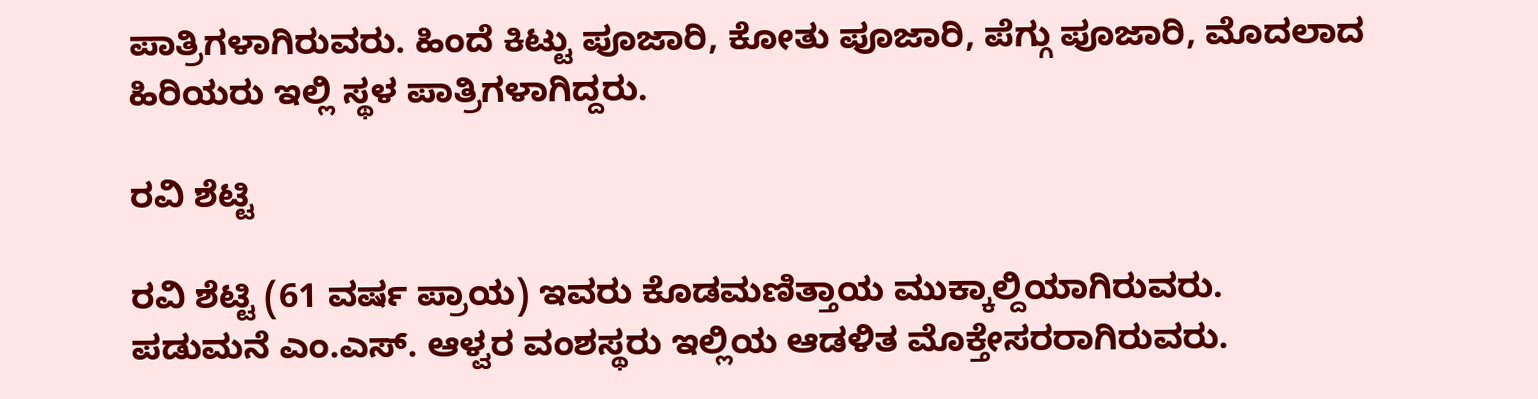ಪಾತ್ರಿಗಳಾಗಿರುವರು. ಹಿಂದೆ ಕಿಟ್ಟು ಪೂಜಾರಿ, ಕೋತು ಪೂಜಾರಿ, ಪೆಗ್ಗು ಪೂಜಾರಿ, ಮೊದಲಾದ ಹಿರಿಯರು ಇಲ್ಲಿ ಸ್ಥಳ ಪಾತ್ರಿಗಳಾಗಿದ್ದರು.

ರವಿ ಶೆಟ್ಟಿ

ರವಿ ಶೆಟ್ಟಿ (61 ವರ್ಷ ಪ್ರಾಯ) ಇವರು ಕೊಡಮಣಿತ್ತಾಯ ಮುಕ್ಕಾಲ್ದಿಯಾಗಿರುವರು.
ಪಡುಮನೆ ಎಂ.ಎಸ್. ಆಳ್ವರ ವಂಶಸ್ಥರು ಇಲ್ಲಿಯ ಆಡಳಿತ ಮೊಕ್ತೇಸರರಾಗಿರುವರು.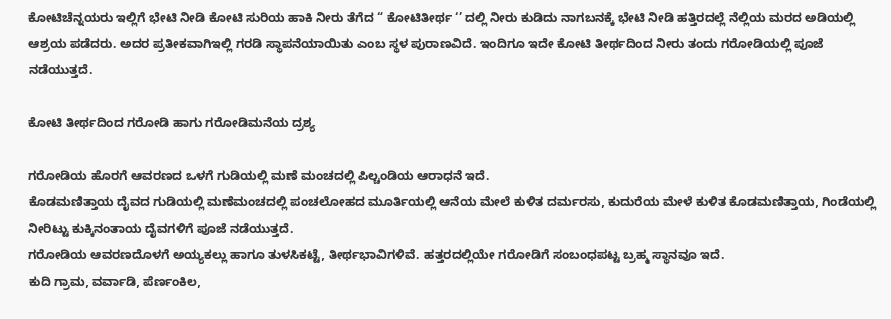ಕೋಟಿಚೆನ್ನಯರು ಇಲ್ಲಿಗೆ ಭೇಟಿ ನೀಡಿ ಕೋಟಿ ಸುರಿಯ ಹಾಕಿ ನೀರು ತೆಗೆದ “ ಕೋಟಿತೀರ್ಥ ‘’ ದಲ್ಲಿ ನೀರು ಕುಡಿದು ನಾಗಬನಕ್ಕೆ ಭೇಟಿ ನೀಡಿ ಹತ್ತಿರದಲ್ಲೆ ನೆಲ್ಲಿಯ ಮರದ ಅಡಿಯಲ್ಲಿ ಆಶ್ರಯ ಪಡೆದರು. ಅದರ ಪ್ರತೀಕವಾಗಿಇಲ್ಲಿ ಗರಡಿ ಸ್ಥಾಪನೆಯಾಯಿತು ಎಂಬ ಸ್ಥಳ ಪುರಾಣವಿದೆ. ಇಂದಿಗೂ ಇದೇ ಕೋಟಿ ತೀರ್ಥದಿಂದ ನೀರು ತಂದು ಗರೋಡಿಯಲ್ಲಿ ಪೂಜೆ ನಡೆಯುತ್ತದೆ.

ಕೋಟಿ ತೀರ್ಥದಿಂದ ಗರೋಡಿ ಹಾಗು ಗರೋಡಿಮನೆಯ ದ್ರಶ್ಯ

ಗರೋಡಿಯ ಹೊರಗೆ ಆವರಣದ ಒಳಗೆ ಗುಡಿಯಲ್ಲಿ ಮಣೆ ಮಂಚದಲ್ಲಿ ಪಿಲ್ಚಂಡಿಯ ಆರಾಧನೆ ಇದೆ.
ಕೊಡಮಣಿತ್ತಾಯ ದೈವದ ಗುಡಿಯಲ್ಲಿ ಮಣೆಮಂಚದಲ್ಲಿ ಪಂಚಲೋಹದ ಮೂರ್ತಿಯಲ್ಲಿ ಆನೆಯ ಮೇಲೆ ಕುಳಿತ ದರ್ಮರಸು, ಕುದುರೆಯ ಮೇಳೆ ಕುಳಿತ ಕೊಡಮಣಿತ್ತಾಯ, ಗಿಂಡೆಯಲ್ಲಿ ನೀರಿಟ್ಟು ಕುಕ್ಕಿನಂತಾಯ ದೈವಗಳಿಗೆ ಪೂಜೆ ನಡೆಯುತ್ತದೆ.
ಗರೋಡಿಯ ಆವರಣದೊಳಗೆ ಅಯ್ಯಕಲ್ಲು ಹಾಗೂ ತುಳಸಿಕಟ್ಟೆ, ತೀರ್ಥಭಾವಿಗಳಿವೆ. ಹತ್ತರದಲ್ಲಿಯೇ ಗರೋಡಿಗೆ ಸಂಬಂಧಪಟ್ಟ ಬ್ರಹ್ಮ ಸ್ಥಾನವೂ ಇದೆ.
ಕುದಿ ಗ್ರಾಮ, ವರ್ವಾಡಿ, ಪೆರ್ಣಂಕಿಲ,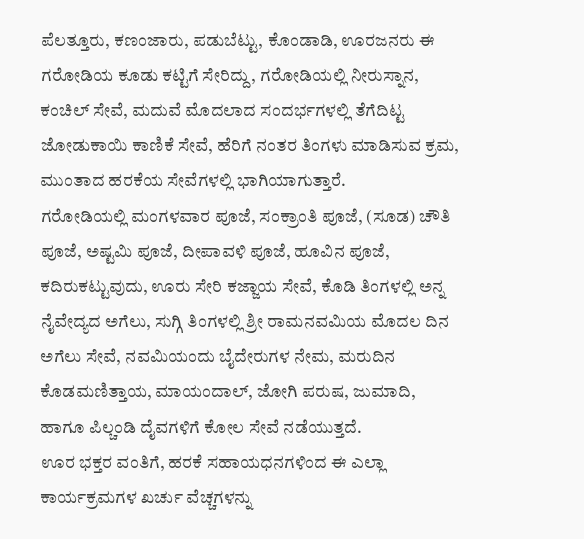ಪೆಲತ್ತೂರು, ಕಣಂಜಾರು, ಪಡುಬೆಟ್ಟು, ಕೊಂಡಾಡಿ, ಊರಜನರು ಈ ಗರೋಡಿಯ ಕೂಡು ಕಟ್ಟಿಗೆ ಸೇರಿದ್ದು, ಗರೋಡಿಯಲ್ಲಿ ನೀರುಸ್ನಾನ, ಕಂಚಿಲ್ ಸೇವೆ, ಮದುವೆ ಮೊದಲಾದ ಸಂದರ್ಭಗಳಲ್ಲಿ ತೆಗೆದಿಟ್ಟ ಜೋಡುಕಾಯಿ ಕಾಣಿಕೆ ಸೇವೆ, ಹೆರಿಗೆ ನಂತರ ತಿಂಗಳು ಮಾಡಿಸುವ ಕ್ರಮ, ಮುಂತಾದ ಹರಕೆಯ ಸೇವೆಗಳಲ್ಲಿ ಭಾಗಿಯಾಗುತ್ತಾರೆ.
ಗರೋಡಿಯಲ್ಲಿ ಮಂಗಳವಾರ ಪೂಜೆ, ಸಂಕ್ರಾಂತಿ ಪೂಜೆ, (ಸೂಡ) ಚೌತಿ ಪೂಜೆ, ಅಷ್ಟಮಿ ಪೂಜೆ, ದೀಪಾವಳಿ ಪೂಜೆ, ಹೂವಿನ ಪೂಜೆ, ಕದಿರುಕಟ್ಟುವುದು, ಊರು ಸೇರಿ ಕಜ್ಜಾಯ ಸೇವೆ, ಕೊಡಿ ತಿಂಗಳಲ್ಲಿ ಅನ್ನ ನೈವೇದ್ಯದ ಅಗೆಲು, ಸುಗ್ಗಿ ತಿಂಗಳಲ್ಲಿ ಶ್ರೀ ರಾಮನವಮಿಯ ಮೊದಲ ದಿನ ಅಗೆಲು ಸೇವೆ, ನವಮಿಯಂದು ಬೈದೇರುಗಳ ನೇಮ, ಮರುದಿನ ಕೊಡಮಣಿತ್ತಾಯ, ಮಾಯಂದಾಲ್, ಜೋಗಿ ಪರುಷ, ಜುಮಾದಿ, ಹಾಗೂ ಪಿಲ್ಚಂಡಿ ದೈವಗಳಿಗೆ ಕೋಲ ಸೇವೆ ನಡೆಯುತ್ತದೆ.
ಊರ ಭಕ್ತರ ವಂತಿಗೆ, ಹರಕೆ ಸಹಾಯಧನಗಳಿಂದ ಈ ಎಲ್ಲಾ ಕಾರ್ಯಕ್ರಮಗಳ ಖರ್ಚು ವೆಚ್ಚಗಳನ್ನು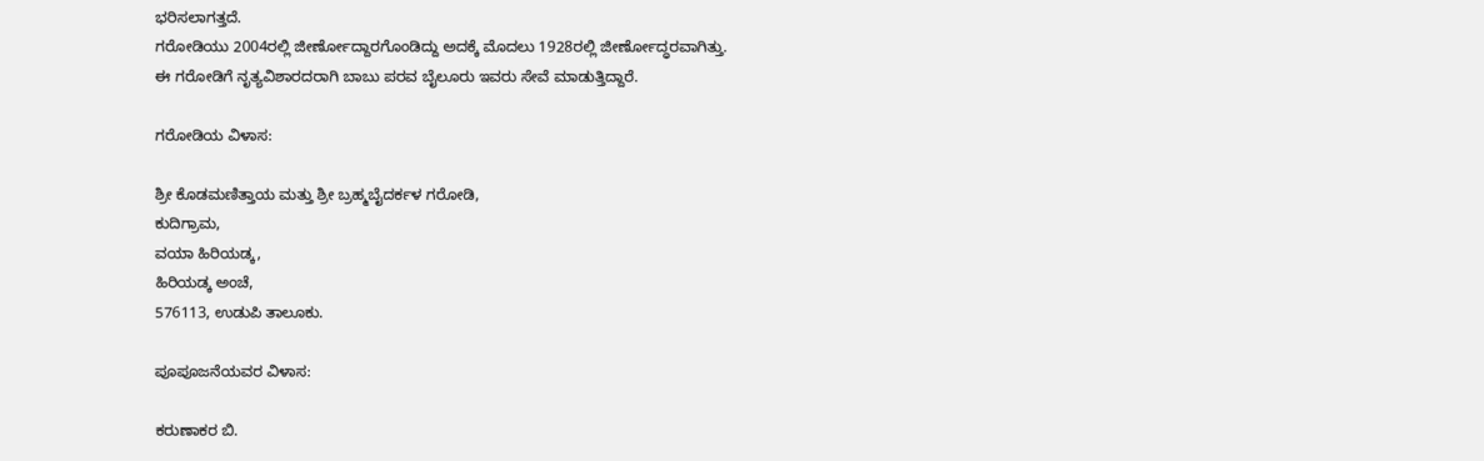ಭರಿಸಲಾಗತ್ತದೆ.
ಗರೋಡಿಯು 2004ರಲ್ಲಿ ಜೀರ್ಣೋದ್ದಾರಗೊಂಡಿದ್ದು ಅದಕ್ಕೆ ಮೊದಲು 1928ರಲ್ಲಿ ಜೀರ್ಣೋದ್ಧರವಾಗಿತ್ತು.
ಈ ಗರೋಡಿಗೆ ನೃತ್ಯವಿಶಾರದರಾಗಿ ಬಾಬು ಪರವ ಬೈಲೂರು ಇವರು ಸೇವೆ ಮಾಡುತ್ತಿದ್ದಾರೆ.

ಗರೋಡಿಯ ವಿಳಾಸ:

ಶ್ರೀ ಕೊಡಮಣಿತ್ತಾಯ ಮತ್ತು ಶ್ರೀ ಬ್ರಹ್ಮಬೈದರ್ಕಳ ಗರೋಡಿ,
ಕುದಿಗ್ರಾಮ,
ವಯಾ ಹಿರಿಯಡ್ಕ,
ಹಿರಿಯಡ್ಕ ಅಂಚೆ,
576113, ಉಡುಪಿ ತಾಲೂಕು.

ಪೂಪೂಜನೆಯವರ ವಿಳಾಸ:

ಕರುಣಾಕರ ಬಿ.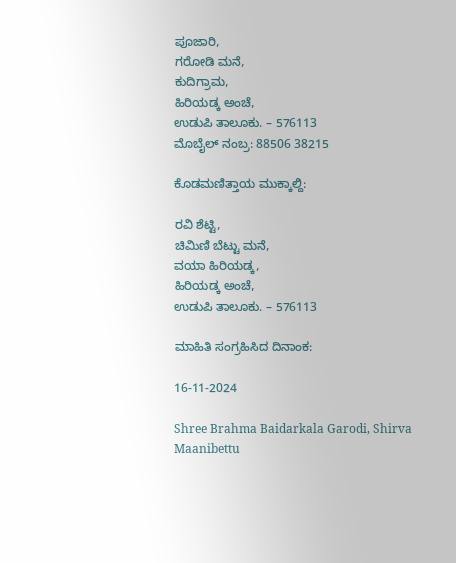ಪೂಜಾರಿ,
ಗರೋಡಿ ಮನೆ,
ಕುದಿಗ್ರಾಮ,
ಹಿರಿಯಡ್ಕ ಅಂಚೆ,
ಉಡುಪಿ ತಾಲೂಕು. – 576113
ಮೊಬೈಲ್ ನಂಬ್ರ: 88506 38215

ಕೊಡಮಣಿತ್ತಾಯ ಮುಕ್ಕಾಲ್ದಿ:

ರವಿ ಶೆಟ್ಟಿ,
ಚಿಮಿಣಿ ಬೆಟ್ಟು ಮನೆ,
ವಯಾ ಹಿರಿಯಡ್ಕ,
ಹಿರಿಯಡ್ಕ ಅಂಚೆ,
ಉಡುಪಿ ತಾಲೂಕು. – 576113

ಮಾಹಿತಿ ಸಂಗ್ರಹಿಸಿದ ದಿನಾಂಕ:

16-11-2024

Shree Brahma Baidarkala Garodi, Shirva Maanibettu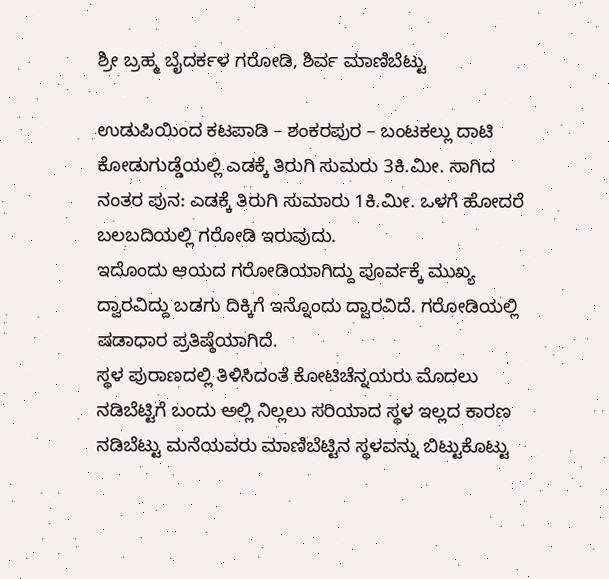ಶ್ರೀ ಬ್ರಹ್ಮ ಬೈದರ್ಕಳ ಗರೋಡಿ, ಶಿರ್ವ ಮಾಣಿಬೆಟ್ಟು

ಉಡುಪಿಯಿಂದ ಕಟಪಾಡಿ – ಶಂಕರಪುರ – ಬಂಟಕಲ್ಲು ದಾಟಿ ಕೋಡುಗುಡ್ಡೆಯಲ್ಲಿ ಎಡಕ್ಕೆ ತಿರುಗಿ ಸುಮರು 3ಕಿ.ಮೀ. ಸಾಗಿದ ನಂತರ ಪುನ: ಎಡಕ್ಕೆ ತಿರುಗಿ ಸುಮಾರು 1ಕಿ.ಮೀ. ಒಳಗೆ ಹೋದರೆ ಬಲಬದಿಯಲ್ಲಿ ಗರೋಡಿ ಇರುವುದು.
ಇದೊಂದು ಆಯದ ಗರೋಡಿಯಾಗಿದ್ದು ಪೂರ್ವಕ್ಕೆ ಮುಖ್ಯ ದ್ವಾರವಿದ್ದು ಬಡಗು ದಿಕ್ಕಿಗೆ ಇನ್ನೊಂದು ದ್ವಾರವಿದೆ. ಗರೋಡಿಯಲ್ಲಿ ಷಡಾಧಾರ ಪ್ರತಿಷ್ಠೆಯಾಗಿದೆ.
ಸ್ಥಳ ಪುರಾಣದಲ್ಲಿ ತಿಳಿಸಿದಂತೆ ಕೋಟಿಚೆನ್ನಯರು ಮೊದಲು ನಡಿಬೆಟ್ಟಿಗೆ ಬಂದು ಅಲ್ಲಿ ನಿಲ್ಲಲು ಸರಿಯಾದ ಸ್ಥಳ ಇಲ್ಲದ ಕಾರಣ ನಡಿಬೆಟ್ಟು ಮನೆಯವರು ಮಾಣಿಬೆಟ್ಟಿನ ಸ್ಥಳವನ್ನು ಬಿಟ್ಟುಕೊಟ್ಟು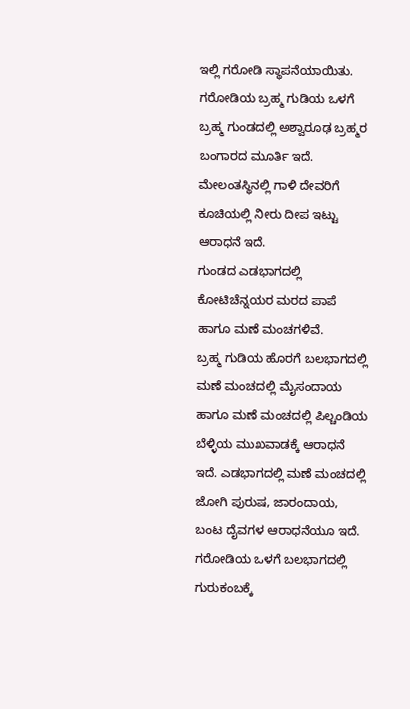ಇಲ್ಲಿ ಗರೋಡಿ ಸ್ಥಾಪನೆಯಾಯಿತು.
ಗರೋಡಿಯ ಬ್ರಹ್ಮ ಗುಡಿಯ ಒಳಗೆ ಬ್ರಹ್ಮ ಗುಂಡದಲ್ಲಿ ಅಶ್ವಾರೂಢ ಬ್ರಹ್ಮರ ಬಂಗಾರದ ಮೂರ್ತಿ ಇದೆ. ಮೇಲಂತಸ್ಥಿನಲ್ಲಿ ಗಾಳಿ ದೇವರಿಗೆ ಕೂಚಿಯಲ್ಲಿ ನೀರು ದೀಪ ಇಟ್ಟು ಆರಾಧನೆ ಇದೆ.
ಗುಂಡದ ಎಡಭಾಗದಲ್ಲಿ ಕೋಟಿಚೆನ್ನಯರ ಮರದ ಪಾಪೆ ಹಾಗೂ ಮಣೆ ಮಂಚಗಳಿವೆ.
ಬ್ರಹ್ಮ ಗುಡಿಯ ಹೊರಗೆ ಬಲಭಾಗದಲ್ಲಿ ಮಣೆ ಮಂಚದಲ್ಲಿ ಮೈಸಂದಾಯ ಹಾಗೂ ಮಣೆ ಮಂಚದಲ್ಲಿ ಪಿಲ್ಚಂಡಿಯ ಬೆಳ್ಳಿಯ ಮುಖವಾಡಕ್ಕೆ ಆರಾಧನೆ ಇದೆ. ಎಡಭಾಗದಲ್ಲಿ ಮಣೆ ಮಂಚದಲ್ಲಿ ಜೋಗಿ ಪುರುಷ, ಜಾರಂದಾಯ, ಬಂಟ ದೈವಗಳ ಆರಾಧನೆಯೂ ಇದೆ.
ಗರೋಡಿಯ ಒಳಗೆ ಬಲಭಾಗದಲ್ಲಿ ಗುರುಕಂಬಕ್ಕೆ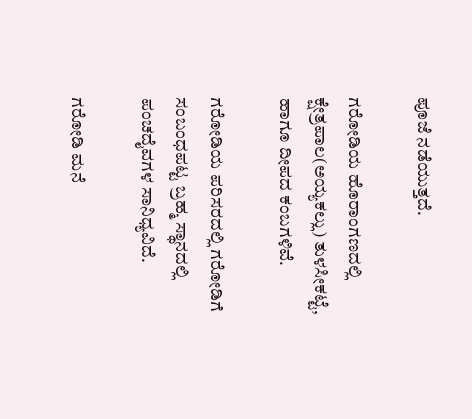ಪೂಜೆ ನಡೆಯುತ್ತದೆ.

ಗರೋಡಿಯ ಹೊರಾಂಗಣದಲ್ಲಿ ಕ್ಷೇತ್ರಪಾಲ(ಅಯ್ಯಕಲ್ಲು) ತುಳಸೀಕಟ್ಟೆ, ಹಾಗೂ ದೀಪದ ಕಂಬಗಳಿವೆ.

ಗರೋಡಿಯ ಪರಿಸರದಲ್ಲಿ ಗರೋಡಿಗೆ ಸಂಬಂಧಪಟ್ಟ ಬ್ರಹ್ಮ ಸ್ಥಾನದಲ್ಲಿ ಪಂಚದೈವಗಳ ಸಾನಿಧ್ಯವಿದೆ.

ಗರೋಡಿ ಮನೆ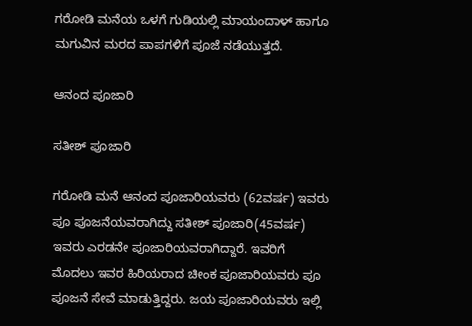ಗರೋಡಿ ಮನೆಯ ಒಳಗೆ ಗುಡಿಯಲ್ಲಿ ಮಾಯಂದಾಳ್ ಹಾಗೂ ಮಗುವಿನ ಮರದ ಪಾಪಗಳಿಗೆ ಪೂಜೆ ನಡೆಯುತ್ತದೆ.

ಆನಂದ ಪೂಜಾರಿ

ಸತೀಶ್ ಪೂಜಾರಿ

ಗರೋಡಿ ಮನೆ ಆನಂದ ಪೂಜಾರಿಯವರು (62ವರ್ಷ) ಇವರು ಪೂ ಪೂಜನೆಯವರಾಗಿದ್ದು ಸತೀಶ್ ಪೂಜಾರಿ(45ವರ್ಷ) ಇವರು ಎರಡನೇ ಪೂಜಾರಿಯವರಾಗಿದ್ದಾರೆ. ಇವರಿಗೆ ಮೊದಲು ಇವರ ಹಿರಿಯರಾದ ಚೀಂಕ ಪೂಜಾರಿಯವರು ಪೂ ಪೂಜನೆ ಸೇವೆ ಮಾಡುತ್ತಿದ್ದರು. ಜಯ ಪೂಜಾರಿಯವರು ಇಲ್ಲಿ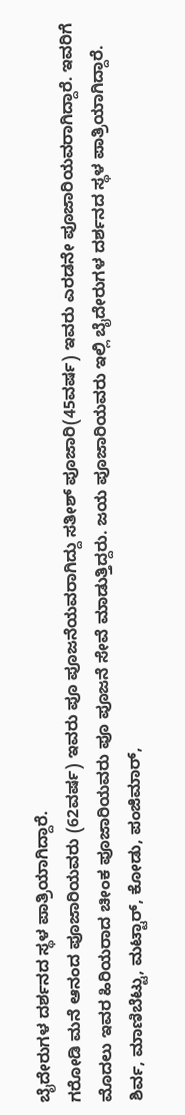ಬೈದೇರುಗಳ ದರ್ಶನದ ಸ್ಥಳ ಪಾತ್ರಿಯಾಗಿದ್ದಾರೆ.
ಗರೋಡಿ ಮನೆ ಆನಂದ ಪೂಜಾರಿಯವರು (62ವರ್ಷ) ಇವರು ಪೂ ಪೂಜನೆಯವರಾಗಿದ್ದು ಸತೀಶ್ ಪೂಜಾರಿ(45ವರ್ಷ) ಇವರು ಎರಡನೇ ಪೂಜಾರಿಯವರಾಗಿದ್ದಾರೆ. ಇವರಿಗೆ ಮೊದಲು ಇವರ ಹಿರಿಯರಾದ ಚೀಂಕ ಪೂಜಾರಿಯವರು ಪೂ ಪೂಜನೆ ಸೇವೆ ಮಾಡುತ್ತಿದ್ದರು. ಜಯ ಪೂಜಾರಿಯವರು ಇಲ್ಲಿ ಬೈದೇರುಗಳ ದರ್ಶನದ ಸ್ಥಳ ಪಾತ್ರಿಯಾಗಿದ್ದಾರೆ.
ಶಿರ್ವ, ಮಾಣಿಬೆಟ್ಟು, ಮಟ್ಟಾರ್, ಕೋಡು, ಪಂಜಿಮಾರ್,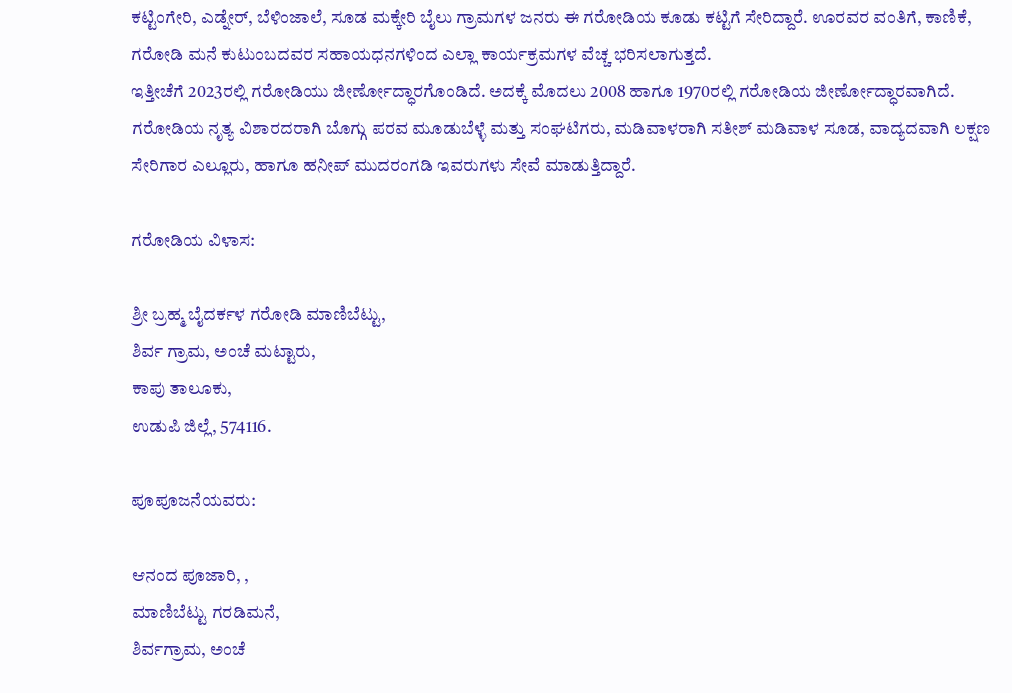ಕಟ್ಟಿಂಗೇರಿ, ಎಡ್ನೇರ್, ಬೆಳಿಂಜಾಲೆ, ಸೂಡ ಮಕ್ಕೇರಿ ಬೈಲು ಗ್ರಾಮಗಳ ಜನರು ಈ ಗರೋಡಿಯ ಕೂಡು ಕಟ್ಟಿಗೆ ಸೇರಿದ್ದಾರೆ. ಊರವರ ವಂತಿಗೆ, ಕಾಣಿಕೆ, ಗರೋಡಿ ಮನೆ ಕುಟುಂಬದವರ ಸಹಾಯಧನಗಳಿಂದ ಎಲ್ಲಾ ಕಾರ್ಯಕ್ರಮಗಳ ವೆಚ್ಚ ಭರಿಸಲಾಗುತ್ತದೆ.
ಇತ್ತೀಚೆಗೆ 2023ರಲ್ಲಿ ಗರೋಡಿಯು ಜೀರ್ಣೋದ್ಧಾರಗೊಂಡಿದೆ. ಅದಕ್ಕೆ ಮೊದಲು 2008 ಹಾಗೂ 1970ರಲ್ಲಿ ಗರೋಡಿಯ ಜೀರ್ಣೋದ್ಧಾರವಾಗಿದೆ.
ಗರೋಡಿಯ ನೃತ್ಯ ವಿಶಾರದರಾಗಿ ಬೊಗ್ಗು ಪರವ ಮೂಡುಬೆಳ್ಳೆ ಮತ್ತು ಸಂಘಟಿಗರು, ಮಡಿವಾಳರಾಗಿ ಸತೀಶ್ ಮಡಿವಾಳ ಸೂಡ, ವಾದ್ಯದವಾಗಿ ಲಕ್ಷಣ ಸೇರಿಗಾರ ಎಲ್ಲೂರು, ಹಾಗೂ ಹನೀಪ್ ಮುದರಂಗಡಿ ಇವರುಗಳು ಸೇವೆ ಮಾಡುತ್ತಿದ್ದಾರೆ.

ಗರೋಡಿಯ ವಿಳಾಸ:

ಶ್ರೀ ಬ್ರಹ್ಮ ಬೈದರ್ಕಳ ಗರೋಡಿ ಮಾಣಿಬೆಟ್ಟು,
ಶಿರ್ವ ಗ್ರಾಮ, ಅಂಚೆ ಮಟ್ಟಾರು,
ಕಾಪು ತಾಲೂಕು,
ಉಡುಪಿ ಜಿಲ್ಲೆ, 574116.

ಪೂಪೂಜನೆಯವರು:

ಆನಂದ ಪೂಜಾರಿ, ,
ಮಾಣಿಬೆಟ್ಟು ಗರಡಿಮನೆ,
ಶಿರ್ವಗ್ರಾಮ, ಅಂಚೆ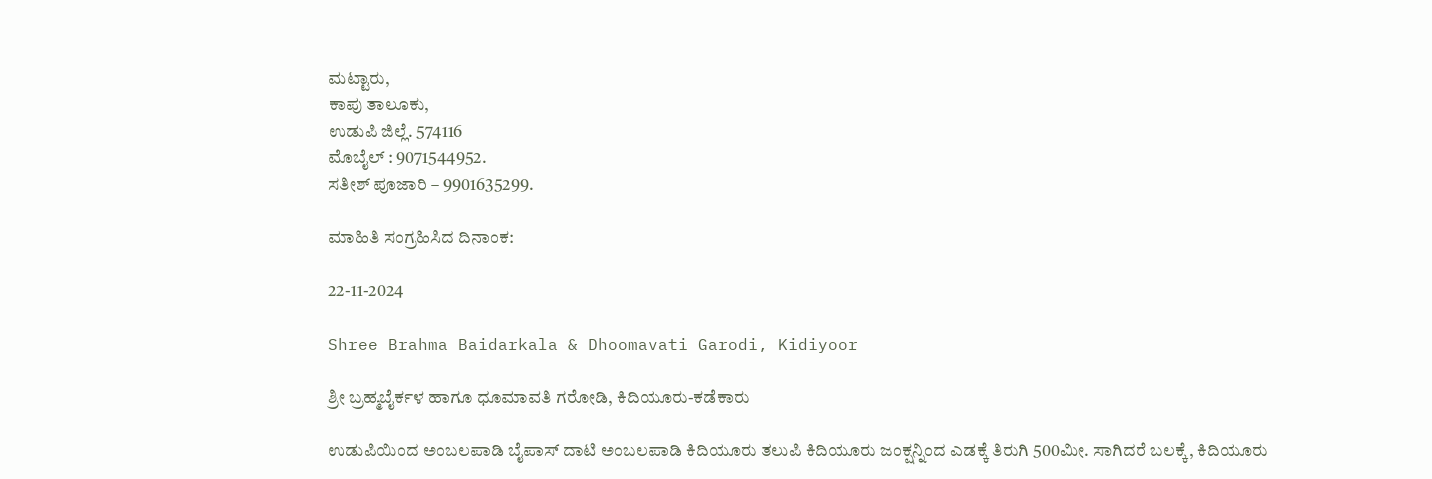ಮಟ್ಟಾರು,
ಕಾಪು ತಾಲೂಕು,
ಉಡುಪಿ ಜಿಲ್ಲೆ. 574116
ಮೊಬೈಲ್ : 9071544952.
ಸತೀಶ್ ಪೂಜಾರಿ – 9901635299.

ಮಾಹಿತಿ ಸಂಗ್ರಹಿಸಿದ ದಿನಾಂಕ:

22-11-2024

Shree Brahma Baidarkala & Dhoomavati Garodi, Kidiyoor

ಶ್ರೀ ಬ್ರಹ್ಮಬೈರ್ಕಳ ಹಾಗೂ ಧೂಮಾವತಿ ಗರೋಡಿ, ಕಿದಿಯೂರು-ಕಡೆಕಾರು

ಉಡುಪಿಯಿಂದ ಅಂಬಲಪಾಡಿ ಬೈಪಾಸ್ ದಾಟಿ ಅಂಬಲಪಾಡಿ ಕಿದಿಯೂರು ತಲುಪಿ ಕಿದಿಯೂರು ಜಂಕ್ಷನ್ನಿಂದ ಎಡಕ್ಕೆ ತಿರುಗಿ 500ಮೀ. ಸಾಗಿದರೆ ಬಲಕ್ಕೆ, ಕಿದಿಯೂರು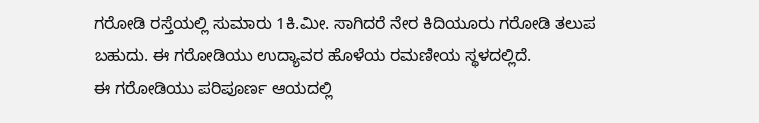ಗರೋಡಿ ರಸ್ತೆಯಲ್ಲಿ ಸುಮಾರು 1ಕಿ.ಮೀ. ಸಾಗಿದರೆ ನೇರ ಕಿದಿಯೂರು ಗರೋಡಿ ತಲುಪ ಬಹುದು. ಈ ಗರೋಡಿಯು ಉದ್ಯಾವರ ಹೊಳೆಯ ರಮಣೀಯ ಸ್ಥಳದಲ್ಲಿದೆ.
ಈ ಗರೋಡಿಯು ಪರಿಪೂರ್ಣ ಆಯದಲ್ಲಿ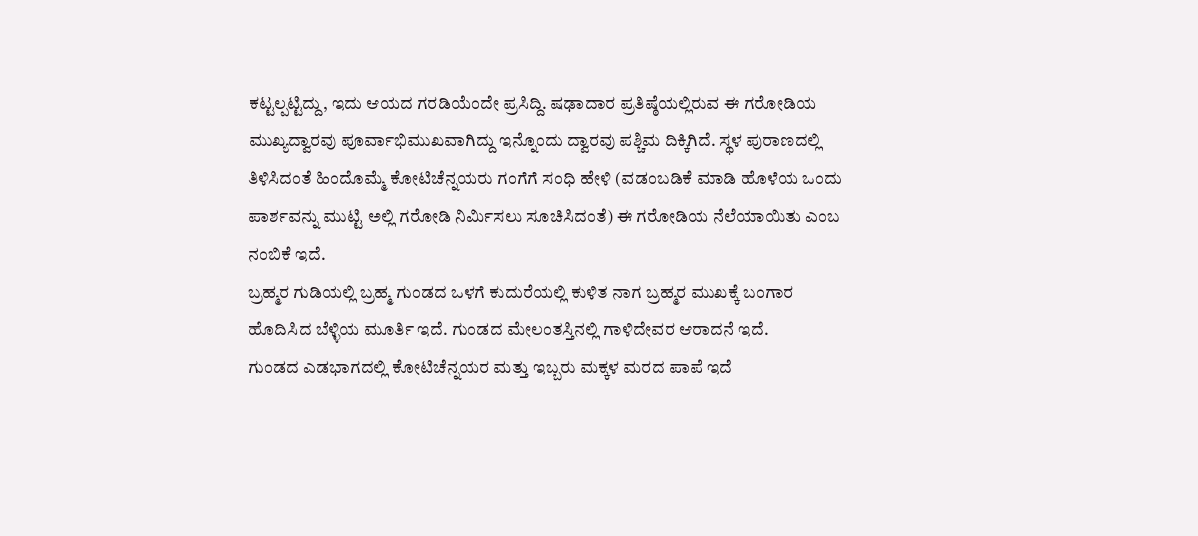ಕಟ್ಟಲ್ಪಟ್ಟಿದ್ದು, ಇದು ಆಯದ ಗರಡಿಯೆಂದೇ ಪ್ರಸಿದ್ದಿ. ಷಢಾದಾರ ಪ್ರತಿಷ್ಠೆಯಲ್ಲಿರುವ ಈ ಗರೋಡಿಯ ಮುಖ್ಯದ್ವಾರವು ಪೂರ್ವಾಭಿಮುಖವಾಗಿದ್ದು ಇನ್ನೊಂದು ದ್ವಾರವು ಪಶ್ಚಿಮ ದಿಕ್ಕಿಗಿದೆ. ಸ್ಥಳ ಪುರಾಣದಲ್ಲಿ ತಿಳಿಸಿದಂತೆ ಹಿಂದೊಮ್ಮೆ ಕೋಟಿಚೆನ್ನಯರು ಗಂಗೆಗೆ ಸಂಧಿ ಹೇಳಿ (ವಡಂಬಡಿಕೆ ಮಾಡಿ ಹೊಳೆಯ ಒಂದು ಪಾರ್ಶವನ್ನು ಮುಟ್ಟಿ ಅಲ್ಲಿ ಗರೋಡಿ ನಿರ್ಮಿಸಲು ಸೂಚಿಸಿದಂತೆ) ಈ ಗರೋಡಿಯ ನೆಲೆಯಾಯಿತು ಎಂಬ ನಂಬಿಕೆ ಇದೆ.
ಬ್ರಹ್ಮರ ಗುಡಿಯಲ್ಲಿ ಬ್ರಹ್ಮ ಗುಂಡದ ಒಳಗೆ ಕುದುರೆಯಲ್ಲಿ ಕುಳಿತ ನಾಗ ಬ್ರಹ್ಮರ ಮುಖಕ್ಕೆ ಬಂಗಾರ ಹೊದಿಸಿದ ಬೆಳ್ಳಿಯ ಮೂರ್ತಿ ಇದೆ. ಗುಂಡದ ಮೇಲಂತಸ್ತಿನಲ್ಲಿ ಗಾಳಿದೇವರ ಆರಾದನೆ ಇದೆ.
ಗುಂಡದ ಎಡಭಾಗದಲ್ಲಿ ಕೋಟಿಚೆನ್ನಯರ ಮತ್ತು ಇಬ್ಬರು ಮಕ್ಕಳ ಮರದ ಪಾಪೆ ಇದೆ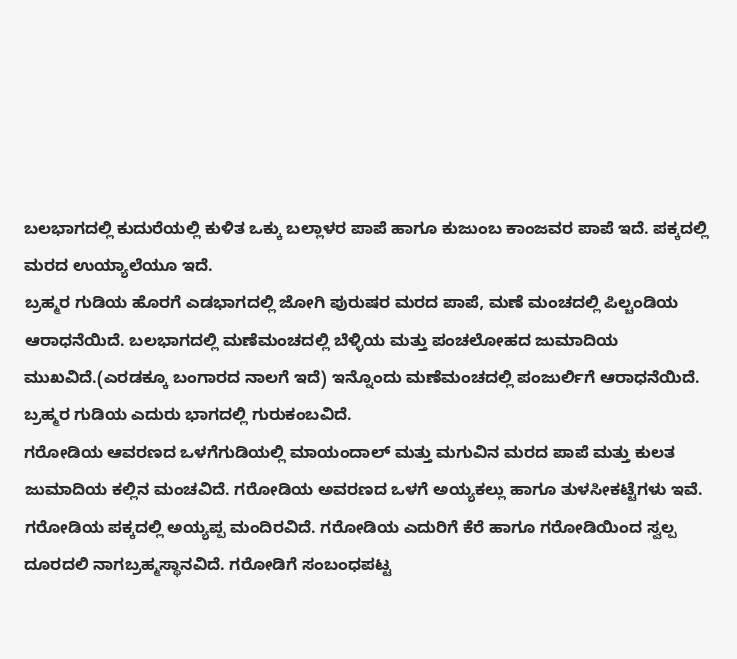ಬಲಭಾಗದಲ್ಲಿ ಕುದುರೆಯಲ್ಲಿ ಕುಳಿತ ಒಕ್ಕು ಬಲ್ಲಾಳರ ಪಾಪೆ ಹಾಗೂ ಕುಜುಂಬ ಕಾಂಜವರ ಪಾಪೆ ಇದೆ. ಪಕ್ಕದಲ್ಲಿ ಮರದ ಉಯ್ಯಾಲೆಯೂ ಇದೆ.
ಬ್ರಹ್ಮರ ಗುಡಿಯ ಹೊರಗೆ ಎಡಭಾಗದಲ್ಲಿ ಜೋಗಿ ಪುರುಷರ ಮರದ ಪಾಪೆ, ಮಣೆ ಮಂಚದಲ್ಲಿ ಪಿಲ್ಚಂಡಿಯ ಆರಾಧನೆಯಿದೆ. ಬಲಭಾಗದಲ್ಲಿ ಮಣೆಮಂಚದಲ್ಲಿ ಬೆಳ್ಳಿಯ ಮತ್ತು ಪಂಚಲೋಹದ ಜುಮಾದಿಯ ಮುಖವಿದೆ.(ಎರಡಕ್ಕೂ ಬಂಗಾರದ ನಾಲಗೆ ಇದೆ) ಇನ್ನೊಂದು ಮಣೆಮಂಚದಲ್ಲಿ ಪಂಜುರ್ಲಿಗೆ ಆರಾಧನೆಯಿದೆ.
ಬ್ರಹ್ಮರ ಗುಡಿಯ ಎದುರು ಭಾಗದಲ್ಲಿ ಗುರುಕಂಬವಿದೆ.
ಗರೋಡಿಯ ಆವರಣದ ಒಳಗೆಗುಡಿಯಲ್ಲಿ ಮಾಯಂದಾಲ್ ಮತ್ತು ಮಗುವಿನ ಮರದ ಪಾಪೆ ಮತ್ತು ಕುಲತ ಜುಮಾದಿಯ ಕಲ್ಲಿನ ಮಂಚವಿದೆ. ಗರೋಡಿಯ ಅವರಣದ ಒಳಗೆ ಅಯ್ಯಕಲ್ಲು ಹಾಗೂ ತುಳಸೀಕಟ್ಟೆಗಳು ಇವೆ.
ಗರೋಡಿಯ ಪಕ್ಕದಲ್ಲಿ ಅಯ್ಯಪ್ಪ ಮಂದಿರವಿದೆ. ಗರೋಡಿಯ ಎದುರಿಗೆ ಕೆರೆ ಹಾಗೂ ಗರೋಡಿಯಿಂದ ಸ್ವಲ್ಪ ದೂರದಲಿ ನಾಗಬ್ರಹ್ಮಸ್ಥಾನವಿದೆ. ಗರೋಡಿಗೆ ಸಂಬಂಧಪಟ್ಟ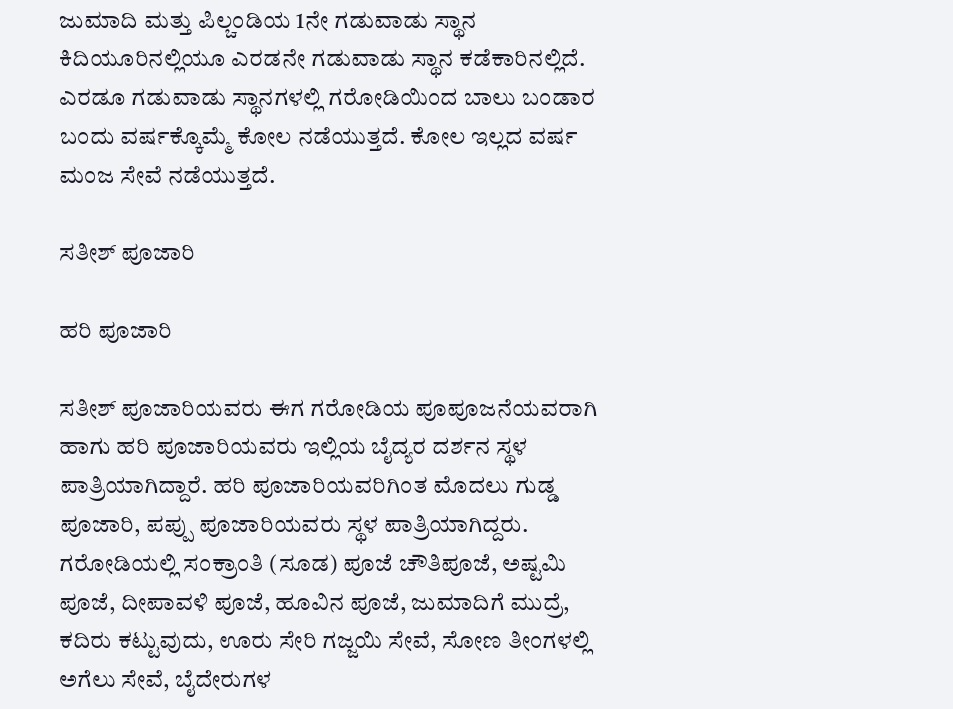ಜುಮಾದಿ ಮತ್ತು ಪಿಲ್ಚಂಡಿಯ 1ನೇ ಗಡುವಾಡು ಸ್ಥಾನ ಕಿದಿಯೂರಿನಲ್ಲಿಯೂ ಎರಡನೇ ಗಡುವಾಡು ಸ್ಥಾನ ಕಡೆಕಾರಿನಲ್ಲಿದೆ. ಎರಡೂ ಗಡುವಾಡು ಸ್ಥಾನಗಳಲ್ಲಿ ಗರೋಡಿಯಿಂದ ಬಾಲು ಬಂಡಾರ ಬಂದು ವರ್ಷಕ್ಕೊಮ್ಮೆ ಕೋಲ ನಡೆಯುತ್ತದೆ. ಕೋಲ ಇಲ್ಲದ ವರ್ಷ ಮಂಜ ಸೇವೆ ನಡೆಯುತ್ತದೆ.

ಸತೀಶ್ ಪೂಜಾರಿ

ಹರಿ ಪೂಜಾರಿ

ಸತೀಶ್ ಪೂಜಾರಿಯವರು ಈಗ ಗರೋಡಿಯ ಪೂಪೂಜನೆಯವರಾಗಿ ಹಾಗು ಹರಿ ಪೂಜಾರಿಯವರು ಇಲ್ಲಿಯ ಬೈದ್ಯರ ದರ್ಶನ ಸ್ಥಳ ಪಾತ್ರಿಯಾಗಿದ್ದಾರೆ. ಹರಿ ಪೂಜಾರಿಯವರಿಗಿಂತ ಮೊದಲು ಗುಡ್ಡ ಪೂಜಾರಿ, ಪಪ್ಪು ಪೂಜಾರಿಯವರು ಸ್ಥಳ ಪಾತ್ರಿಯಾಗಿದ್ದರು.
ಗರೋಡಿಯಲ್ಲಿ ಸಂಕ್ರಾಂತಿ (ಸೂಡ) ಪೂಜೆ ಚೌತಿಪೂಜೆ, ಅಷ್ಟಮಿ ಪೂಜೆ, ದೀಪಾವಳಿ ಪೂಜೆ, ಹೂವಿನ ಪೂಜೆ, ಜುಮಾದಿಗೆ ಮುದ್ರೆ, ಕದಿರು ಕಟ್ಟುವುದು, ಊರು ಸೇರಿ ಗಜ್ಜಯಿ ಸೇವೆ, ಸೋಣ ತೀಂಗಳಲ್ಲಿ ಅಗೆಲು ಸೇವೆ, ಬೈದೇರುಗಳ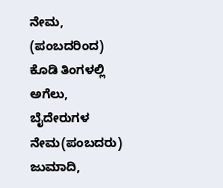ನೇಮ, (ಪಂಬದರಿಂದ) ಕೊಡಿ ತಿಂಗಳಲ್ಲಿ ಅಗೆಲು, ಬೈದೇರುಗಳ ನೇಮ(ಪಂಬದರು) ಜುಮಾದಿ,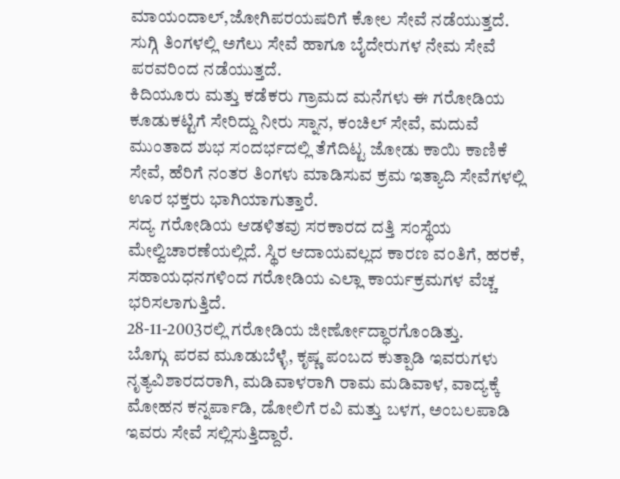ಮಾಯಂದಾಲ್,ಜೋಗಿಪರಯಷರಿಗೆ ಕೋಲ ಸೇವೆ ನಡೆಯುತ್ತದೆ. ಸುಗ್ಗಿ ತಿಂಗಳಲ್ಲಿ ಅಗೆಲು ಸೇವೆ ಹಾಗೂ ಬೈದೇರುಗಳ ನೇಮ ಸೇವೆ ಪರವರಿಂದ ನಡೆಯುತ್ತದೆ.
ಕಿದಿಯೂರು ಮತ್ತು ಕಡೆಕರು ಗ್ರಾಮದ ಮನೆಗಳು ಈ ಗರೋಡಿಯ ಕೂಡುಕಟ್ಟಿಗೆ ಸೇರಿದ್ದು ನೀರು ಸ್ನಾನ, ಕಂಚಿಲ್ ಸೇವೆ, ಮದುವೆ ಮುಂತಾದ ಶುಭ ಸಂದರ್ಭದಲ್ಲಿ ತೆಗೆದಿಟ್ಟ ಜೋಡು ಕಾಯಿ ಕಾಣಿಕೆ ಸೇವೆ, ಹೆರಿಗೆ ನಂತರ ತಿಂಗಳು ಮಾಡಿಸುವ ಕ್ರಮ ಇತ್ಯಾದಿ ಸೇವೆಗಳಲ್ಲಿ ಊರ ಭಕ್ತರು ಭಾಗಿಯಾಗುತ್ತಾರೆ.
ಸದ್ಯ ಗರೋಡಿಯ ಆಡಳಿತವು ಸರಕಾರದ ದತ್ತಿ ಸಂಸ್ಥೆಯ ಮೇಲ್ವಿಚಾರಣೆಯಲ್ಲಿದೆ. ಸ್ಥಿರ ಆದಾಯವಲ್ಲದ ಕಾರಣ ವಂತಿಗೆ, ಹರಕೆ, ಸಹಾಯಧನಗಳಿಂದ ಗರೋಡಿಯ ಎಲ್ಲಾ ಕಾರ್ಯಕ್ರಮಗಳ ವೆಚ್ಚ ಭರಿಸಲಾಗುತ್ತಿದೆ.
28-11-2003ರಲ್ಲಿ ಗರೋಡಿಯ ಜೀರ್ಣೋದ್ಧಾರಗೊಂಡಿತ್ತು.
ಬೊಗ್ಗು ಪರವ ಮೂಡುಬೆಳ್ಳೆ, ಕೃಷ್ಣ ಪಂಬದ ಕುತ್ಪಾಡಿ ಇವರುಗಳು ನೃತ್ಯವಿಶಾರದರಾಗಿ, ಮಡಿವಾಳರಾಗಿ ರಾಮ ಮಡಿವಾಳ, ವಾದ್ಯಕ್ಕೆ ಮೋಹನ ಕನ್ನರ್ಪಾಡಿ, ಡೋಲಿಗೆ ರವಿ ಮತ್ತು ಬಳಗ, ಅಂಬಲಪಾಡಿ ಇವರು ಸೇವೆ ಸಲ್ಲಿಸುತ್ತಿದ್ದಾರೆ.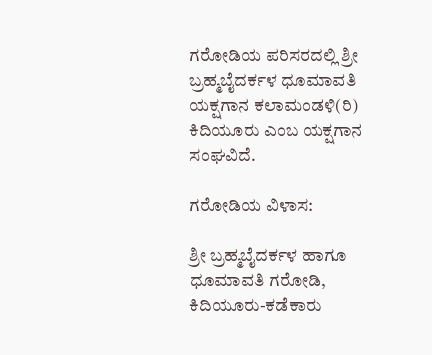ಗರೋಡಿಯ ಪರಿಸರದಲ್ಲಿ ಶ್ರೀ ಬ್ರಹ್ಮಬೈದರ್ಕಳ ಧೂಮಾವತಿ ಯಕ್ಷಗಾನ ಕಲಾಮಂಡಳಿ(ರಿ) ಕಿದಿಯೂರು ಎಂಬ ಯಕ್ಷಗಾನ ಸಂಘವಿದೆ.

ಗರೋಡಿಯ ವಿಳಾಸ:

ಶ್ರೀ ಬ್ರಹ್ಮಬೈದರ್ಕಳ ಹಾಗೂ ಧೂಮಾವತಿ ಗರೋಡಿ,
ಕಿದಿಯೂರು-ಕಡೆಕಾರು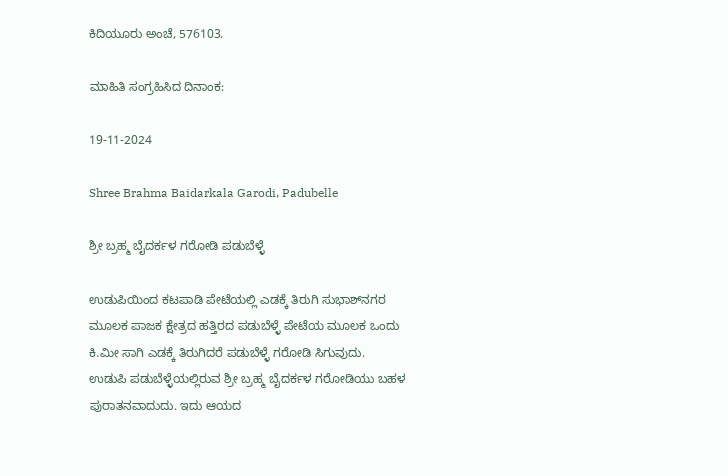ಕಿದಿಯೂರು ಅಂಚೆ, 576103.

ಮಾಹಿತಿ ಸಂಗ್ರಹಿಸಿದ ದಿನಾಂಕ:

19-11-2024

Shree Brahma Baidarkala Garodi, Padubelle

ಶ್ರೀ ಬ್ರಹ್ಮ ಬೈದರ್ಕಳ ಗರೋಡಿ ಪಡುಬೆಳ್ಳೆ

ಉಡುಪಿಯಿಂದ ಕಟಪಾಡಿ ಪೇಟೆಯಲ್ಲಿ ಎಡಕ್ಕೆ ತಿರುಗಿ ಸುಭಾಶ್‌ನಗರ ಮೂಲಕ ಪಾಜಕ ಕ್ಷೇತ್ರದ ಹತ್ತಿರದ ಪಡುಬೆಳ್ಳೆ ಪೇಟೆಯ ಮೂಲಕ ಒಂದು ಕಿ.ಮೀ ಸಾಗಿ ಎಡಕ್ಕೆ ತಿರುಗಿದರೆ ಪಡುಬೆಳ್ಳೆ ಗರೋಡಿ ಸಿಗುವುದು.
ಉಡುಪಿ ಪಡುಬೆಳ್ಳೆಯಲ್ಲಿರುವ ಶ್ರೀ ಬ್ರಹ್ಮ ಬೈದರ್ಕಳ ಗರೋಡಿಯು ಬಹಳ ಪುರಾತನವಾದುದು. ಇದು ಆಯದ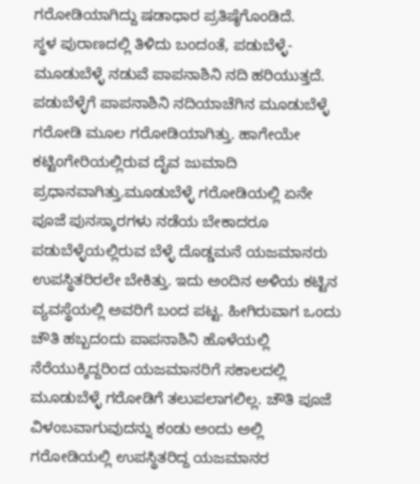ಗರೋಡಿಯಾಗಿದ್ದು ಷಡಾಧಾರ ಪ್ರತಿಷ್ಠೆಗೊಂಡಿದೆ.
ಸ್ಥಳ ಪುರಾಣದಲ್ಲಿ ತಿಳಿದು ಬಂದಂತೆ, ಪಡುಬೆಳ್ಳೆ- ಮೂಡುಬೆಳ್ಳೆ ನಡುವೆ ಪಾಪನಾಶಿನಿ ನದಿ ಹರಿಯುತ್ತದೆ. ಪಡುಬೆಳ್ಳೆಗೆ ಪಾಪನಾಶಿನಿ ನದಿಯಾಚೆಗಿನ ಮೂಡುಬೆಳ್ಳೆ ಗರೋಡಿ ಮೂಲ ಗರೋಡಿಯಾಗಿತ್ತು. ಹಾಗೇಯೇ ಕಟ್ಟಿಂಗೇರಿಯಲ್ಲಿರುವ ದೈವ ಜುಮಾದಿ ಪ್ರಧಾನವಾಗಿತ್ತು.ಮೂಡುಬೆಳ್ಳೆ ಗರೋಡಿಯಲ್ಲಿ ಏನೇ ಪೂಜೆ ಪುನಸ್ಕಾರಗಳು ನಡೆಯ ಬೇಕಾದರೂ ಪಡುಬೆಳ್ಳೆಯಲ್ಲಿರುವ ಬೆಳ್ಳೆ ದೊಡ್ಡಮನೆ ಯಜಮಾನರು ಉಪಸ್ಥಿತರಿರಲೇ ಬೇಕಿತ್ತು. ಇದು ಅಂದಿನ ಅಳಿಯ ಕಟ್ಟಿನ ವ್ಯವಸ್ಥೆಯಲ್ಲಿ ಅವರಿಗೆ ಬಂದ ಪಟ್ಟ. ಹೀಗಿರುವಾಗ ಒಂದು ಚೌತಿ ಹಬ್ಬದಂದು ಪಾಪನಾಶಿನಿ ಹೊಳೆಯಲ್ಲಿ ನೆರೆಯುಕ್ಕಿದ್ದರಿಂದ ಯಜಮಾನರಿಗೆ ಸಕಾಲದಲ್ಲಿ ಮೂಡುಬೆಳ್ಳೆ ಗರೋಡಿಗೆ ತಲುಪಲಾಗಲಿಲ್ಲ. ಚೌತಿ ಪೂಜೆ ವಿಳಂಬವಾಗುವುದನ್ನು ಕಂಡು ಅಂದು ಅಲ್ಲಿ ಗರೋಡಿಯಲ್ಲಿ ಉಪಸ್ಥಿತರಿದ್ದ ಯಜಮಾನರ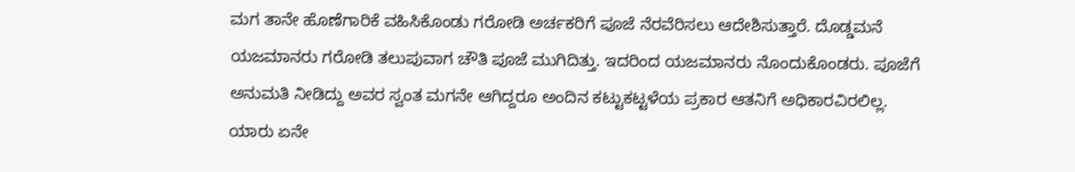ಮಗ ತಾನೇ ಹೊಣೆಗಾರಿಕೆ ವಹಿಸಿಕೊಂಡು ಗರೋಡಿ ಅರ್ಚಕರಿಗೆ ಪೂಜೆ ನೆರವೆರಿಸಲು ಆದೇಶಿಸುತ್ತಾರೆ. ದೊಡ್ಡಮನೆ ಯಜಮಾನರು ಗರೋಡಿ ತಲುಪುವಾಗ ಚೌತಿ ಪೂಜೆ ಮುಗಿದಿತ್ತು. ಇದರಿಂದ ಯಜಮಾನರು ನೊಂದುಕೊಂಡರು. ಪೂಜೆಗೆ ಅನುಮತಿ ನೀಡಿದ್ದು ಅವರ ಸ್ವಂತ ಮಗನೇ ಆಗಿದ್ದರೂ ಅಂದಿನ ಕಟ್ಟುಕಟ್ಟಳೆಯ ಪ್ರಕಾರ ಆತನಿಗೆ ಅಧಿಕಾರವಿರಲಿಲ್ಲ. ಯಾರು ಏನೇ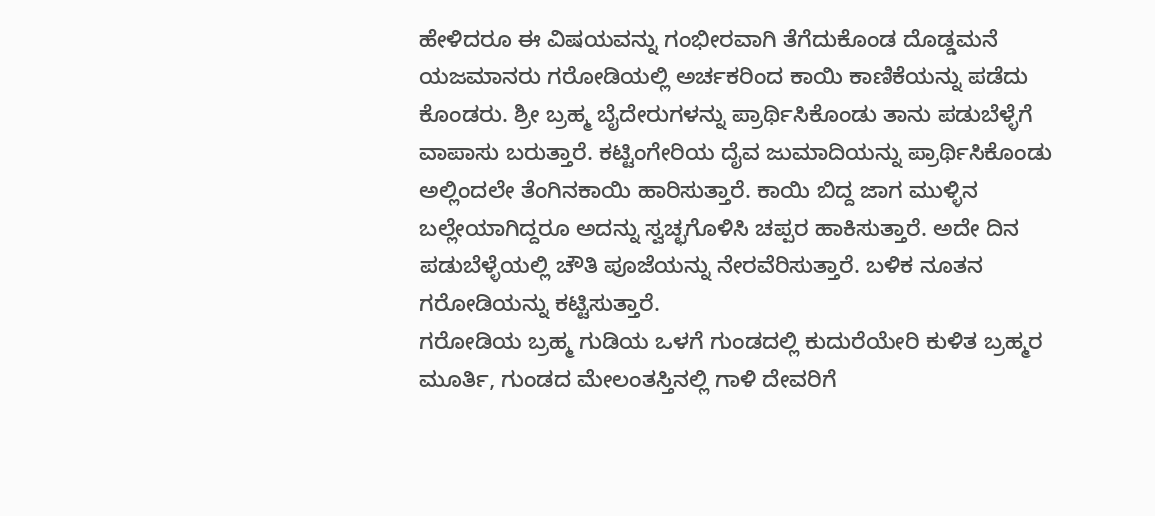ಹೇಳಿದರೂ ಈ ವಿಷಯವನ್ನು ಗಂಭೀರವಾಗಿ ತೆಗೆದುಕೊಂಡ ದೊಡ್ಡಮನೆ ಯಜಮಾನರು ಗರೋಡಿಯಲ್ಲಿ ಅರ್ಚಕರಿಂದ ಕಾಯಿ ಕಾಣಿಕೆಯನ್ನು ಪಡೆದು ಕೊಂಡರು. ಶ್ರೀ ಬ್ರಹ್ಮ ಬೈದೇರುಗಳನ್ನು ಪ್ರಾರ್ಥಿಸಿಕೊಂಡು ತಾನು ಪಡುಬೆಳ್ಳೆಗೆ ವಾಪಾಸು ಬರುತ್ತಾರೆ. ಕಟ್ಟಿಂಗೇರಿಯ ದೈವ ಜುಮಾದಿಯನ್ನು ಪ್ರಾರ್ಥಿಸಿಕೊಂಡು ಅಲ್ಲಿಂದಲೇ ತೆಂಗಿನಕಾಯಿ ಹಾರಿಸುತ್ತಾರೆ. ಕಾಯಿ ಬಿದ್ದ ಜಾಗ ಮುಳ್ಳಿನ ಬಲ್ಲೇಯಾಗಿದ್ದರೂ ಅದನ್ನು ಸ್ವಚ್ಛಗೊಳಿಸಿ ಚಪ್ಪರ ಹಾಕಿಸುತ್ತಾರೆ. ಅದೇ ದಿನ ಪಡುಬೆಳ್ಳೆಯಲ್ಲಿ ಚೌತಿ ಪೂಜೆಯನ್ನು ನೇರವೆರಿಸುತ್ತಾರೆ. ಬಳಿಕ ನೂತನ ಗರೋಡಿಯನ್ನು ಕಟ್ಟಿಸುತ್ತಾರೆ.
ಗರೋಡಿಯ ಬ್ರಹ್ಮ ಗುಡಿಯ ಒಳಗೆ ಗುಂಡದಲ್ಲಿ ಕುದುರೆಯೇರಿ ಕುಳಿತ ಬ್ರಹ್ಮರ ಮೂರ್ತಿ, ಗುಂಡದ ಮೇಲಂತಸ್ತಿನಲ್ಲಿ ಗಾಳಿ ದೇವರಿಗೆ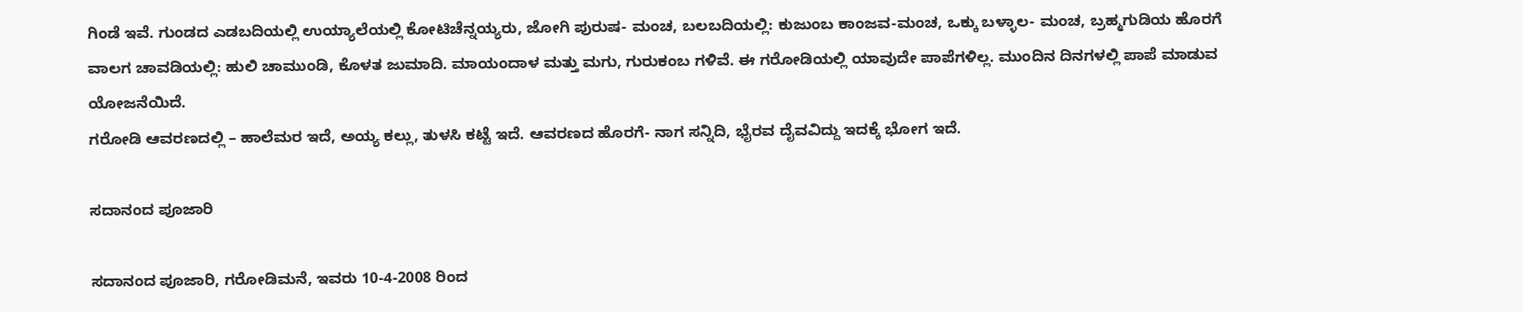ಗಿಂಡೆ ಇವೆ. ಗುಂಡದ ಎಡಬದಿಯಲ್ಲಿ ಉಯ್ಯಾಲೆಯಲ್ಲಿ ಕೋಟಿಚೆನ್ನಯ್ಯರು, ಜೋಗಿ ಪುರುಷ- ಮಂಚ, ಬಲಬದಿಯಲ್ಲಿ: ಕುಜುಂಬ ಕಾಂಜವ-ಮಂಚ, ಒಕ್ಕು ಬಳ್ಳಾಲ- ಮಂಚ, ಬ್ರಹ್ಮಗುಡಿಯ ಹೊರಗೆ ವಾಲಗ ಚಾವಡಿಯಲ್ಲಿ: ಹುಲಿ ಚಾಮುಂಡಿ, ಕೊಳತ ಜುಮಾದಿ. ಮಾಯಂದಾಳ ಮತ್ತು ಮಗು, ಗುರುಕಂಬ ಗಳಿವೆ. ಈ ಗರೋಡಿಯಲ್ಲಿ ಯಾವುದೇ ಪಾಪೆಗಳಿಲ್ಲ. ಮುಂದಿನ ದಿನಗಳಲ್ಲಿ ಪಾಪೆ ಮಾಡುವ ಯೋಜನೆಯಿದೆ.
ಗರೋಡಿ ಆವರಣದಲ್ಲಿ – ಹಾಲೆಮರ ಇದೆ, ಅಯ್ಯ ಕಲ್ಲು, ತುಳಸಿ ಕಟ್ಟೆ ಇದೆ. ಆವರಣದ ಹೊರಗೆ- ನಾಗ ಸನ್ನಿದಿ, ಭೈರವ ದೈವವಿದ್ದು ಇದಕ್ಕೆ ಭೋಗ ಇದೆ.

ಸದಾನಂದ ಪೂಜಾರಿ

ಸದಾನಂದ ಪೂಜಾರಿ, ಗರೋಡಿಮನೆ, ಇವರು 10-4-2008 ರಿಂದ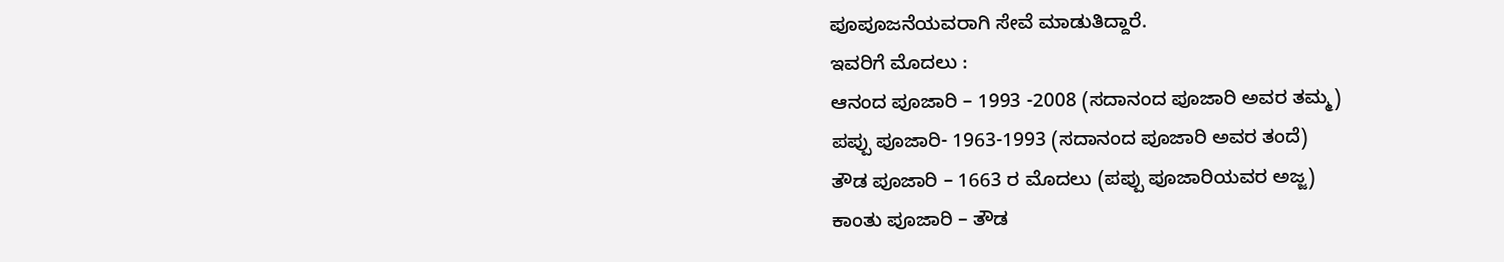ಪೂಪೂಜನೆಯವರಾಗಿ ಸೇವೆ ಮಾಡುತಿದ್ದಾರೆ.
ಇವರಿಗೆ ಮೊದಲು :
ಆನಂದ ಪೂಜಾರಿ – 1993 -2008 (ಸದಾನಂದ ಪೂಜಾರಿ ಅವರ ತಮ್ಮ)
ಪಪ್ಪು ಪೂಜಾರಿ- 1963-1993 (ಸದಾನಂದ ಪೂಜಾರಿ ಅವರ ತಂದೆ)
ತೌಡ ಪೂಜಾರಿ – 1663 ರ ಮೊದಲು (ಪಪ್ಪು ಪೂಜಾರಿಯವರ ಅಜ್ಜ)
ಕಾಂತು ಪೂಜಾರಿ – ತೌಡ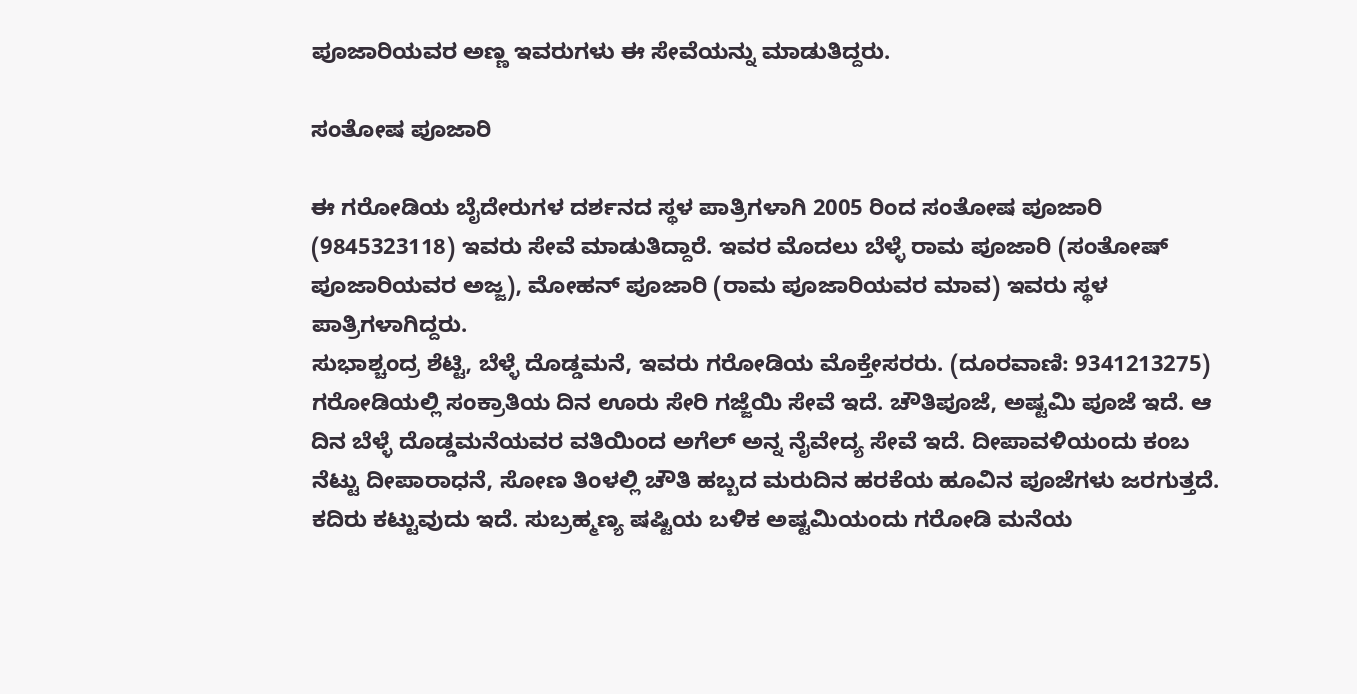ಪೂಜಾರಿಯವರ ಅಣ್ಣ ಇವರುಗಳು ಈ ಸೇವೆಯನ್ನು ಮಾಡುತಿದ್ದರು.

ಸಂತೋಷ ಪೂಜಾರಿ

ಈ ಗರೋಡಿಯ ಬೈದೇರುಗಳ ದರ್ಶನದ ಸ್ಥಳ ಪಾತ್ರಿಗಳಾಗಿ 2005 ರಿಂದ ಸಂತೋಷ ಪೂಜಾರಿ (9845323118) ಇವರು ಸೇವೆ ಮಾಡುತಿದ್ದಾರೆ. ಇವರ ಮೊದಲು ಬೆಳ್ಳೆ ರಾಮ ಪೂಜಾರಿ (ಸಂತೋಷ್ ಪೂಜಾರಿಯವರ ಅಜ್ಜ), ಮೋಹನ್ ಪೂಜಾರಿ (ರಾಮ ಪೂಜಾರಿಯವರ ಮಾವ) ಇವರು ಸ್ಥಳ ಪಾತ್ರಿಗಳಾಗಿದ್ದರು.
ಸುಭಾಶ್ಚಂದ್ರ ಶೆಟ್ಟಿ, ಬೆಳ್ಳೆ ದೊಡ್ಡಮನೆ, ಇವರು ಗರೋಡಿಯ ಮೊಕ್ತೇಸರರು. (ದೂರವಾಣಿ: 9341213275)
ಗರೋಡಿಯಲ್ಲಿ ಸಂಕ್ರಾತಿಯ ದಿನ ಊರು ಸೇರಿ ಗಜ್ಜೆಯಿ ಸೇವೆ ಇದೆ. ಚೌತಿಪೂಜೆ, ಅಷ್ಟಮಿ ಪೂಜೆ ಇದೆ. ಆ ದಿನ ಬೆಳ್ಳೆ ದೊಡ್ಡಮನೆಯವರ ವತಿಯಿಂದ ಅಗೆಲ್ ಅನ್ನ ನೈವೇದ್ಯ ಸೇವೆ ಇದೆ. ದೀಪಾವಳಿಯಂದು ಕಂಬ ನೆಟ್ಟು ದೀಪಾರಾಧನೆ, ಸೋಣ ತಿಂಳಲ್ಲಿ ಚೌತಿ ಹಬ್ಬದ ಮರುದಿನ ಹರಕೆಯ ಹೂವಿನ ಪೂಜೆಗಳು ಜರಗುತ್ತದೆ. ಕದಿರು ಕಟ್ಟುವುದು ಇದೆ. ಸುಬ್ರಹ್ಮಣ್ಯ ಷಷ್ಟಿಯ ಬಳಿಕ ಅಷ್ಟಮಿಯಂದು ಗರೋಡಿ ಮನೆಯ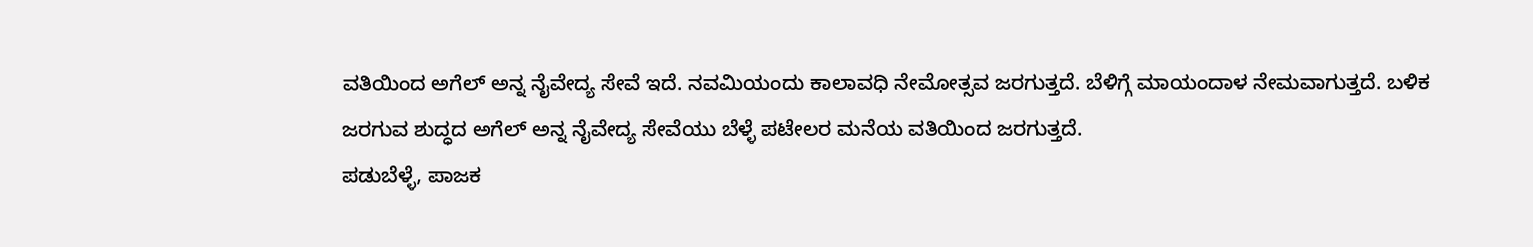ವತಿಯಿಂದ ಅಗೆಲ್ ಅನ್ನ ನೈವೇದ್ಯ ಸೇವೆ ಇದೆ. ನವಮಿಯಂದು ಕಾಲಾವಧಿ ನೇಮೋತ್ಸವ ಜರಗುತ್ತದೆ. ಬೆಳಿಗ್ಗೆ ಮಾಯಂದಾಳ ನೇಮವಾಗುತ್ತದೆ. ಬಳಿಕ ಜರಗುವ ಶುದ್ಧದ ಅಗೆಲ್ ಅನ್ನ ನೈವೇದ್ಯ ಸೇವೆಯು ಬೆಳ್ಳೆ ಪಟೇಲರ ಮನೆಯ ವತಿಯಿಂದ ಜರಗುತ್ತದೆ.
ಪಡುಬೆಳ್ಳೆ, ಪಾಜಕ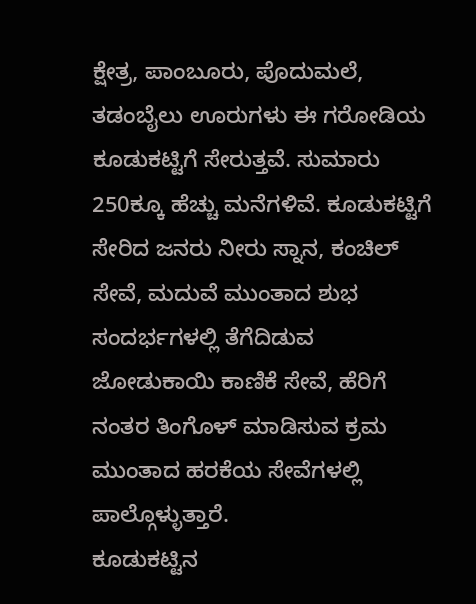ಕ್ಷೇತ್ರ, ಪಾಂಬೂರು, ಪೊದುಮಲೆ, ತಡಂಬೈಲು ಊರುಗಳು ಈ ಗರೋಡಿಯ ಕೂಡುಕಟ್ಟಿಗೆ ಸೇರುತ್ತವೆ. ಸುಮಾರು 250ಕ್ಕೂ ಹೆಚ್ಚು ಮನೆಗಳಿವೆ. ಕೂಡುಕಟ್ಟಿಗೆ ಸೇರಿದ ಜನರು ನೀರು ಸ್ನಾನ, ಕಂಚಿಲ್ ಸೇವೆ, ಮದುವೆ ಮುಂತಾದ ಶುಭ ಸಂದರ್ಭಗಳಲ್ಲಿ ತೆಗೆದಿಡುವ ಜೋಡುಕಾಯಿ ಕಾಣಿಕೆ ಸೇವೆ, ಹೆರಿಗೆ ನಂತರ ತಿಂಗೊಳ್ ಮಾಡಿಸುವ ಕ್ರಮ ಮುಂತಾದ ಹರಕೆಯ ಸೇವೆಗಳಲ್ಲಿ ಪಾಲ್ಗೊಳ್ಳುತ್ತಾರೆ.
ಕೂಡುಕಟ್ಟಿನ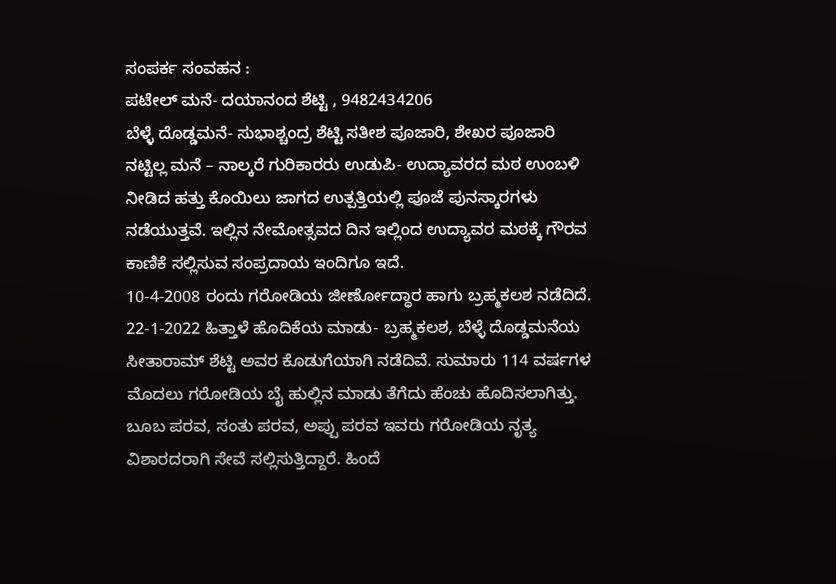ಸಂಪರ್ಕ ಸಂವಹನ :
ಪಟೇಲ್ ಮನೆ- ದಯಾನಂದ ಶೆಟ್ಟಿ , 9482434206
ಬೆಳ್ಳೆ ದೊಡ್ಡಮನೆ- ಸುಭಾಶ್ಚಂದ್ರ ಶೆಟ್ಟಿ ಸತೀಶ ಪೂಜಾರಿ, ಶೇಖರ ಪೂಜಾರಿ ನಟ್ಟಿಲ್ಲ ಮನೆ – ನಾಲ್ಕರೆ ಗುರಿಕಾರರು ಉಡುಪಿ- ಉದ್ಯಾವರದ ಮಠ ಉಂಬಳಿ ನೀಡಿದ ಹತ್ತು ಕೊಯಿಲು ಜಾಗದ ಉತ್ಪತ್ತಿಯಲ್ಲಿ ಪೂಜೆ ಪುನಸ್ಕಾರಗಳು ನಡೆಯುತ್ತವೆ. ಇಲ್ಲಿನ ನೇಮೋತ್ಸವದ ದಿನ ಇಲ್ಲಿಂದ ಉದ್ಯಾವರ ಮಠಕ್ಕೆ ಗೌರವ ಕಾಣಿಕೆ ಸಲ್ಲಿಸುವ ಸಂಪ್ರದಾಯ ಇಂದಿಗೂ ಇದೆ.
10-4-2008 ರಂದು ಗರೋಡಿಯ ಜೀರ್ಣೋದ್ಧಾರ ಹಾಗು ಬ್ರಹ್ಮಕಲಶ ನಡೆದಿದೆ. 22-1-2022 ಹಿತ್ತಾಳೆ ಹೊದಿಕೆಯ ಮಾಡು- ಬ್ರಹ್ಮಕಲಶ, ಬೆಳ್ಳೆ ದೊಡ್ಡಮನೆಯ ಸೀತಾರಾಮ್ ಶೆಟ್ಟಿ ಅವರ ಕೊಡುಗೆಯಾಗಿ ನಡೆದಿವೆ. ಸುಮಾರು 114 ವರ್ಷಗಳ ಮೊದಲು ಗರೋಡಿಯ ಬೈ ಹುಲ್ಲಿನ ಮಾಡು ತೆಗೆದು ಹೆಂಚು ಹೊದಿಸಲಾಗಿತ್ತು.
ಬೂಬ ಪರವ, ಸಂತು ಪರವ, ಅಪ್ಪು ಪರವ ಇವರು ಗರೋಡಿಯ ನೃತ್ಯ ವಿಶಾರದರಾಗಿ ಸೇವೆ ಸಲ್ಲಿಸುತ್ತಿದ್ದಾರೆ. ಹಿಂದೆ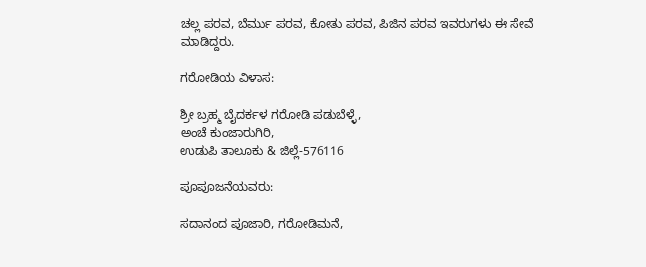ಚಲ್ಲ ಪರವ, ಬೆರ್ಮು ಪರವ, ಕೋತು ಪರವ, ಪಿಜಿನ ಪರವ ಇವರುಗಳು ಈ ಸೇವೆ ಮಾಡಿದ್ದರು.

ಗರೋಡಿಯ ವಿಳಾಸ:

ಶ್ರೀ ಬ್ರಹ್ಮ ಬೈದರ್ಕಳ ಗರೋಡಿ ಪಡುಬೆಳ್ಳೆ,
ಅಂಚೆ ಕುಂಜಾರುಗಿರಿ,
ಉಡುಪಿ ತಾಲೂಕು & ಜಿಲ್ಲೆ-576116

ಪೂಪೂಜನೆಯವರು:

ಸದಾನಂದ ಪೂಜಾರಿ, ಗರೋಡಿಮನೆ,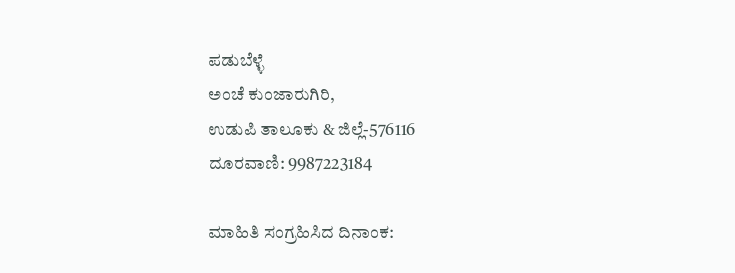ಪಡುಬೆಳ್ಳೆ
ಅಂಚೆ ಕುಂಜಾರುಗಿರಿ,
ಉಡುಪಿ ತಾಲೂಕು & ಜಿಲ್ಲೆ-576116
ದೂರವಾಣಿ: 9987223184

ಮಾಹಿತಿ ಸಂಗ್ರಹಿಸಿದ ದಿನಾಂಕ: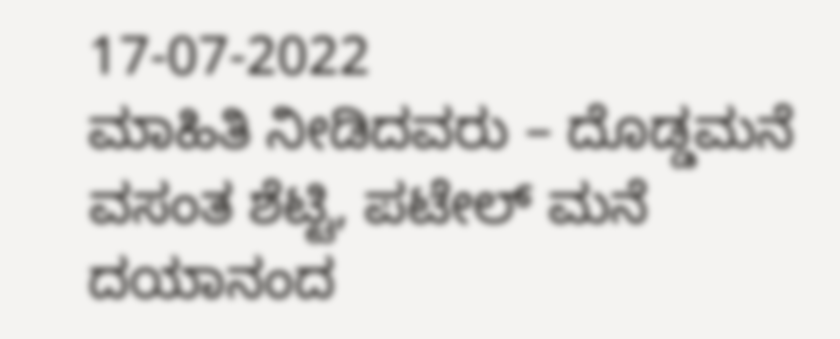17-07-2022
ಮಾಹಿತಿ ನೀಡಿದವರು – ದೊಡ್ಡಮನೆ ವಸಂತ ಶೆಟ್ಟಿ, ಪಟೇಲ್ ಮನೆ ದಯಾನಂದ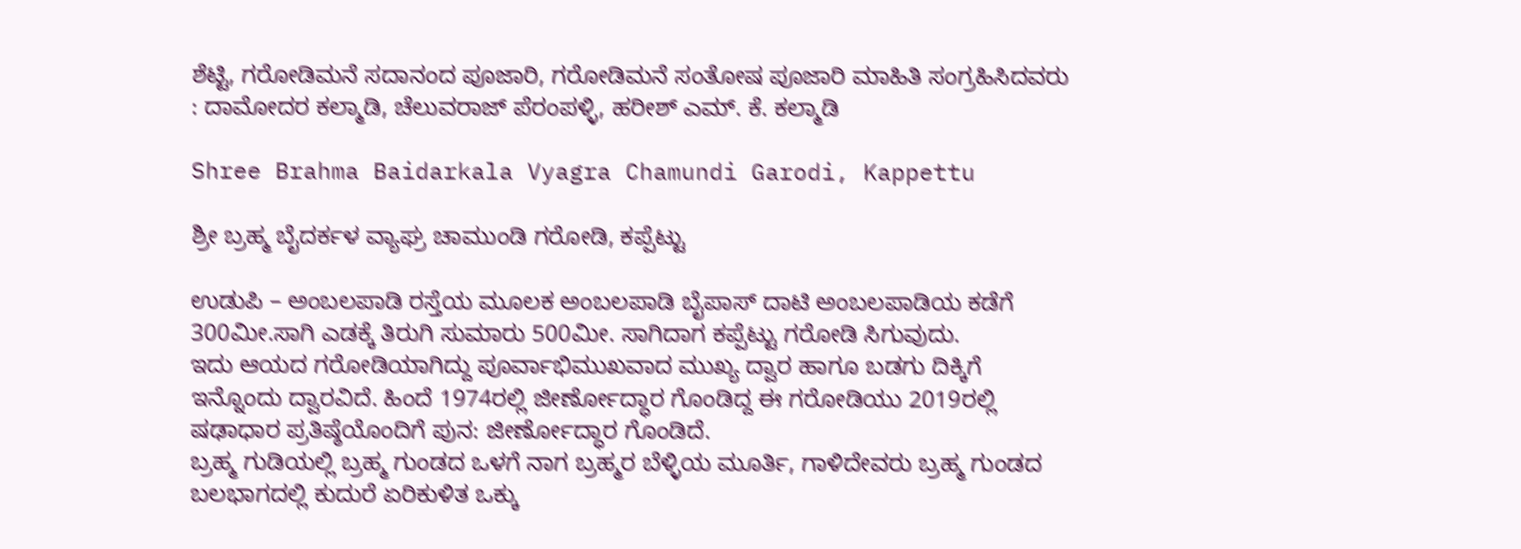ಶೆಟ್ಟಿ, ಗರೋಡಿಮನೆ ಸದಾನಂದ ಪೂಜಾರಿ, ಗರೋಡಿಮನೆ ಸಂತೋಷ ಪೂಜಾರಿ ಮಾಹಿತಿ ಸಂಗ್ರಹಿಸಿದವರು : ದಾಮೋದರ ಕಲ್ಮಾಡಿ, ಚೆಲುವರಾಜ್ ಪೆರಂಪಳ್ಳಿ, ಹರೀಶ್ ಎಮ್. ಕೆ. ಕಲ್ಮಾಡಿ

Shree Brahma Baidarkala Vyagra Chamundi Garodi, Kappettu

ಶ್ರೀ ಬ್ರಹ್ಮ ಬೈದರ್ಕಳ ವ್ಯಾಘ್ರ ಚಾಮುಂಡಿ ಗರೋಡಿ, ಕಪ್ಪೆಟ್ಟು

ಉಡುಪಿ – ಅಂಬಲಪಾಡಿ ರಸ್ತೆಯ ಮೂಲಕ ಅಂಬಲಪಾಡಿ ಬೈಪಾಸ್ ದಾಟಿ ಅಂಬಲಪಾಡಿಯ ಕಡೆಗೆ 300ಮೀ.ಸಾಗಿ ಎಡಕ್ಕೆ ತಿರುಗಿ ಸುಮಾರು 500ಮೀ. ಸಾಗಿದಾಗ ಕಪ್ಪೆಟ್ಟು ಗರೋಡಿ ಸಿಗುವುದು.
ಇದು ಆಯದ ಗರೋಡಿಯಾಗಿದ್ದು ಪೂರ್ವಾಭಿಮುಖವಾದ ಮುಖ್ಯ ದ್ವಾರ ಹಾಗೂ ಬಡಗು ದಿಕ್ಕಿಗೆ ಇನ್ನೊಂದು ದ್ವಾರವಿದೆ. ಹಿಂದೆ 1974ರಲ್ಲಿ ಜೀರ್ಣೋದ್ಧಾರ ಗೊಂಡಿದ್ದ ಈ ಗರೋಡಿಯು 2019ರಲ್ಲಿ ಷಢಾಧಾರ ಪ್ರತಿಷ್ಠೆಯೊಂದಿಗೆ ಪುನ: ಜೀರ್ಣೋದ್ಧಾರ ಗೊಂಡಿದೆ.
ಬ್ರಹ್ಮ ಗುಡಿಯಲ್ಲಿ ಬ್ರಹ್ಮ ಗುಂಡದ ಒಳಗೆ ನಾಗ ಬ್ರಹ್ಮರ ಬೆಳ್ಳಿಯ ಮೂರ್ತಿ, ಗಾಳಿದೇವರು ಬ್ರಹ್ಮ ಗುಂಡದ ಬಲಭಾಗದಲ್ಲಿ ಕುದುರೆ ಏರಿಕುಳಿತ ಒಕ್ಕು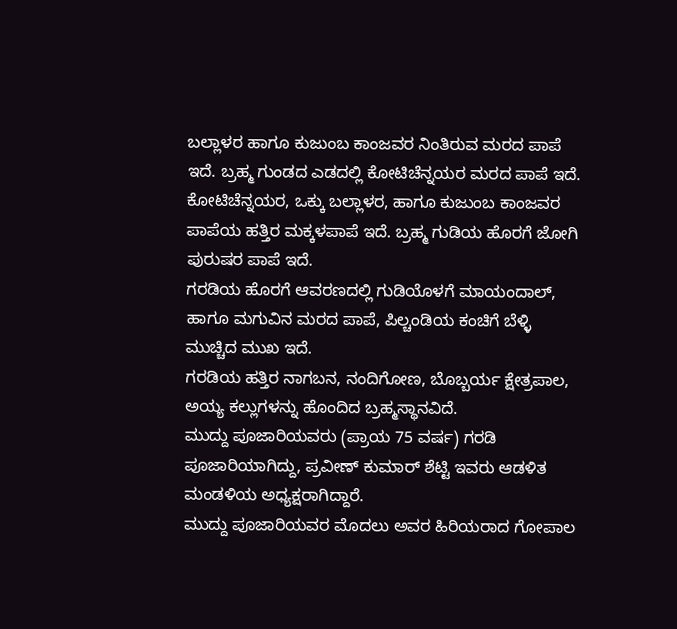ಬಲ್ಲಾಳರ ಹಾಗೂ ಕುಜುಂಬ ಕಾಂಜವರ ನಿಂತಿರುವ ಮರದ ಪಾಪೆ ಇದೆ. ಬ್ರಹ್ಮ ಗುಂಡದ ಎಡದಲ್ಲಿ ಕೋಟಿಚೆನ್ನಯರ ಮರದ ಪಾಪೆ ಇದೆ. ಕೋಟಿಚೆನ್ನಯರ, ಒಕ್ಕು ಬಲ್ಲಾಳರ, ಹಾಗೂ ಕುಜುಂಬ ಕಾಂಜವರ ಪಾಪೆಯ ಹತ್ತಿರ ಮಕ್ಕಳಪಾಪೆ ಇದೆ. ಬ್ರಹ್ಮ ಗುಡಿಯ ಹೊರಗೆ ಜೋಗಿ ಪುರುಷರ ಪಾಪೆ ಇದೆ.
ಗರಡಿಯ ಹೊರಗೆ ಆವರಣದಲ್ಲಿ ಗುಡಿಯೊಳಗೆ ಮಾಯಂದಾಲ್, ಹಾಗೂ ಮಗುವಿನ ಮರದ ಪಾಪೆ, ಪಿಲ್ಚಂಡಿಯ ಕಂಚಿಗೆ ಬೆಳ್ಳಿ ಮುಚ್ಚಿದ ಮುಖ ಇದೆ.
ಗರಡಿಯ ಹತ್ತಿರ ನಾಗಬನ, ನಂದಿಗೋಣ, ಬೊಬ್ಬರ್ಯ ಕ್ಷೇತ್ರಪಾಲ, ಅಯ್ಯ ಕಲ್ಲುಗಳನ್ನು ಹೊಂದಿದ ಬ್ರಹ್ಮಸ್ಥಾನವಿದೆ.
ಮುದ್ದು ಪೂಜಾರಿಯವರು (ಪ್ರಾಯ 75 ವರ್ಷ) ಗರಡಿ ಪೂಜಾರಿಯಾಗಿದ್ದು, ಪ್ರವೀಣ್ ಕುಮಾರ್ ಶೆಟ್ಟಿ ಇವರು ಆಡಳಿತ ಮಂಡಳಿಯ ಅಧ್ಯಕ್ಷರಾಗಿದ್ದಾರೆ.
ಮುದ್ದು ಪೂಜಾರಿಯವರ ಮೊದಲು ಅವರ ಹಿರಿಯರಾದ ಗೋಪಾಲ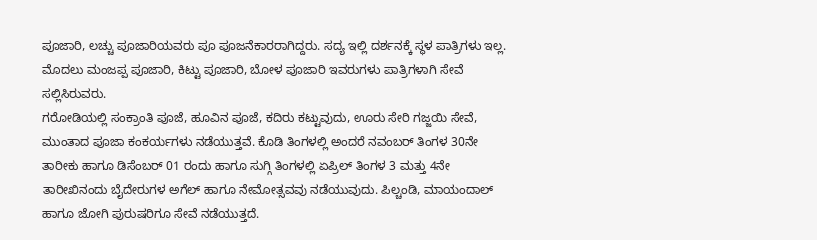ಪೂಜಾರಿ, ಲಚ್ಚು ಪೂಜಾರಿಯವರು ಪೂ ಪೂಜನೆಕಾರರಾಗಿದ್ದರು. ಸದ್ಯ ಇಲ್ಲಿ ದರ್ಶನಕ್ಕೆ ಸ್ಥಳ ಪಾತ್ರಿಗಳು ಇಲ್ಲ. ಮೊದಲು ಮಂಜಪ್ಪ ಪೂಜಾರಿ, ಕಿಟ್ಟು ಪೂಜಾರಿ, ಬೋಳ ಪೂಜಾರಿ ಇವರುಗಳು ಪಾತ್ರಿಗಳಾಗಿ ಸೇವೆ ಸಲ್ಲಿಸಿರುವರು.
ಗರೋಡಿಯಲ್ಲಿ ಸಂಕ್ರಾಂತಿ ಪೂಜೆ, ಹೂವಿನ ಪೂಜೆ, ಕದಿರು ಕಟ್ಟುವುದು, ಊರು ಸೇರಿ ಗಜ್ಜಯಿ ಸೇವೆ, ಮುಂತಾದ ಪೂಜಾ ಕಂಕರ್ಯಗಳು ನಡೆಯುತ್ತವೆ. ಕೊಡಿ ತಿಂಗಳಲ್ಲಿ ಅಂದರೆ ನವಂಬರ್ ತಿಂಗಳ 30ನೇ ತಾರೀಕು ಹಾಗೂ ಡಿಸೆಂಬರ್ 01 ರಂದು ಹಾಗೂ ಸುಗ್ಗಿ ತಿಂಗಳಲ್ಲಿ ಏಪ್ರಿಲ್ ತಿಂಗಳ 3 ಮತ್ತು 4ನೇ ತಾರೀಖಿನಂದು ಬೈದೇರುಗಳ ಅಗೆಲ್ ಹಾಗೂ ನೇಮೋತ್ಸವವು ನಡೆಯುವುದು. ಪಿಲ್ಚಂಡಿ, ಮಾಯಂದಾಲ್ ಹಾಗೂ ಜೋಗಿ ಪುರುಷರಿಗೂ ಸೇವೆ ನಡೆಯುತ್ತದೆ.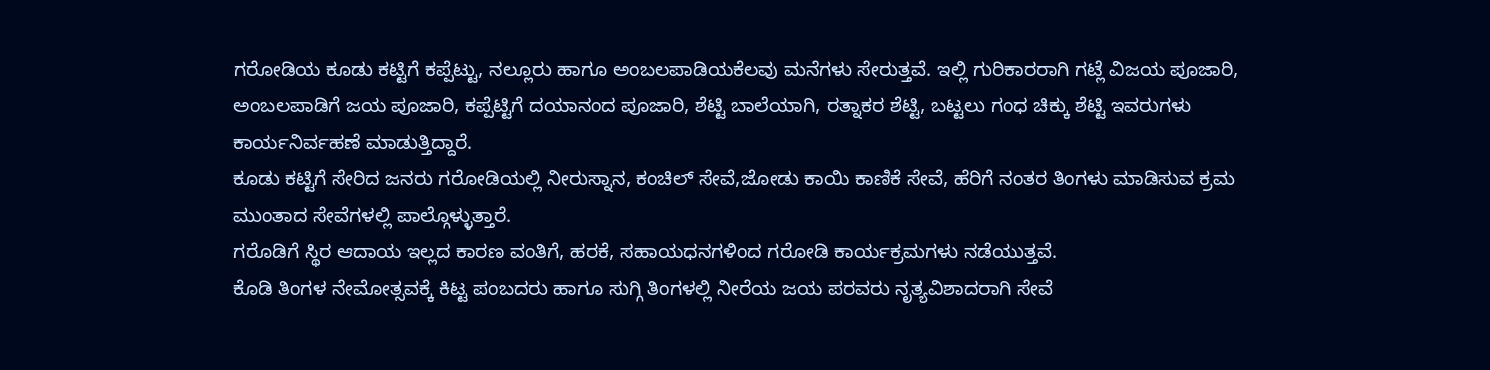ಗರೋಡಿಯ ಕೂಡು ಕಟ್ಟಿಗೆ ಕಪ್ಪೆಟ್ಟು, ನಲ್ಲೂರು ಹಾಗೂ ಅಂಬಲಪಾಡಿಯಕೆಲವು ಮನೆಗಳು ಸೇರುತ್ತವೆ. ಇಲ್ಲಿ ಗುರಿಕಾರರಾಗಿ ಗಟ್ಲೆ ವಿಜಯ ಪೂಜಾರಿ, ಅಂಬಲಪಾಡಿಗೆ ಜಯ ಪೂಜಾರಿ, ಕಪ್ಪೆಟ್ಟಿಗೆ ದಯಾನಂದ ಪೂಜಾರಿ, ಶೆಟ್ಟಿ ಬಾಲೆಯಾಗಿ, ರತ್ನಾಕರ ಶೆಟ್ಟಿ, ಬಟ್ಟಲು ಗಂಧ ಚಿಕ್ಕು ಶೆಟ್ಟಿ ಇವರುಗಳು ಕಾರ್ಯನಿರ್ವಹಣೆ ಮಾಡುತ್ತಿದ್ದಾರೆ.
ಕೂಡು ಕಟ್ಟಿಗೆ ಸೇರಿದ ಜನರು ಗರೋಡಿಯಲ್ಲಿ ನೀರುಸ್ನಾನ, ಕಂಚಿಲ್ ಸೇವೆ,ಜೋಡು ಕಾಯಿ ಕಾಣಿಕೆ ಸೇವೆ, ಹೆರಿಗೆ ನಂತರ ತಿಂಗಳು ಮಾಡಿಸುವ ಕ್ರಮ ಮುಂತಾದ ಸೇವೆಗಳಲ್ಲಿ ಪಾಲ್ಗೊಳ್ಳುತ್ತಾರೆ.
ಗರೊಡಿಗೆ ಸ್ಥಿರ ಆದಾಯ ಇಲ್ಲದ ಕಾರಣ ವಂತಿಗೆ, ಹರಕೆ, ಸಹಾಯಧನಗಳಿಂದ ಗರೋಡಿ ಕಾರ್ಯಕ್ರಮಗಳು ನಡೆಯುತ್ತವೆ.
ಕೊಡಿ ತಿಂಗಳ ನೇಮೋತ್ಸವಕ್ಕೆ ಕಿಟ್ಟ ಪಂಬದರು ಹಾಗೂ ಸುಗ್ಗಿ ತಿಂಗಳಲ್ಲಿ ನೀರೆಯ ಜಯ ಪರವರು ನೃತ್ಯವಿಶಾದರಾಗಿ ಸೇವೆ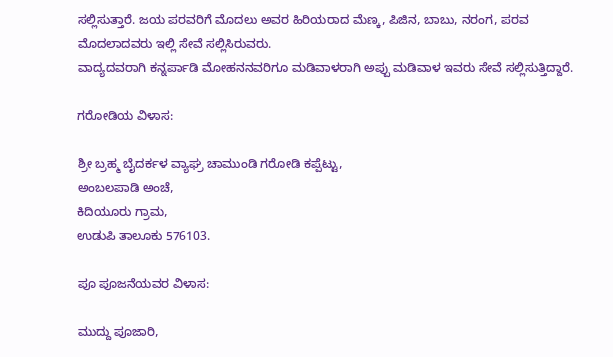ಸಲ್ಲಿಸುತ್ತಾರೆ. ಜಯ ಪರವರಿಗೆ ಮೊದಲು ಅವರ ಹಿರಿಯರಾದ ಮೆಣ್ಕ, ಪಿಜಿನ, ಬಾಬು, ನರಂಗ, ಪರವ ಮೊದಲಾದವರು ಇಲ್ಲಿ ಸೇವೆ ಸಲ್ಲಿಸಿರುವರು.
ವಾದ್ಯದವರಾಗಿ ಕನ್ನರ್ಪಾಡಿ ಮೋಹನನವರಿಗೂ ಮಡಿವಾಳರಾಗಿ ಅಪ್ಪು ಮಡಿವಾಳ ಇವರು ಸೇವೆ ಸಲ್ಲಿಸುತ್ತಿದ್ದಾರೆ.

ಗರೋಡಿಯ ವಿಳಾಸ:

ಶ್ರೀ ಬ್ರಹ್ಮ ಬೈದರ್ಕಳ ವ್ಯಾಘ್ರ ಚಾಮುಂಡಿ ಗರೋಡಿ ಕಪ್ಪೆಟ್ಟು,
ಅಂಬಲಪಾಡಿ ಅಂಚೆ,
ಕಿದಿಯೂರು ಗ್ರಾಮ,
ಉಡುಪಿ ತಾಲೂಕು 576103.

ಪೂ ಪೂಜನೆಯವರ ವಿಳಾಸ:

ಮುದ್ದು ಪೂಜಾರಿ,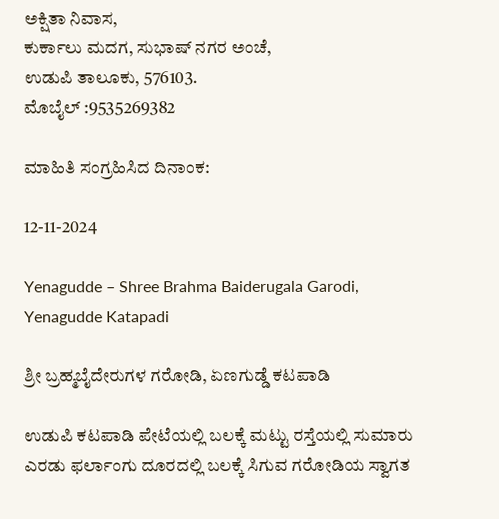ಅಕ್ಷಿತಾ ನಿವಾಸ,
ಕುರ್ಕಾಲು ಮದಗ, ಸುಭಾಷ್ ನಗರ ಅಂಚೆ,
ಉಡುಪಿ ತಾಲೂಕು, 576103.
ಮೊಬೈಲ್ :9535269382

ಮಾಹಿತಿ ಸಂಗ್ರಹಿಸಿದ ದಿನಾಂಕ:

12-11-2024

Yenagudde – Shree Brahma Baiderugala Garodi, Yenagudde Katapadi

ಶ್ರೀ ಬ್ರಹ್ಮಬೈದೇರುಗಳ ಗರೋಡಿ, ಏಣಗುಡ್ಡೆ ಕಟಪಾಡಿ

ಉಡುಪಿ ಕಟಪಾಡಿ ಪೇಟೆಯಲ್ಲಿ ಬಲಕ್ಕೆ ಮಟ್ಟು ರಸ್ತೆಯಲ್ಲಿ ಸುಮಾರು ಎರಡು ಫರ್ಲಾಂಗು ದೂರದಲ್ಲಿ ಬಲಕ್ಕೆ ಸಿಗುವ ಗರೋಡಿಯ ಸ್ವಾಗತ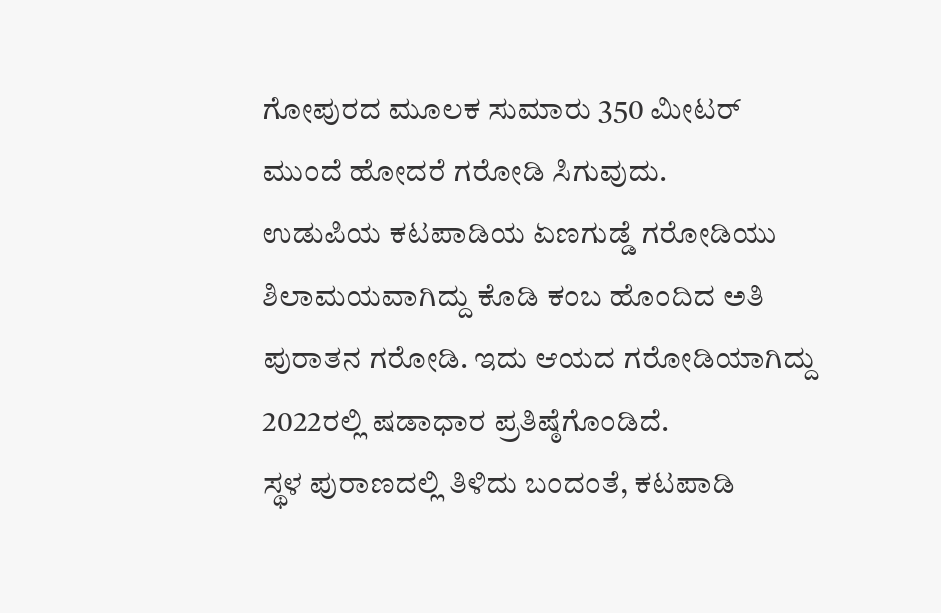ಗೋಪುರದ ಮೂಲಕ ಸುಮಾರು 350 ಮೀಟರ್ ಮುಂದೆ ಹೋದರೆ ಗರೋಡಿ ಸಿಗುವುದು.
ಉಡುಪಿಯ ಕಟಪಾಡಿಯ ಏಣಗುಡ್ಡೆ ಗರೋಡಿಯು ಶಿಲಾಮಯವಾಗಿದ್ದು ಕೊಡಿ ಕಂಬ ಹೊಂದಿದ ಅತಿ ಪುರಾತನ ಗರೋಡಿ. ಇದು ಆಯದ ಗರೋಡಿಯಾಗಿದ್ದು 2022ರಲ್ಲಿ ಷಡಾಧಾರ ಪ್ರತಿಷ್ಠೆಗೊಂಡಿದೆ.
ಸ್ಥಳ ಪುರಾಣದಲ್ಲಿ ತಿಳಿದು ಬಂದಂತೆ, ಕಟಪಾಡಿ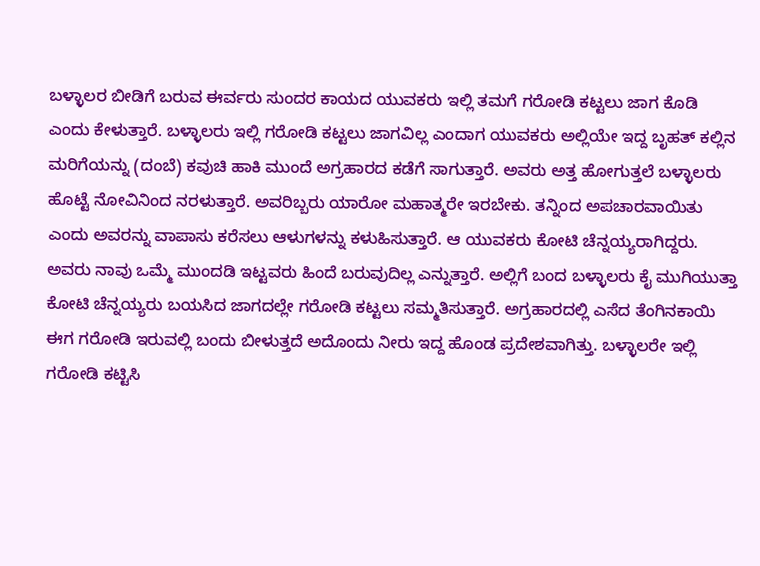ಬಳ್ಳಾಲರ ಬೀಡಿಗೆ ಬರುವ ಈರ್ವರು ಸುಂದರ ಕಾಯದ ಯುವಕರು ಇಲ್ಲಿ ತಮಗೆ ಗರೋಡಿ ಕಟ್ಟಲು ಜಾಗ ಕೊಡಿ ಎಂದು ಕೇಳುತ್ತಾರೆ. ಬಳ್ಳಾಲರು ಇಲ್ಲಿ ಗರೋಡಿ ಕಟ್ಟಲು ಜಾಗವಿಲ್ಲ ಎಂದಾಗ ಯುವಕರು ಅಲ್ಲಿಯೇ ಇದ್ದ ಬೃಹತ್ ಕಲ್ಲಿನ ಮರಿಗೆಯನ್ನು (ದಂಬೆ) ಕವುಚಿ ಹಾಕಿ ಮುಂದೆ ಅಗ್ರಹಾರದ ಕಡೆಗೆ ಸಾಗುತ್ತಾರೆ. ಅವರು ಅತ್ತ ಹೋಗುತ್ತಲೆ ಬಳ್ಳಾಲರು ಹೊಟ್ಟೆ ನೋವಿನಿಂದ ನರಳುತ್ತಾರೆ. ಅವರಿಬ್ಬರು ಯಾರೋ ಮಹಾತ್ಮರೇ ಇರಬೇಕು. ತನ್ನಿಂದ ಅಪಚಾರವಾಯಿತು ಎಂದು ಅವರನ್ನು ವಾಪಾಸು ಕರೆಸಲು ಆಳುಗಳನ್ನು ಕಳುಹಿಸುತ್ತಾರೆ. ಆ ಯುವಕರು ಕೋಟಿ ಚೆನ್ನಯ್ಯರಾಗಿದ್ದರು. ಅವರು ನಾವು ಒಮ್ಮೆ ಮುಂದಡಿ ಇಟ್ಟವರು ಹಿಂದೆ ಬರುವುದಿಲ್ಲ ಎನ್ನುತ್ತಾರೆ. ಅಲ್ಲಿಗೆ ಬಂದ ಬಳ್ಳಾಲರು ಕೈ ಮುಗಿಯುತ್ತಾ ಕೋಟಿ ಚೆನ್ನಯ್ಯರು ಬಯಸಿದ ಜಾಗದಲ್ಲೇ ಗರೋಡಿ ಕಟ್ಟಲು ಸಮ್ಮತಿಸುತ್ತಾರೆ. ಅಗ್ರಹಾರದಲ್ಲಿ ಎಸೆದ ತೆಂಗಿನಕಾಯಿ ಈಗ ಗರೋಡಿ ಇರುವಲ್ಲಿ ಬಂದು ಬೀಳುತ್ತದೆ ಅದೊಂದು ನೀರು ಇದ್ದ ಹೊಂಡ ಪ್ರದೇಶವಾಗಿತ್ತು. ಬಳ್ಳಾಲರೇ ಇಲ್ಲಿ ಗರೋಡಿ ಕಟ್ಟಿಸಿ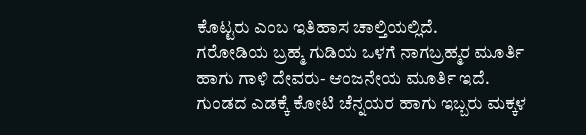ಕೊಟ್ಟರು ಎಂಬ ಇತಿಹಾಸ ಚಾಲ್ತಿಯಲ್ಲಿದೆ.
ಗರೋಡಿಯ ಬ್ರಹ್ಮ ಗುಡಿಯ ಒಳಗೆ ನಾಗಬ್ರಹ್ಮರ ಮೂರ್ತಿ ಹಾಗು ಗಾಳಿ ದೇವರು- ಆಂಜನೇಯ ಮೂರ್ತಿ ಇದೆ.
ಗುಂಡದ ಎಡಕ್ಕೆ ಕೋಟಿ ಚೆನ್ನಯರ ಹಾಗು ಇಬ್ಬರು ಮಕ್ಕಳ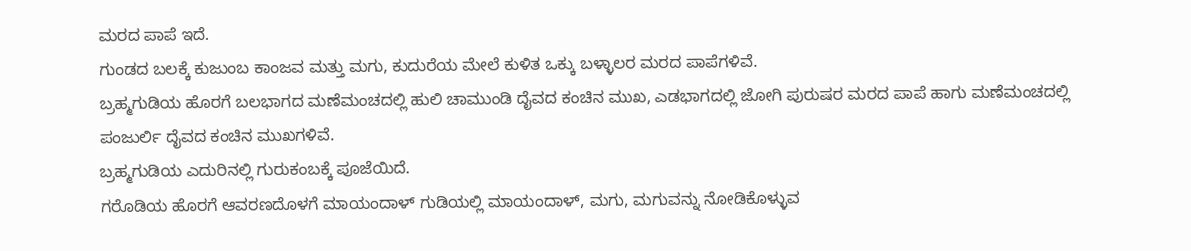ಮರದ ಪಾಪೆ ಇದೆ.
ಗುಂಡದ ಬಲಕ್ಕೆ ಕುಜುಂಬ ಕಾಂಜವ ಮತ್ತು ಮಗು, ಕುದುರೆಯ ಮೇಲೆ ಕುಳಿತ ಒಕ್ಕು ಬಳ್ಳಾಲರ ಮರದ ಪಾಪೆಗಳಿವೆ.
ಬ್ರಹ್ಮಗುಡಿಯ ಹೊರಗೆ ಬಲಭಾಗದ ಮಣೆಮಂಚದಲ್ಲಿ ಹುಲಿ ಚಾಮುಂಡಿ ದೈವದ ಕಂಚಿನ ಮುಖ, ಎಡಭಾಗದಲ್ಲಿ ಜೋಗಿ ಪುರುಷರ ಮರದ ಪಾಪೆ ಹಾಗು ಮಣೆಮಂಚದಲ್ಲಿ ಪಂಜುರ್ಲಿ ದೈವದ ಕಂಚಿನ ಮುಖಗಳಿವೆ.
ಬ್ರಹ್ಮಗುಡಿಯ ಎದುರಿನಲ್ಲಿ ಗುರುಕಂಬಕ್ಕೆ ಪೂಜೆಯಿದೆ.
ಗರೊಡಿಯ ಹೊರಗೆ ಆವರಣದೊಳಗೆ ಮಾಯಂದಾಳ್ ಗುಡಿಯಲ್ಲಿ ಮಾಯಂದಾಳ್, ಮಗು, ಮಗುವನ್ನು ನೋಡಿಕೊಳ್ಳುವ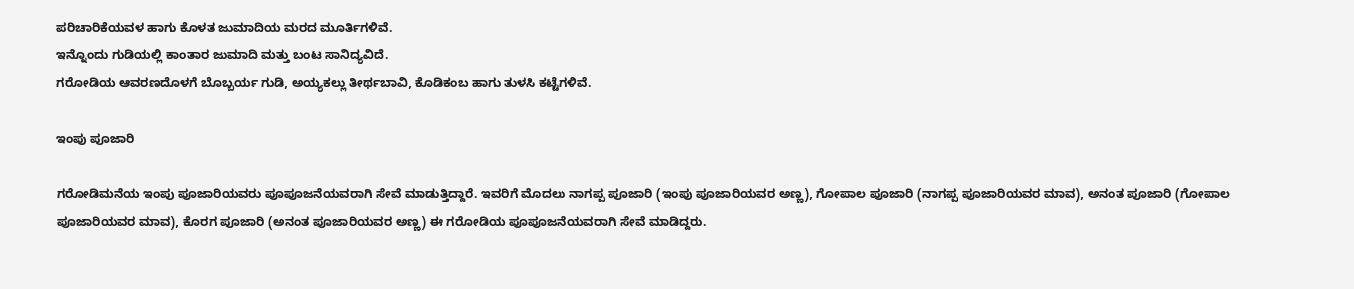ಪರಿಚಾರಿಕೆಯವಳ ಹಾಗು ಕೊಳತ ಜುಮಾದಿಯ ಮರದ ಮೂರ್ತಿಗಳಿವೆ.
ಇನ್ನೊಂದು ಗುಡಿಯಲ್ಲಿ ಕಾಂತಾರ ಜುಮಾದಿ ಮತ್ತು ಬಂಟ ಸಾನಿದ್ಯವಿದೆ.
ಗರೋಡಿಯ ಆವರಣದೊಳಗೆ ಬೊಬ್ಬರ್ಯ ಗುಡಿ, ಅಯ್ಯಕಲ್ಲು ತೀರ್ಥಬಾವಿ, ಕೊಡಿಕಂಬ ಹಾಗು ತುಳಸಿ ಕಟ್ಟೆಗಳಿವೆ.

ಇಂಪು ಪೂಜಾರಿ

ಗರೋಡಿಮನೆಯ ಇಂಪು ಪೂಜಾರಿಯವರು ಪೂಪೂಜನೆಯವರಾಗಿ ಸೇವೆ ಮಾಡುತ್ತಿದ್ದಾರೆ. ಇವರಿಗೆ ಮೊದಲು ನಾಗಪ್ಪ ಪೂಜಾರಿ (ಇಂಪು ಪೂಜಾರಿಯವರ ಅಣ್ಣ), ಗೋಪಾಲ ಪೂಜಾರಿ (ನಾಗಪ್ಪ ಪೂಜಾರಿಯವರ ಮಾವ), ಅನಂತ ಪೂಜಾರಿ (ಗೋಪಾಲ ಪೂಜಾರಿಯವರ ಮಾವ), ಕೊರಗ ಪೂಜಾರಿ (ಅನಂತ ಪೂಜಾರಿಯವರ ಅಣ್ಣ) ಈ ಗರೋಡಿಯ ಪೂಪೂಜನೆಯವರಾಗಿ ಸೇವೆ ಮಾಡಿದ್ದರು.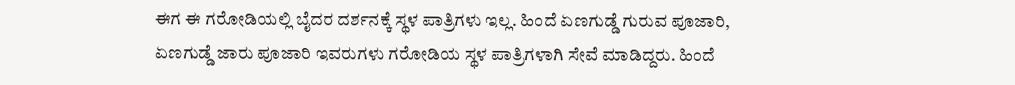ಈಗ ಈ ಗರೋಡಿಯಲ್ಲಿ ಬೈದರ ದರ್ಶನಕ್ಕೆ ಸ್ಥಳ ಪಾತ್ರಿಗಳು ಇಲ್ಲ. ಹಿಂದೆ ಏಣಗುಡ್ಡೆ ಗುರುವ ಪೂಜಾರಿ, ಏಣಗುಡ್ಡೆ ಜಾರು ಪೂಜಾರಿ ಇವರುಗಳು ಗರೋಡಿಯ ಸ್ಥಳ ಪಾತ್ರಿಗಳಾಗಿ ಸೇವೆ ಮಾಡಿದ್ದರು. ಹಿಂದೆ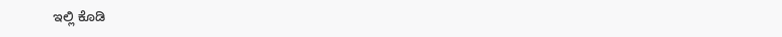ಇಲ್ಲಿ ಕೊಡಿ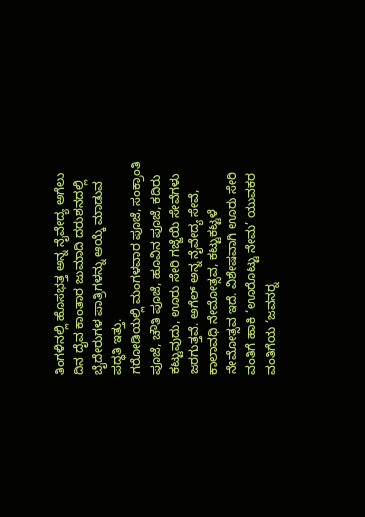ತಿಂಗಳಿನಲ್ಲಿ ಹೊಸಭತ್ತ ಅನ್ನ ನೈವೇದ್ಯ ಅಗೆಲು ದಿನ ದೈವ ಕಾಂತಾರ ಜುಮಾದಿ ದರುಶನದಲ್ಲಿ ಬೈದೇರುಗಳ ಪಾತ್ರಿಗಳನ್ನು ಆಯ್ಕೆ ಮಾಡುವ ಪದ್ಧತಿ ಇತ್ತು.
ಗರೋಡಿಯಲ್ಲಿ ಮಂಗಳವಾರ ಪೂಜೆ, ಸಂಕ್ರಾಂತಿ ಪೂಜೆ, ಚೌತಿ ಪೂಜೆ, ಹೂವಿನ ಪೂಜೆ, ಕದಿರು ಕಟ್ಟುವುದು, ಊರು ಸೇರಿ ಗಜ್ಜೆಯಿ ಸೇವೆಗಳು ಜರಗುತ್ತವೆ. ಅಗೆಲ್ ಅನ್ನ ನೈವೇದ್ಯ ಸೇವೆ, ಕಾಲಾವಧಿ ನೇಮೋತ್ಸವ, ಕಟ್ಟುಕಟ್ಟಳೆ ನೇಮೋತ್ಸವ ಇದೆ. ವಿಶೇಷವಾಗಿ ಊರು ಸೇರಿ ವಂತಿಗೆ ಹಾಕಿ ‘ಊರೊಟ್ಟು ನೇಮ’ ಯುವಕರ ವಂತಿಗೆಯ ‘ಜವನರ‍್ನ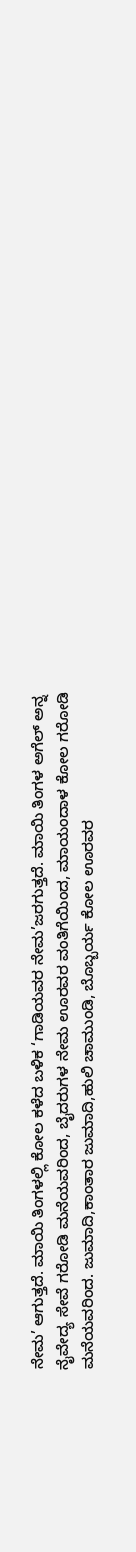ನೇಮ’ ಆಗುತ್ತದೆ. ಮಾಯಿ ತಿಂಗಳಲ್ಲಿ ಕೋಲ ಕಳೆದ ಬಳಿಕ ‘ಗಾಡಿಯವರ ನೇಮ’ಜರಗುತ್ತದೆ. ಮಾಯಿ ತಿಂಗಳ ಅಗೆಲ್ ಅನ್ನ ನೈವೇದ್ಯ ಸೇವೆ ಗರೋಡಿ ಮನೆಯವರಿಂದ, ಬೈದರುಗಳ ನೇಮ ಊರವರ ವಂತಿಗೆಯಿಂದ, ಮಾಯಂದಾಳ ಕೋಲ ಗರೋಡಿ ಮನೆಯವರಿಂದ. ಜುಮಾದಿ,ಕಾಂತಾರ ಜುಮಾದಿ,ಹುಲಿ ಚಾಮುಂಡಿ, ಬೊಬ್ಬರ್ಯ ಕೋಲ ಊರವರ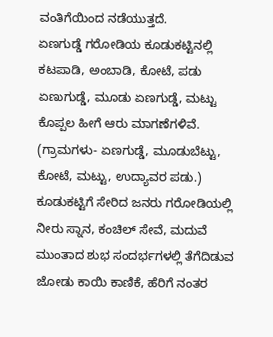ವಂತಿಗೆಯಿಂದ ನಡೆಯುತ್ತದೆ.
ಏಣಗುಡ್ಡೆ ಗರೋಡಿಯ ಕೂಡುಕಟ್ಟಿನಲ್ಲಿ ಕಟಪಾಡಿ, ಅಂಬಾಡಿ, ಕೋಟೆ, ಪಡು ಏಣುಗುಡ್ಡೆ, ಮೂಡು ಏಣಗುಡ್ಡೆ, ಮಟ್ಟು ಕೊಪ್ಪಲ ಹೀಗೆ ಆರು ಮಾಗಣೆಗಳಿವೆ. (ಗ್ರಾಮಗಳು- ಏಣಗುಡ್ಡೆ, ಮೂಡುಬೆಟ್ಟು, ಕೋಟೆ, ಮಟ್ಟು, ಉದ್ಯಾವರ ಪಡು.) ಕೂಡುಕಟ್ಟಿಗೆ ಸೇರಿದ ಜನರು ಗರೋಡಿಯಲ್ಲಿ ನೀರು ಸ್ನಾನ, ಕಂಚಿಲ್ ಸೇವೆ, ಮದುವೆ ಮುಂತಾದ ಶುಭ ಸಂದರ್ಭಗಳಲ್ಲಿ ತೆಗೆದಿಡುವ ಜೋಡು ಕಾಯಿ ಕಾಣಿಕೆ, ಹೆರಿಗೆ ನಂತರ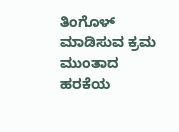ತಿಂಗೊಳ್ ಮಾಡಿಸುವ ಕ್ರಮ ಮುಂತಾದ ಹರಕೆಯ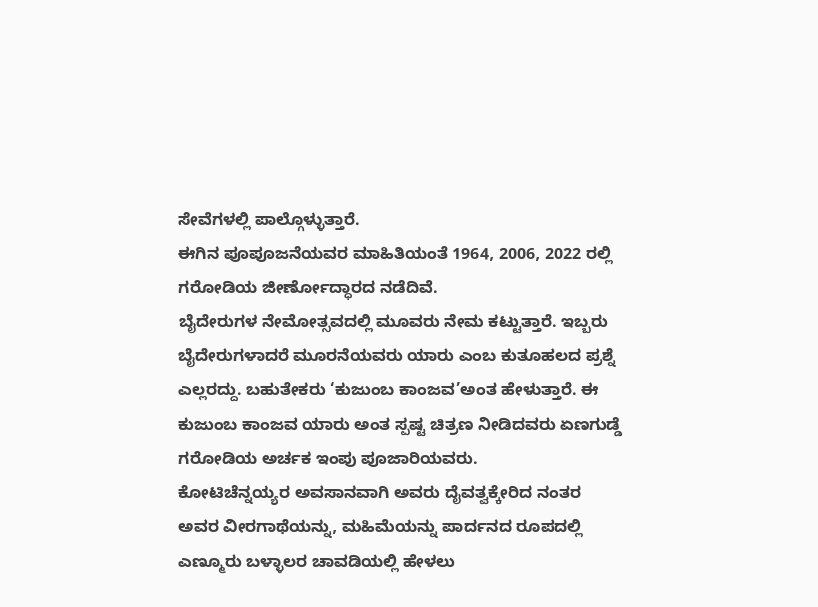ಸೇವೆಗಳಲ್ಲಿ ಪಾಲ್ಗೊಳ್ಳುತ್ತಾರೆ.
ಈಗಿನ ಪೂಪೂಜನೆಯವರ ಮಾಹಿತಿಯಂತೆ 1964, 2006, 2022 ರಲ್ಲಿ ಗರೋಡಿಯ ಜೀರ್ಣೋದ್ಧಾರದ ನಡೆದಿವೆ.
ಬೈದೇರುಗಳ ನೇಮೋತ್ಸವದಲ್ಲಿ ಮೂವರು ನೇಮ ಕಟ್ಟುತ್ತಾರೆ. ಇಬ್ಬರು ಬೈದೇರುಗಳಾದರೆ ಮೂರನೆಯವರು ಯಾರು ಎಂಬ ಕುತೂಹಲದ ಪ್ರಶ್ನೆ ಎಲ್ಲರದ್ದು. ಬಹುತೇಕರು ‘ಕುಜುಂಬ ಕಾಂಜವ’ಅಂತ ಹೇಳುತ್ತಾರೆ. ಈ ಕುಜುಂಬ ಕಾಂಜವ ಯಾರು ಅಂತ ಸ್ಪಷ್ಟ ಚಿತ್ರಣ ನೀಡಿದವರು ಏಣಗುಡ್ಡೆ ಗರೋಡಿಯ ಅರ್ಚಕ ಇಂಪು ಪೂಜಾರಿಯವರು.
ಕೋಟಿಚೆನ್ನಯ್ಯರ ಅವಸಾನವಾಗಿ ಅವರು ದೈವತ್ವಕ್ಕೇರಿದ ನಂತರ ಅವರ ವೀರಗಾಥೆಯನ್ನು, ಮಹಿಮೆಯನ್ನು ಪಾರ್ದನದ ರೂಪದಲ್ಲಿ ಎಣ್ಮೂರು ಬಳ್ಳಾಲರ ಚಾವಡಿಯಲ್ಲಿ ಹೇಳಲು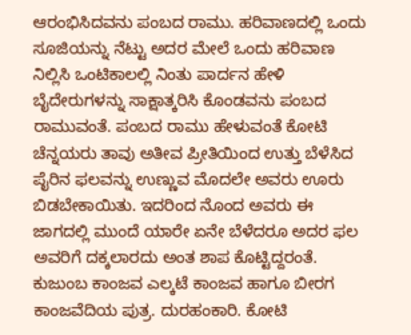ಆರಂಭಿಸಿದವನು ಪಂಬದ ರಾಮು. ಹರಿವಾಣದಲ್ಲಿ ಒಂದು ಸೂಜಿಯನ್ನು ನೆಟ್ಟು ಅದರ ಮೇಲೆ ಒಂದು ಹರಿವಾಣ ನಿಲ್ಲಿಸಿ ಒಂಟಿಕಾಲಲ್ಲಿ ನಿಂತು ಪಾರ್ದನ ಹೇಳಿ ಬೈದೇರುಗಳನ್ನು ಸಾಕ್ಷಾತ್ಕರಿಸಿ ಕೊಂಡವನು ಪಂಬದ ರಾಮುವಂತೆ. ಪಂಬದ ರಾಮು ಹೇಳುವಂತೆ ಕೋಟಿ ಚೆನ್ನಯರು ತಾವು ಅತೀವ ಪ್ರೀತಿಯಿಂದ ಉತ್ತು ಬೆಳೆಸಿದ ಪೈರಿನ ಫಲವನ್ನು ಉಣ್ಣುವ ಮೊದಲೇ ಅವರು ಊರು ಬಿಡಬೇಕಾಯಿತು. ಇದರಿಂದ ನೊಂದ ಅವರು ಈ ಜಾಗದಲ್ಲಿ ಮುಂದೆ ಯಾರೇ ಏನೇ ಬೆಳೆದರೂ ಅದರ ಫಲ ಅವರಿಗೆ ದಕ್ಕಲಾರದು ಅಂತ ಶಾಪ ಕೊಟ್ಟಿದ್ದರಂತೆ. ಕುಜುಂಬ ಕಾಂಜವ ಎಲ್ಕಟೆ ಕಾಂಜವ ಹಾಗೂ ಬೀರಗ ಕಾಂಜವೆದಿಯ ಪುತ್ರ. ದುರಹಂಕಾರಿ. ಕೋಟಿ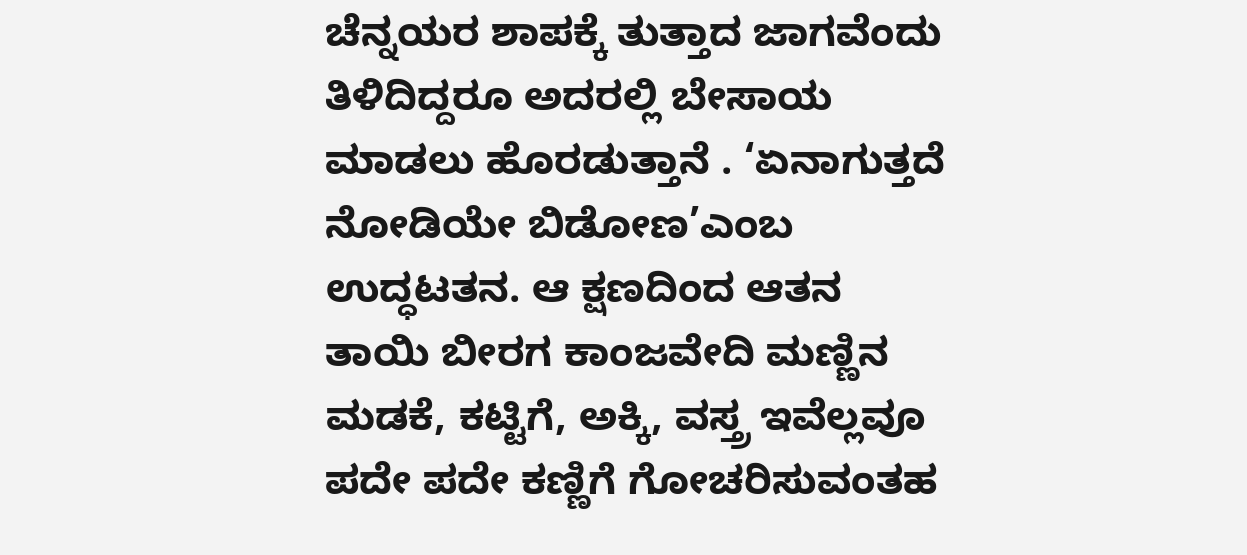ಚೆನ್ನಯರ ಶಾಪಕ್ಕೆ ತುತ್ತಾದ ಜಾಗವೆಂದು ತಿಳಿದಿದ್ದರೂ ಅದರಲ್ಲಿ ಬೇಸಾಯ ಮಾಡಲು ಹೊರಡುತ್ತಾನೆ . ‘ಏನಾಗುತ್ತದೆ ನೋಡಿಯೇ ಬಿಡೋಣ’ಎಂಬ ಉದ್ಧಟತನ. ಆ ಕ್ಷಣದಿಂದ ಆತನ ತಾಯಿ ಬೀರಗ ಕಾಂಜವೇದಿ ಮಣ್ಣಿನ ಮಡಕೆ, ಕಟ್ಟಿಗೆ, ಅಕ್ಕಿ, ವಸ್ತ್ರ ಇವೆಲ್ಲವೂ ಪದೇ ಪದೇ ಕಣ್ಣಿಗೆ ಗೋಚರಿಸುವಂತಹ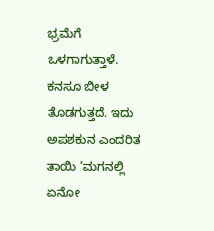ಭ್ರಮೆಗೆ ಒಳಗಾಗುತ್ತಾಳೆ. ಕನಸೂ ಬೀಳ ತೊಡಗುತ್ತದೆ. ಇದು ಅಪಶಕುನ ಎಂದರಿತ ತಾಯಿ ‘ಮಗನಲ್ಲಿ ಏನೋ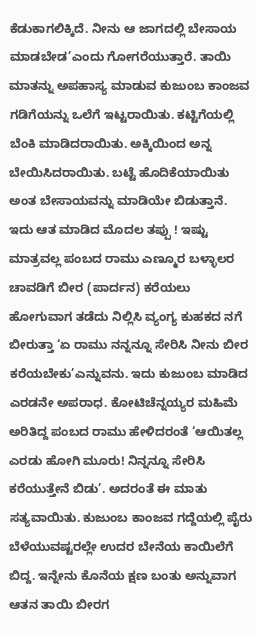ಕೆಡುಕಾಗಲಿಕ್ಕಿದೆ. ನೀನು ಆ ಜಾಗದಲ್ಲಿ ಬೇಸಾಯ ಮಾಡಬೇಡ’ಎಂದು ಗೋಗರೆಯುತ್ತಾರೆ. ತಾಯಿ ಮಾತನ್ನು ಅಪಹಾಸ್ಯ ಮಾಡುವ ಕುಜುಂಬ ಕಾಂಜವ ಗಡಿಗೆಯನ್ನು ಒಲೆಗೆ ಇಟ್ಟರಾಯಿತು. ಕಟ್ಟಿಗೆಯಲ್ಲಿ ಬೆಂಕಿ ಮಾಡಿದರಾಯಿತು. ಅಕ್ಕಿಯಿಂದ ಅನ್ನ ಬೇಯಿಸಿದರಾಯಿತು. ಬಟ್ಟೆ ಹೊದಿಕೆಯಾಯಿತು ಅಂತ ಬೇಸಾಯವನ್ನು ಮಾಡಿಯೇ ಬಿಡುತ್ತಾನೆ. ಇದು ಆತ ಮಾಡಿದ ಮೊದಲ ತಪ್ಪು ! ಇಷ್ಟು ಮಾತ್ರವಲ್ಲ ಪಂಬದ ರಾಮು ಎಣ್ಮೂರ ಬಳ್ಳಾಲರ ಚಾವಡಿಗೆ ಬೀರ (ಪಾರ್ದನ) ಕರೆಯಲು ಹೋಗುವಾಗ ತಡೆದು ನಿಲ್ಲಿಸಿ ವ್ಯಂಗ್ಯ ಕುಹಕದ ನಗೆ ಬೀರುತ್ತಾ ‘ಏ ರಾಮು ನನ್ನನ್ನೂ ಸೇರಿಸಿ ನೀನು ಬೀರ ಕರೆಯಬೇಕು’ಎನ್ನುವನು. ಇದು ಕುಜುಂಬ ಮಾಡಿದ ಎರಡನೇ ಅಪರಾಧ. ಕೋಟಿಚೆನ್ನಯ್ಯರ ಮಹಿಮೆ ಅರಿತಿದ್ದ ಪಂಬದ ರಾಮು ಹೇಳಿದರಂತೆ ‘ಆಯಿತಲ್ಲ ಎರಡು ಹೋಗಿ ಮೂರು! ನಿನ್ನನ್ನೂ ಸೇರಿಸಿ ಕರೆಯುತ್ತೇನೆ ಬಿಡು’. ಅದರಂತೆ ಈ ಮಾತು ಸತ್ಯವಾಯಿತು. ಕುಜುಂಬ ಕಾಂಜವ ಗದ್ದೆಯಲ್ಲಿ ಪೈರು ಬೆಳೆಯುವಷ್ಟರಲ್ಲೇ ಉದರ ಬೇನೆಯ ಕಾಯಿಲೆಗೆ ಬಿದ್ದ. ಇನ್ನೇನು ಕೊನೆಯ ಕ್ಷಣ ಬಂತು ಅನ್ನುವಾಗ ಆತನ ತಾಯಿ ಬೀರಗ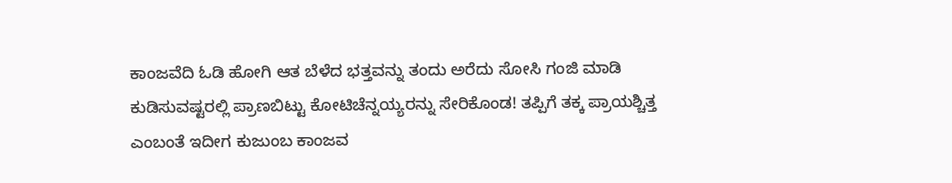ಕಾಂಜವೆದಿ ಓಡಿ ಹೋಗಿ ಆತ ಬೆಳೆದ ಭತ್ತವನ್ನು ತಂದು ಅರೆದು ಸೋಸಿ ಗಂಜಿ ಮಾಡಿ ಕುಡಿಸುವಷ್ಟರಲ್ಲಿ ಪ್ರಾಣಬಿಟ್ಟು ಕೋಟಿಚೆನ್ನಯ್ಯರನ್ನು ಸೇರಿಕೊಂಡ! ತಪ್ಪಿಗೆ ತಕ್ಕ ಪ್ರಾಯಶ್ಚಿತ್ತ ಎಂಬಂತೆ ಇದೀಗ ಕುಜುಂಬ ಕಾಂಜವ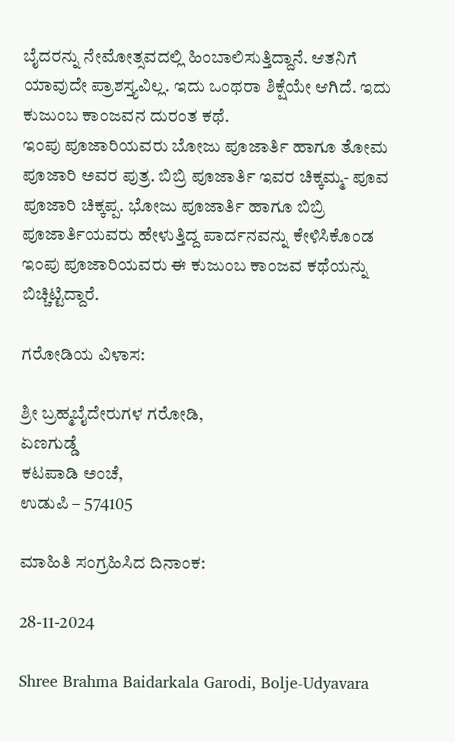ಬೈದರನ್ನು ನೇಮೋತ್ಸವದಲ್ಲಿ ಹಿಂಬಾಲಿಸುತ್ತಿದ್ದಾನೆ. ಆತನಿಗೆ ಯಾವುದೇ ಪ್ರಾಶಸ್ತ್ಯವಿಲ್ಲ. ಇದು ಒಂಥರಾ ಶಿಕ್ಷೆಯೇ ಆಗಿದೆ. ಇದು ಕುಜುಂಬ ಕಾಂಜವನ ದುರಂತ ಕಥೆ.
ಇಂಪು ಪೂಜಾರಿಯವರು ಬೋಜು ಪೂಜಾರ್ತಿ ಹಾಗೂ ತೋಮ ಪೂಜಾರಿ ಅವರ ಪುತ್ರ. ಬಿಬ್ರಿ ಪೂಜಾರ್ತಿ ಇವರ ಚಿಕ್ಕಮ್ಮ- ಪೂವ ಪೂಜಾರಿ ಚಿಕ್ಕಪ್ಪ. ಭೋಜು ಪೂಜಾರ್ತಿ ಹಾಗೂ ಬಿಬ್ರಿ ಪೂಜಾರ್ತಿಯವರು ಹೇಳುತ್ತಿದ್ದ ಪಾರ್ದನವನ್ನು ಕೇಳಿಸಿಕೊಂಡ ಇಂಪು ಪೂಜಾರಿಯವರು ಈ ಕುಜುಂಬ ಕಾಂಜವ ಕಥೆಯನ್ನು ಬಿಚ್ಚಿಟ್ಟಿದ್ದಾರೆ.

ಗರೋಡಿಯ ವಿಳಾಸ:

ಶ್ರೀ ಬ್ರಹ್ಮಬೈದೇರುಗಳ ಗರೋಡಿ,
ಏಣಗುಡ್ಡೆ
ಕಟಪಾಡಿ ಅಂಚೆ,
ಉಡುಪಿ – 574105

ಮಾಹಿತಿ ಸಂಗ್ರಹಿಸಿದ ದಿನಾಂಕ:

28-11-2024

Shree Brahma Baidarkala Garodi, Bolje-Udyavara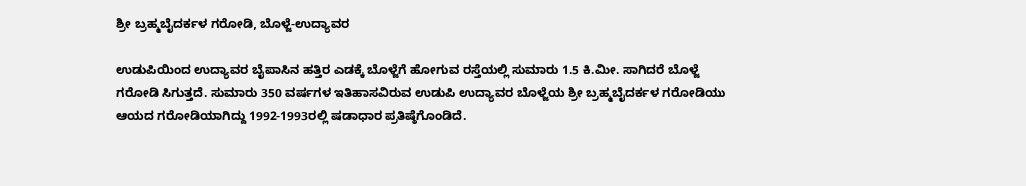ಶ್ರೀ ಬ್ರಹ್ಮಬೈದರ್ಕಳ ಗರೋಡಿ, ಬೊಳ್ಜೆ-ಉದ್ಯಾವರ

ಉಡುಪಿಯಿಂದ ಉದ್ಯಾವರ ಬೈಪಾಸಿನ ಹತ್ತಿರ ಎಡಕ್ಕೆ ಬೊಳ್ಜೆಗೆ ಹೋಗುವ ರಸ್ತೆಯಲ್ಲಿ ಸುಮಾರು 1.5 ಕಿ.ಮೀ. ಸಾಗಿದರೆ ಬೊಳ್ಜೆ ಗರೋಡಿ ಸಿಗುತ್ತದೆ. ಸುಮಾರು 350 ವರ್ಷಗಳ ಇತಿಹಾಸವಿರುವ ಉಡುಪಿ ಉದ್ಯಾವರ ಬೊಳ್ಜೆಯ ಶ್ರೀ ಬ್ರಹ್ಮಬೈದರ್ಕಳ ಗರೋಡಿಯು ಆಯದ ಗರೋಡಿಯಾಗಿದ್ದು 1992-1993ರಲ್ಲಿ ಷಡಾಧಾರ ಪ್ರತಿಷ್ಠೆಗೊಂಡಿದೆ.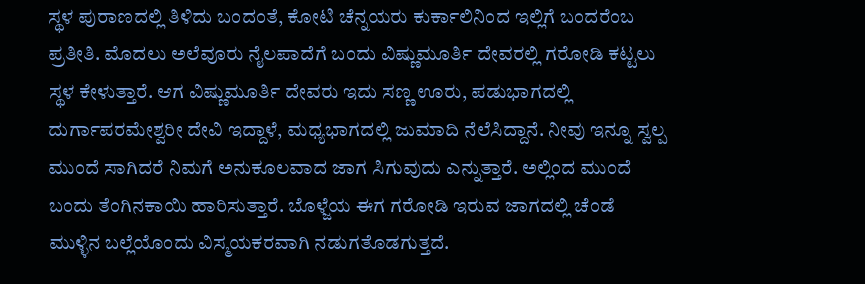ಸ್ಥಳ ಪುರಾಣದಲ್ಲಿ ತಿಳಿದು ಬಂದಂತೆ, ಕೋಟಿ ಚೆನ್ನಯರು ಕುರ್ಕಾಲಿನಿಂದ ಇಲ್ಲಿಗೆ ಬಂದರೆಂಬ ಪ್ರತೀತಿ. ಮೊದಲು ಅಲೆವೂರು ನೈಲಪಾದೆಗೆ ಬಂದು ವಿಷ್ಣುಮೂರ್ತಿ ದೇವರಲ್ಲಿ ಗರೋಡಿ ಕಟ್ಟಲು ಸ್ಥಳ ಕೇಳುತ್ತಾರೆ. ಆಗ ವಿಷ್ಣುಮೂರ್ತಿ ದೇವರು ಇದು ಸಣ್ಣ ಊರು, ಪಡುಭಾಗದಲ್ಲಿ ದುರ್ಗಾಪರಮೇಶ್ವರೀ ದೇವಿ ಇದ್ದಾಳೆ, ಮಧ್ಯಭಾಗದಲ್ಲಿ ಜುಮಾದಿ ನೆಲೆಸಿದ್ದಾನೆ. ನೀವು ಇನ್ನೂ ಸ್ವಲ್ಪ ಮುಂದೆ ಸಾಗಿದರೆ ನಿಮಗೆ ಅನುಕೂಲವಾದ ಜಾಗ ಸಿಗುವುದು ಎನ್ನುತ್ತಾರೆ. ಅಲ್ಲಿಂದ ಮುಂದೆ ಬಂದು ತೆಂಗಿನಕಾಯಿ ಹಾರಿಸುತ್ತಾರೆ. ಬೊಳ್ಜೆಯ ಈಗ ಗರೋಡಿ ಇರುವ ಜಾಗದಲ್ಲಿ ಚೆಂಡೆ ಮುಳ್ಳಿನ ಬಲ್ಲೆಯೊಂದು ವಿಸ್ಮಯಕರವಾಗಿ ನಡುಗತೊಡಗುತ್ತದೆ.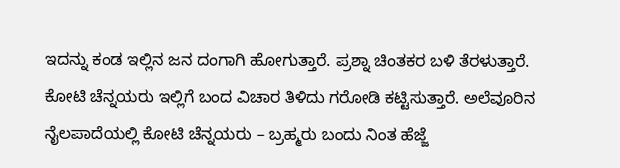ಇದನ್ನು ಕಂಡ ಇಲ್ಲಿನ ಜನ ದಂಗಾಗಿ ಹೋಗುತ್ತಾರೆ. ಪ್ರಶ್ನಾ ಚಿಂತಕರ ಬಳಿ ತೆರಳುತ್ತಾರೆ. ಕೋಟಿ ಚೆನ್ನಯರು ಇಲ್ಲಿಗೆ ಬಂದ ವಿಚಾರ ತಿಳಿದು ಗರೋಡಿ ಕಟ್ಟಿಸುತ್ತಾರೆ. ಅಲೆವೂರಿನ ನೈಲಪಾದೆಯಲ್ಲಿ ಕೋಟಿ ಚೆನ್ನಯರು – ಬ್ರಹ್ಮರು ಬಂದು ನಿಂತ ಹೆಜ್ಜೆ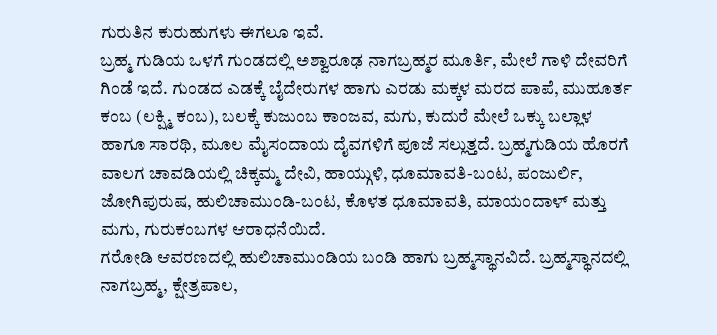ಗುರುತಿನ ಕುರುಹುಗಳು ಈಗಲೂ ಇವೆ.
ಬ್ರಹ್ಮ ಗುಡಿಯ ಒಳಗೆ ಗುಂಡದಲ್ಲಿ ಅಶ್ವಾರೂಢ ನಾಗಬ್ರಹ್ಮರ ಮೂರ್ತಿ, ಮೇಲೆ ಗಾಳಿ ದೇವರಿಗೆ ಗಿಂಡೆ ಇದೆ. ಗುಂಡದ ಎಡಕ್ಕೆ ಬೈದೇರುಗಳ ಹಾಗು ಎರಡು ಮಕ್ಕಳ ಮರದ ಪಾಪೆ, ಮುಹೂರ್ತ ಕಂಬ (ಲಕ್ಷ್ಮಿ ಕಂಬ), ಬಲಕ್ಕೆ ಕುಜುಂಬ ಕಾಂಜವ, ಮಗು, ಕುದುರೆ ಮೇಲೆ ಒಕ್ಕು ಬಲ್ಲಾಳ ಹಾಗೂ ಸಾರಥಿ, ಮೂಲ ಮೈಸಂದಾಯ ದೈವಗಳಿಗೆ ಪೂಜೆ ಸಲ್ಲುತ್ತದೆ. ಬ್ರಹ್ಮಗುಡಿಯ ಹೊರಗೆ ವಾಲಗ ಚಾವಡಿಯಲ್ಲಿ ಚಿಕ್ಕಮ್ಮ ದೇವಿ, ಹಾಯ್ಗುಳಿ, ಧೂಮಾವತಿ-ಬಂಟ, ಪಂಜುರ್ಲಿ, ಜೋಗಿಪುರುಷ, ಹುಲಿಚಾಮುಂಡಿ-ಬಂಟ, ಕೊಳತ ಧೂಮಾವತಿ, ಮಾಯಂದಾಳ್ ಮತ್ತು ಮಗು, ಗುರುಕಂಬಗಳ ಆರಾಧನೆಯಿದೆ.
ಗರೋಡಿ ಆವರಣದಲ್ಲಿ ಹುಲಿಚಾಮುಂಡಿಯ ಬಂಡಿ ಹಾಗು ಬ್ರಹ್ಮಸ್ಥಾನವಿದೆ. ಬ್ರಹ್ಮಸ್ಥಾನದಲ್ಲಿ ನಾಗಬ್ರಹ್ಮ, ಕ್ಷೇತ್ರಪಾಲ,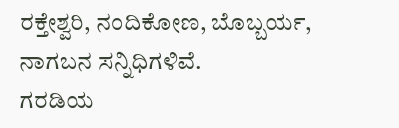ರಕ್ತೇಶ್ವರಿ, ನಂದಿಕೋಣ, ಬೊಬ್ಬರ್ಯ, ನಾಗಬನ ಸನ್ನಿಧಿಗಳಿವೆ.
ಗರಡಿಯ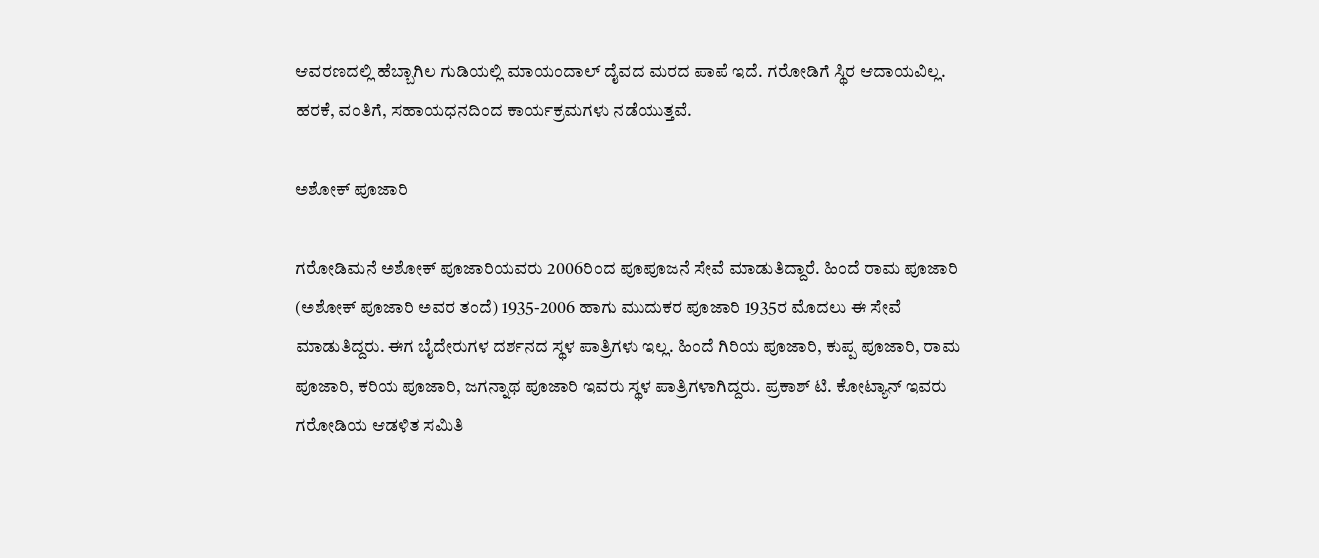ಆವರಣದಲ್ಲಿ ಹೆಬ್ಬಾಗಿಲ ಗುಡಿಯಲ್ಲಿ ಮಾಯಂದಾಲ್ ದೈವದ ಮರದ ಪಾಪೆ ಇದೆ. ಗರೋಡಿಗೆ ಸ್ಥಿರ ಆದಾಯವಿಲ್ಲ. ಹರಕೆ, ವಂತಿಗೆ, ಸಹಾಯಧನದಿಂದ ಕಾರ್ಯಕ್ರಮಗಳು ನಡೆಯುತ್ತವೆ.

ಅಶೋಕ್ ಪೂಜಾರಿ

ಗರೋಡಿಮನೆ ಅಶೋಕ್ ಪೂಜಾರಿಯವರು 2006ರಿಂದ ಪೂಪೂಜನೆ ಸೇವೆ ಮಾಡುತಿದ್ದಾರೆ. ಹಿಂದೆ ರಾಮ ಪೂಜಾರಿ (ಅಶೋಕ್ ಪೂಜಾರಿ ಅವರ ತಂದೆ) 1935-2006 ಹಾಗು ಮುದುಕರ ಪೂಜಾರಿ 1935ರ ಮೊದಲು ಈ ಸೇವೆ ಮಾಡುತಿದ್ದರು. ಈಗ ಬೈದೇರುಗಳ ದರ್ಶನದ ಸ್ಥಳ ಪಾತ್ರಿಗಳು ಇಲ್ಲ. ಹಿಂದೆ ಗಿರಿಯ ಪೂಜಾರಿ, ಕುಪ್ಪ ಪೂಜಾರಿ, ರಾಮ ಪೂಜಾರಿ, ಕರಿಯ ಪೂಜಾರಿ, ಜಗನ್ನಾಥ ಪೂಜಾರಿ ಇವರು ಸ್ಥಳ ಪಾತ್ರಿಗಳಾಗಿದ್ದರು. ಪ್ರಕಾಶ್ ಟಿ. ಕೋಟ್ಯಾನ್ ಇವರು ಗರೋಡಿಯ ಆಡಳಿತ ಸಮಿತಿ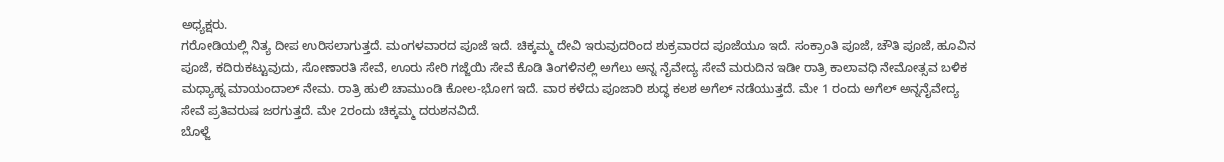ಅಧ್ಯಕ್ಷರು.
ಗರೋಡಿಯಲ್ಲಿ ನಿತ್ಯ ದೀಪ ಉರಿಸಲಾಗುತ್ತದೆ. ಮಂಗಳವಾರದ ಪೂಜೆ ಇದೆ. ಚಿಕ್ಕಮ್ಮ ದೇವಿ ಇರುವುದರಿಂದ ಶುಕ್ರವಾರದ ಪೂಜೆಯೂ ಇದೆ. ಸಂಕ್ರಾಂತಿ ಪೂಜೆ, ಚೌತಿ ಪೂಜೆ, ಹೂವಿನ ಪೂಜೆ, ಕದಿರುಕಟ್ಟುವುದು, ಸೋಣಾರತಿ ಸೇವೆ, ಊರು ಸೇರಿ ಗಜ್ಜೆಯಿ ಸೇವೆ ಕೊಡಿ ತಿಂಗಳಿನಲ್ಲಿ ಅಗೆಲು ಅನ್ನ ನೈವೇದ್ಯ ಸೇವೆ ಮರುದಿನ ಇಡೀ ರಾತ್ರಿ ಕಾಲಾವಧಿ ನೇಮೋತ್ಸವ ಬಳಿಕ ಮಧ್ಯಾಹ್ನ ಮಾಯಂದಾಲ್ ನೇಮ. ರಾತ್ರಿ ಹುಲಿ ಚಾಮುಂಡಿ ಕೋಲ-ಭೋಗ ಇದೆ. ವಾರ ಕಳೆದು ಪೂಜಾರಿ ಶುದ್ಧ ಕಲಶ ಅಗೆಲ್ ನಡೆಯುತ್ತದೆ. ಮೇ 1 ರಂದು ಅಗೆಲ್ ಅನ್ನನೈವೇದ್ಯ ಸೇವೆ ಪ್ರತಿವರುಷ ಜರಗುತ್ತದೆ. ಮೇ 2ರಂದು ಚಿಕ್ಕಮ್ಮ ದರುಶನವಿದೆ.
ಬೊಳ್ಜೆ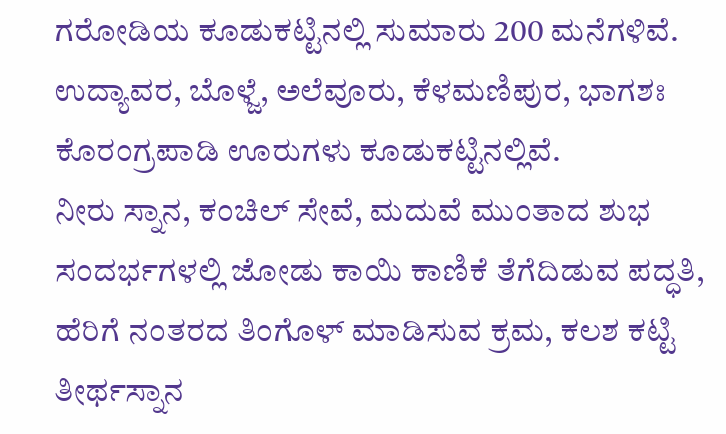ಗರೋಡಿಯ ಕೂಡುಕಟ್ಟಿನಲ್ಲಿ ಸುಮಾರು 200 ಮನೆಗಳಿವೆ. ಉದ್ಯಾವರ, ಬೊಳ್ಜೆ, ಅಲೆವೂರು, ಕೆಳಮಣಿಪುರ, ಭಾಗಶಃ ಕೊರಂಗ್ರಪಾಡಿ ಊರುಗಳು ಕೂಡುಕಟ್ಟಿನಲ್ಲಿವೆ.
ನೀರು ಸ್ನಾನ, ಕಂಚಿಲ್ ಸೇವೆ, ಮದುವೆ ಮುಂತಾದ ಶುಭ ಸಂದರ್ಭಗಳಲ್ಲಿ ಜೋಡು ಕಾಯಿ ಕಾಣಿಕೆ ತೆಗೆದಿಡುವ ಪದ್ಧತಿ, ಹೆರಿಗೆ ನಂತರದ ತಿಂಗೊಳ್ ಮಾಡಿಸುವ ಕ್ರಮ, ಕಲಶ ಕಟ್ಟಿ ತೀರ್ಥಸ್ನಾನ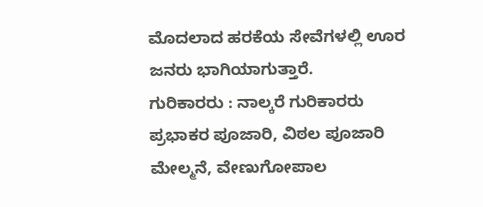ಮೊದಲಾದ ಹರಕೆಯ ಸೇವೆಗಳಲ್ಲಿ ಊರ ಜನರು ಭಾಗಿಯಾಗುತ್ತಾರೆ.
ಗುರಿಕಾರರು : ನಾಲ್ಕರೆ ಗುರಿಕಾರರು ಪ್ರಭಾಕರ ಪೂಜಾರಿ, ವಿಠಲ ಪೂಜಾರಿ ಮೇಲ್ಮನೆ, ವೇಣುಗೋಪಾಲ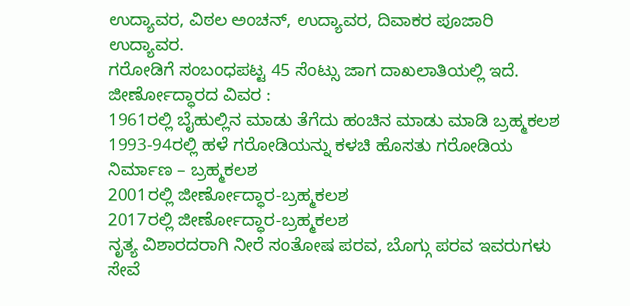ಉದ್ಯಾವರ, ವಿಠಲ ಅಂಚನ್, ಉದ್ಯಾವರ, ದಿವಾಕರ ಪೂಜಾರಿ ಉದ್ಯಾವರ.
ಗರೋಡಿಗೆ ಸಂಬಂಧಪಟ್ಟ 45 ಸೆಂಟ್ಸು ಜಾಗ ದಾಖಲಾತಿಯಲ್ಲಿ ಇದೆ.
ಜೀರ್ಣೋದ್ಧಾರದ ವಿವರ :
1961ರಲ್ಲಿ ಬೈಹುಲ್ಲಿನ ಮಾಡು ತೆಗೆದು ಹಂಚಿನ ಮಾಡು ಮಾಡಿ ಬ್ರಹ್ಮಕಲಶ
1993-94ರಲ್ಲಿ ಹಳೆ ಗರೋಡಿಯನ್ನು ಕಳಚಿ ಹೊಸತು ಗರೋಡಿಯ ನಿರ್ಮಾಣ – ಬ್ರಹ್ಮಕಲಶ
2001ರಲ್ಲಿ ಜೀರ್ಣೋದ್ಧಾರ-ಬ್ರಹ್ಮಕಲಶ
2017ರಲ್ಲಿ ಜೀರ್ಣೋದ್ಧಾರ-ಬ್ರಹ್ಮಕಲಶ
ನೃತ್ಯ ವಿಶಾರದರಾಗಿ ನೀರೆ ಸಂತೋಷ ಪರವ, ಬೊಗ್ಗು ಪರವ ಇವರುಗಳು ಸೇವೆ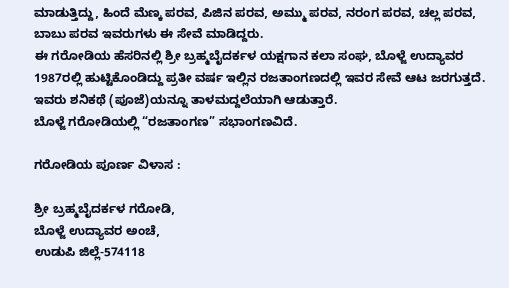ಮಾಡುತ್ತಿದ್ದು, ಹಿಂದೆ ಮೆಣ್ಕ ಪರವ, ಪಿಜಿನ ಪರವ, ಅಮ್ಮು ಪರವ, ನರಂಗ ಪರವ, ಚಲ್ಲ ಪರವ, ಬಾಬು ಪರವ ಇವರುಗಳು ಈ ಸೇವೆ ಮಾಡಿದ್ದರು.
ಈ ಗರೋಡಿಯ ಹೆಸರಿನಲ್ಲಿ ಶ್ರೀ ಬ್ರಹ್ಮಬೈದರ್ಕಳ ಯಕ್ಷಗಾನ ಕಲಾ ಸಂಘ, ಬೊಳ್ಜೆ ಉದ್ಯಾವರ 1987ರಲ್ಲಿ ಹುಟ್ಟಿಕೊಂಡಿದ್ದು ಪ್ರತೀ ವರ್ಷ ಇಲ್ಲಿನ ರಜತಾಂಗಣದಲ್ಲಿ ಇವರ ಸೇವೆ ಆಟ ಜರಗುತ್ತದೆ. ಇವರು ಶನಿಕಥೆ (ಪೂಜೆ)ಯನ್ನೂ ತಾಳಮದ್ದಲೆಯಾಗಿ ಆಡುತ್ತಾರೆ.
ಬೊಳ್ಜೆ ಗರೋಡಿಯಲ್ಲಿ “ರಜತಾಂಗಣ” ಸಭಾಂಗಣವಿದೆ.

ಗರೋಡಿಯ ಪೂರ್ಣ ವಿಳಾಸ :

ಶ್ರೀ ಬ್ರಹ್ಮಬೈದರ್ಕಳ ಗರೋಡಿ,
ಬೊಳ್ಜೆ ಉದ್ಯಾವರ ಅಂಚೆ,
ಉಡುಪಿ ಜಿಲ್ಲೆ-574118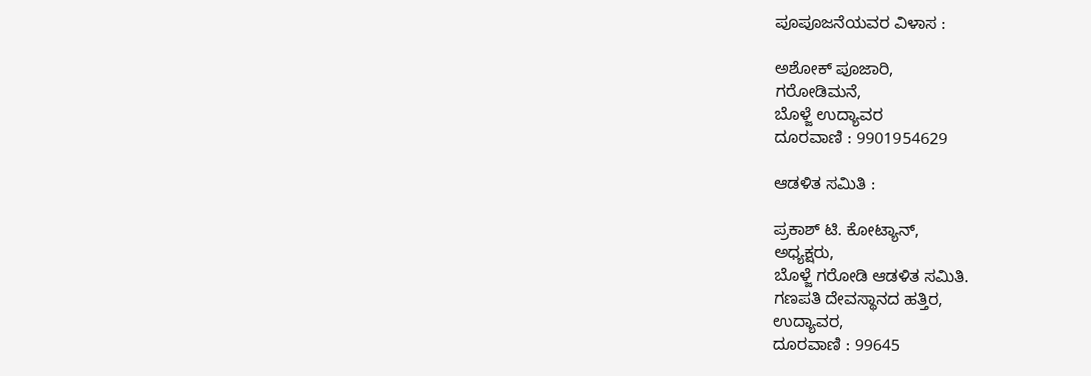ಪೂಪೂಜನೆಯವರ ವಿಳಾಸ :

ಅಶೋಕ್ ಪೂಜಾರಿ,
ಗರೋಡಿಮನೆ,
ಬೊಳ್ಜೆ ಉದ್ಯಾವರ
ದೂರವಾಣಿ : 9901954629

ಆಡಳಿತ ಸಮಿತಿ :

ಪ್ರಕಾಶ್ ಟಿ. ಕೋಟ್ಯಾನ್,
ಅಧ್ಯಕ್ಷರು,
ಬೊಳ್ಜೆ ಗರೋಡಿ ಆಡಳಿತ ಸಮಿತಿ.
ಗಣಪತಿ ದೇವಸ್ಥಾನದ ಹತ್ತಿರ,
ಉದ್ಯಾವರ,
ದೂರವಾಣಿ : 99645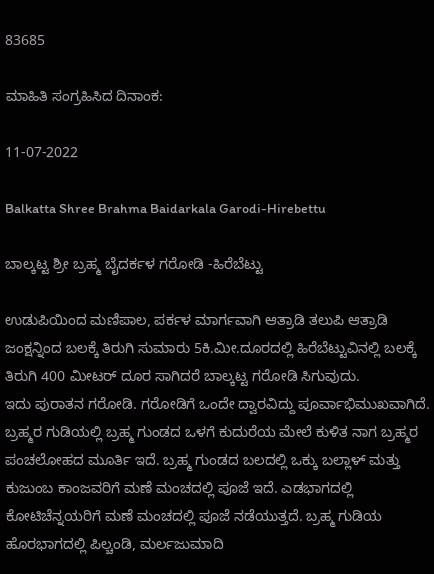83685

ಮಾಹಿತಿ ಸಂಗ್ರಹಿಸಿದ ದಿನಾಂಕ:

11-07-2022

Balkatta Shree Brahma Baidarkala Garodi-Hirebettu

ಬಾಲ್ಕಟ್ಟ ಶ್ರೀ ಬ್ರಹ್ಮ ಬೈದರ್ಕಳ ಗರೋಡಿ -ಹಿರೆಬೆಟ್ಟು

ಉಡುಪಿಯಿಂದ ಮಣಿಪಾಲ, ಪರ್ಕಳ ಮಾರ್ಗವಾಗಿ ಆತ್ರಾಡಿ ತಲುಪಿ ಆತ್ರಾಡಿ ಜಂಕ್ಷನ್ನಿಂದ ಬಲಕ್ಕೆ ತಿರುಗಿ ಸುಮಾರು 5ಕಿ.ಮೀ.ದೂರದಲ್ಲಿ ಹಿರೆಬೆಟ್ಟುವಿನಲ್ಲಿ ಬಲಕ್ಕೆ ತಿರುಗಿ 400 ಮೀಟರ್ ದೂರ ಸಾಗಿದರೆ ಬಾಲ್ಕಟ್ಟ ಗರೋಡಿ ಸಿಗುವುದು.
ಇದು ಪುರಾತನ ಗರೋಡಿ. ಗರೋಡಿಗೆ ಒಂದೇ ದ್ವಾರವಿದ್ದು ಪೂರ್ವಾಭಿಮುಖವಾಗಿದೆ.
ಬ್ರಹ್ಮರ ಗುಡಿಯಲ್ಲಿ ಬ್ರಹ್ಮ ಗುಂಡದ ಒಳಗೆ ಕುದುರೆಯ ಮೇಲೆ ಕುಳಿತ ನಾಗ ಬ್ರಹ್ಮರ ಪಂಚಲೋಹದ ಮೂರ್ತಿ ಇದೆ. ಬ್ರಹ್ಮ ಗುಂಡದ ಬಲದಲ್ಲಿ ಒಕ್ಕು ಬಲ್ಲಾಳ್ ಮತ್ತು ಕುಜುಂಬ ಕಾಂಜವರಿಗೆ ಮಣೆ ಮಂಚದಲ್ಲಿ ಪೂಜೆ ಇದೆ. ಎಡಭಾಗದಲ್ಲಿ ಕೋಟಿಚೆನ್ನಯರಿಗೆ ಮಣೆ ಮಂಚದಲ್ಲಿ ಪೂಜೆ ನಡೆಯುತ್ತದೆ. ಬ್ರಹ್ಮ ಗುಡಿಯ ಹೊರಭಾಗದಲ್ಲಿ ಪಿಲ್ಚಂಡಿ, ಮರ್ಲಜುಮಾದಿ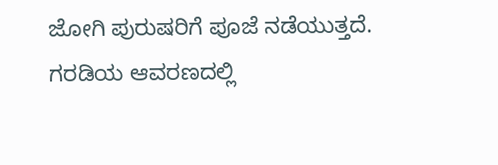ಜೋಗಿ ಪುರುಷರಿಗೆ ಪೂಜೆ ನಡೆಯುತ್ತದೆ.
ಗರಡಿಯ ಆವರಣದಲ್ಲಿ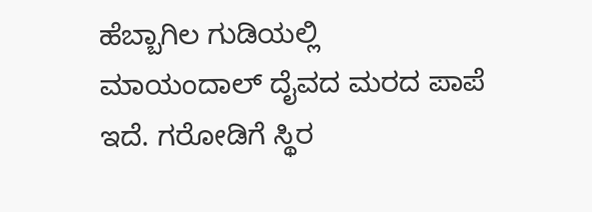ಹೆಬ್ಬಾಗಿಲ ಗುಡಿಯಲ್ಲಿ ಮಾಯಂದಾಲ್ ದೈವದ ಮರದ ಪಾಪೆ ಇದೆ. ಗರೋಡಿಗೆ ಸ್ಥಿರ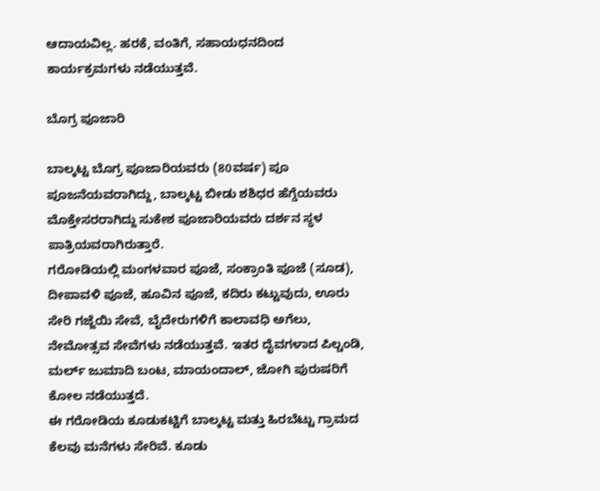ಆದಾಯವಿಲ್ಲ. ಹರಕೆ, ವಂತಿಗೆ, ಸಹಾಯಧನದಿಂದ ಕಾರ್ಯಕ್ರಮಗಳು ನಡೆಯುತ್ತವೆ.

ಬೊಗ್ರ ಪೂಜಾರಿ

ಬಾಲ್ಕಟ್ಟ ಬೊಗ್ರ ಪೂಜಾರಿಯವರು (80ವರ್ಷ) ಪೂ ಪೂಜನೆಯವರಾಗಿದ್ದು, ಬಾಲ್ಕಟ್ಟ ಬೀಡು ಶಶಿಧರ ಹೆಗ್ಡೆಯವರು ಮೊಕ್ತೇಸರರಾಗಿದ್ದು ಸುಕೇಶ ಪೂಜಾರಿಯವರು ದರ್ಶನ ಸ್ಥಳ ಪಾತ್ರಿಯವರಾಗಿರುತ್ತಾರೆ.
ಗರೋಡಿಯಲ್ಲಿ ಮಂಗಳವಾರ ಪೂಜೆ, ಸಂಕ್ರಾಂತಿ ಪೂಜೆ (ಸೂಡ), ದೀಪಾವಳಿ ಪೂಜೆ, ಹೂವಿನ ಪೂಜೆ, ಕದಿರು ಕಟ್ಟುವುದು, ಊರು ಸೇರಿ ಗಜ್ಜೆಯಿ ಸೇವೆ, ಬೈದೇರುಗಳಿಗೆ ಕಾಲಾವಧಿ ಅಗೆಲು, ನೇಮೋತ್ಸವ ಸೇವೆಗಳು ನಡೆಯುತ್ತವೆ. ಇತರ ದೈವಗಳಾದ ಪಿಲ್ಚಂಡಿ, ಮರ್ಲ್ ಜುಮಾದಿ ಬಂಟ, ಮಾಯಂದಾಲ್, ಜೋಗಿ ಪುರುಷರಿಗೆ ಕೋಲ ನಡೆಯುತ್ತದೆ.
ಈ ಗರೋಡಿಯ ಕೂಡುಕಟ್ಟಿಗೆ ಬಾಲ್ಕಟ್ಟ ಮತ್ತು ಹಿರಬೆಟ್ಟು ಗ್ರಾಮದ ಕೆಲವು ಮನೆಗಳು ಸೇರಿವೆ. ಕೂಡು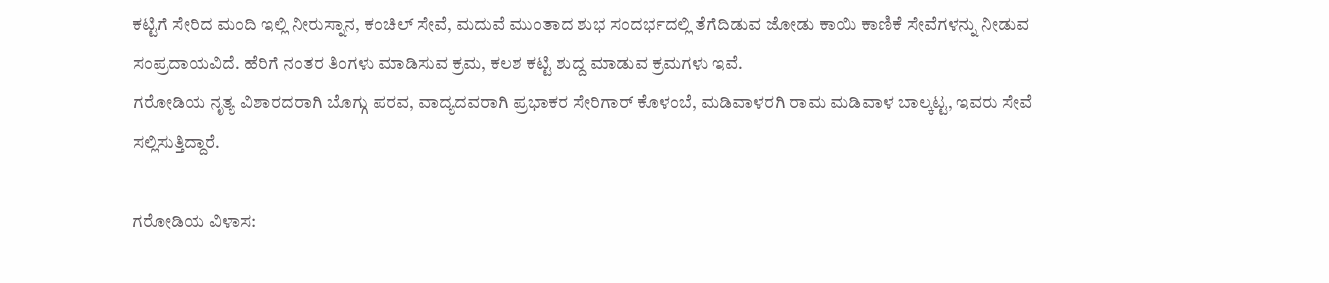ಕಟ್ಟಿಗೆ ಸೇರಿದ ಮಂದಿ ಇಲ್ಲಿ ನೀರುಸ್ನಾನ, ಕಂಚಿಲ್ ಸೇವೆ, ಮದುವೆ ಮುಂತಾದ ಶುಭ ಸಂದರ್ಭದಲ್ಲಿ ತೆಗೆದಿಡುವ ಜೋಡು ಕಾಯಿ ಕಾಣಿಕೆ ಸೇವೆಗಳನ್ನು ನೀಡುವ ಸಂಪ್ರದಾಯವಿದೆ. ಹೆರಿಗೆ ನಂತರ ತಿಂಗಳು ಮಾಡಿಸುವ ಕ್ರಮ, ಕಲಶ ಕಟ್ಟಿ ಶುದ್ದ ಮಾಡುವ ಕ್ರಮಗಳು ಇವೆ.
ಗರೋಡಿಯ ನೃತ್ಯ ವಿಶಾರದರಾಗಿ ಬೊಗ್ಗು ಪರವ, ವಾದ್ಯದವರಾಗಿ ಪ್ರಭಾಕರ ಸೇರಿಗಾರ್ ಕೊಳಂಬೆ, ಮಡಿವಾಳರಗಿ ರಾಮ ಮಡಿವಾಳ ಬಾಲ್ಕಟ್ಟ, ಇವರು ಸೇವೆ ಸಲ್ಲಿಸುತ್ತಿದ್ದಾರೆ.

ಗರೋಡಿಯ ವಿಳಾಸ: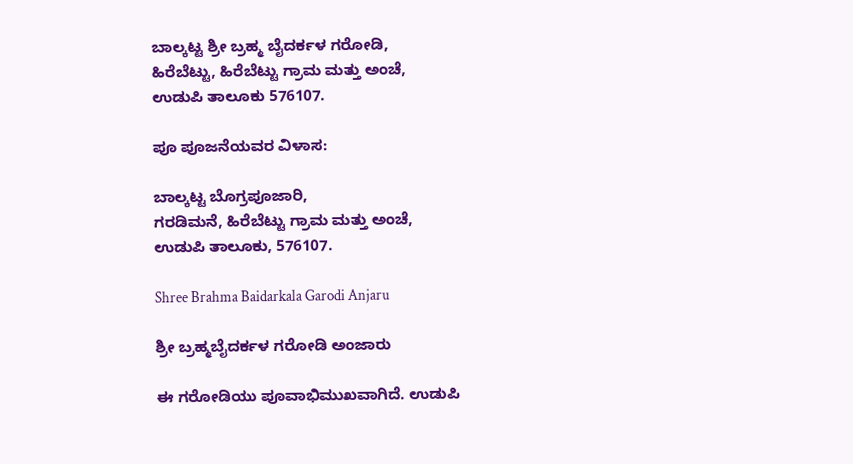ಬಾಲ್ಕಟ್ಟ ಶ್ರೀ ಬ್ರಹ್ಮ ಬೈದರ್ಕಳ ಗರೋಡಿ,
ಹಿರೆಬೆಟ್ಟು, ಹಿರೆಬೆಟ್ಟು ಗ್ರಾಮ ಮತ್ತು ಅಂಚೆ,
ಉಡುಪಿ ತಾಲೂಕು 576107.

ಪೂ ಪೂಜನೆಯವರ ವಿಳಾಸ:

ಬಾಲ್ಕಟ್ಟ ಬೊಗ್ರಪೂಜಾರಿ,
ಗರಡಿಮನೆ, ಹಿರೆಬೆಟ್ಟು ಗ್ರಾಮ ಮತ್ತು ಅಂಚೆ,
ಉಡುಪಿ ತಾಲೂಕು, 576107.

Shree Brahma Baidarkala Garodi Anjaru

ಶ್ರೀ ಬ್ರಹ್ಮಬೈದರ್ಕಳ ಗರೋಡಿ ಅಂಜಾರು

ಈ ಗರೋಡಿಯು ಪೂವಾಭಿಮುಖವಾಗಿದೆ. ಉಡುಪಿ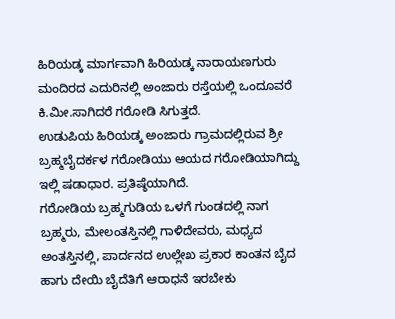ಹಿರಿಯಡ್ಕ ಮಾರ್ಗವಾಗಿ ಹಿರಿಯಡ್ಕ ನಾರಾಯಣಗುರು ಮಂದಿರದ ಎದುರಿನಲ್ಲಿ ಅಂಜಾರು ರಸ್ತೆಯಲ್ಲಿ ಒಂದೂವರೆ ಕಿ.ಮೀ.ಸಾಗಿದರೆ ಗರೋಡಿ ಸಿಗುತ್ತದೆ.
ಉಡುಪಿಯ ಹಿರಿಯಡ್ಕ ಅಂಜಾರು ಗ್ರಾಮದಲ್ಲಿರುವ ಶ್ರೀ ಬ್ರಹ್ಮಬೈದರ್ಕಳ ಗರೋಡಿಯು ಆಯದ ಗರೋಡಿಯಾಗಿದ್ದು ಇಲ್ಲಿ ಷಡಾಧಾರ. ಪ್ರತಿಷ್ಠೆಯಾಗಿದೆ.
ಗರೋಡಿಯ ಬ್ರಹ್ಮಗುಡಿಯ ಒಳಗೆ ಗುಂಡದಲ್ಲಿ ನಾಗ ಬ್ರಹ್ಮರು, ಮೇಲಂತಸ್ತಿನಲ್ಲಿ ಗಾಳಿದೇವರು, ಮಧ್ಯದ ಅಂತಸ್ತಿನಲ್ಲಿ, ಪಾರ್ದನದ ಉಲ್ಲೇಖ ಪ್ರಕಾರ ಕಾಂತನ ಬೈದ ಹಾಗು ದೇಯಿ ಬೈದೆತಿಗೆ ಆರಾಧನೆ ಇರಬೇಕು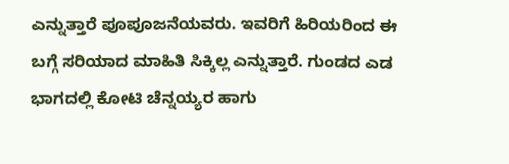ಎನ್ನುತ್ತಾರೆ ಪೂಪೂಜನೆಯವರು. ಇವರಿಗೆ ಹಿರಿಯರಿಂದ ಈ ಬಗ್ಗೆ ಸರಿಯಾದ ಮಾಹಿತಿ ಸಿಕ್ಕಿಲ್ಲ ಎನ್ನುತ್ತಾರೆ. ಗುಂಡದ ಎಡ ಭಾಗದಲ್ಲಿ ಕೋಟಿ ಚೆನ್ನಯ್ಯರ ಹಾಗು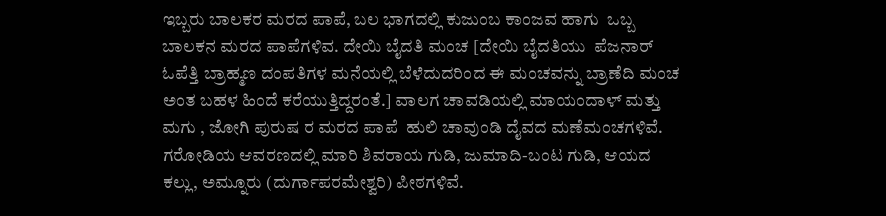ಇಬ್ಬರು ಬಾಲಕರ ಮರದ ಪಾಪೆ, ಬಲ ಭಾಗದಲ್ಲಿ ಕುಜುಂಬ ಕಾಂಜವ ಹಾಗು  ಒಬ್ಬ ಬಾಲಕನ ಮರದ ಪಾಪೆಗಳಿವ. ದೇಯಿ ಬೈದತಿ ಮಂಚ [ದೇಯಿ ಬೈದತಿಯು  ಪೆಜನಾರ್ ಓಪೆತ್ತಿ ಬ್ರಾಹ್ಮಣ ದಂಪತಿಗಳ ಮನೆಯಲ್ಲಿ ಬೆಳೆದುದರಿಂದ ಈ ಮಂಚವನ್ನು ಬ್ರಾಣೆದಿ ಮಂಚ ಅಂತ ಬಹಳ ಹಿಂದೆ ಕರೆಯುತ್ತಿದ್ದರಂತೆ.] ವಾಲಗ ಚಾವಡಿಯಲ್ಲಿ ಮಾಯಂದಾಳ್ ಮತ್ತು ಮಗು , ಜೋಗಿ ಪುರುಷ ರ ಮರದ ಪಾಪೆ  ಹುಲಿ ಚಾವುಂಡಿ ದೈವದ ಮಣೆಮಂಚಗಳಿವೆ.
ಗರೋಡಿಯ ಆವರಣದಲ್ಲಿ ಮಾರಿ ಶಿವರಾಯ ಗುಡಿ, ಜುಮಾದಿ-ಬಂಟ ಗುಡಿ, ಆಯದ ಕಲ್ಲು, ಅಮ್ನೂರು (ದುರ್ಗಾಪರಮೇಶ್ವರಿ) ಪೀಠಗಳಿವೆ.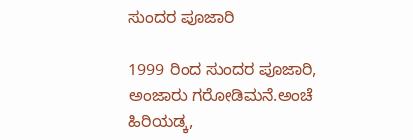ಸುಂದರ ಪೂಜಾರಿ

1999 ರಿಂದ ಸುಂದರ ಪೂಜಾರಿ, ಅಂಜಾರು ಗರೋಡಿಮನೆ.ಅಂಚೆ ಹಿರಿಯಡ್ಕ,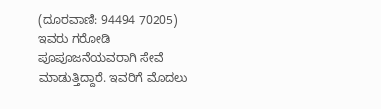(ದೂರವಾಣಿ: 94494 70205) ಇವರು ಗರೋಡಿ ಪೂಪೂಜನೆಯವರಾಗಿ ಸೇವೆ ಮಾಡುತ್ತಿದ್ದಾರೆ. ಇವರಿಗೆ ಮೊದಲು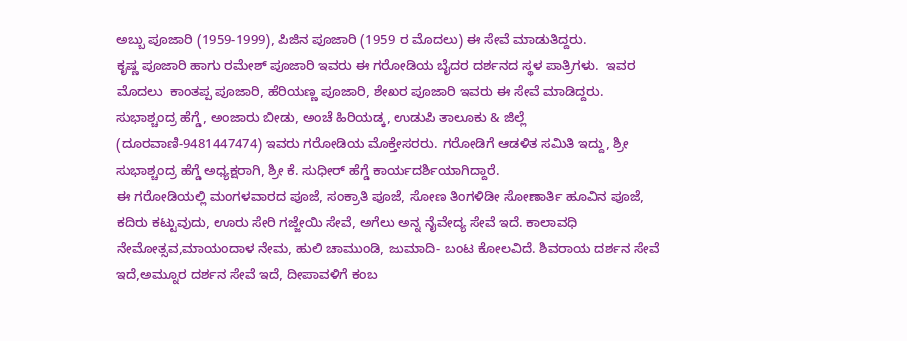ಅಬ್ಬು ಪೂಜಾರಿ (1959-1999), ಪಿಜಿನ ಪೂಜಾರಿ (1959 ರ ಮೊದಲು) ಈ ಸೇವೆ ಮಾಡುತಿದ್ದರು.
ಕೃಷ್ಣ ಪೂಜಾರಿ ಹಾಗು ರಮೇಶ್ ಪೂಜಾರಿ ಇವರು ಈ ಗರೋಡಿಯ ಬೈದರ ದರ್ಶನದ ಸ್ಥಳ ಪಾತ್ರಿಗಳು.  ಇವರ ಮೊದಲು  ಕಾಂತಪ್ಪ ಪೂಜಾರಿ, ಹೆರಿಯಣ್ಣ ಪೂಜಾರಿ, ಶೇಖರ ಪೂಜಾರಿ ಇವರು ಈ ಸೇವೆ ಮಾಡಿದ್ದರು.
ಸುಭಾಶ್ಚಂದ್ರ ಹೆಗ್ಡೆ, ಅಂಜಾರು ಬೀಡು, ಅಂಚೆ ಹಿರಿಯಡ್ಕ, ಉಡುಪಿ ತಾಲೂಕು & ಜಿಲ್ಲೆ (ದೂರವಾಣಿ-9481447474) ಇವರು ಗರೋಡಿಯ ಮೊಕ್ತೇಸರರು. ಗರೋಡಿಗೆ ಆಡಳಿತ ಸಮಿತಿ ಇದ್ದು, ಶ್ರೀ ಸುಭಾಶ್ಚಂದ್ರ ಹೆಗ್ಡೆ ಅಧ್ಯಕ್ಷರಾಗಿ, ಶ್ರೀ ಕೆ. ಸುಧೀರ್ ಹೆಗ್ಡೆ ಕಾರ್ಯದರ್ಶಿಯಾಗಿದ್ದಾರೆ.
ಈ ಗರೋಡಿಯಲ್ಲಿ ಮಂಗಳವಾರದ ಪೂಜೆ, ಸಂಕ್ರಾತಿ ಪೂಜೆ, ಸೋಣ ತಿಂಗಳಿಡೀ ಸೋಣಾರ್ತಿ ಹೂವಿನ ಪೂಜೆ, ಕದಿರು ಕಟ್ಟುವುದು, ಊರು ಸೇರಿ ಗಜ್ಜೇಯಿ ಸೇವೆ, ಅಗೆಲು ಅನ್ನ ನೈವೇದ್ಯ ಸೇವೆ ಇದೆ. ಕಾಲಾವಧಿ ನೇಮೋತ್ಸವ,ಮಾಯಂದಾಳ ನೇಮ, ಹುಲಿ ಚಾಮುಂಡಿ, ಜುಮಾದಿ- ಬಂಟ ಕೋಲವಿದೆ. ಶಿವರಾಯ ದರ್ಶನ ಸೇವೆ ಇದೆ,ಅಮ್ನೂರ ದರ್ಶನ ಸೇವೆ ಇದೆ, ದೀಪಾವಳಿಗೆ ಕಂಬ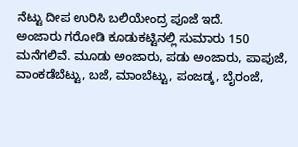ನೆಟ್ಟು ದೀಪ ಉರಿಸಿ ಬಲಿಯೇಂದ್ರ ಪೂಜೆ ಇದೆ.
ಅಂಜಾರು ಗರೋಡಿ ಕೂಡುಕಟ್ಟಿನಲ್ಲಿ ಸುಮಾರು 150 ಮನೆಗಲಿವೆ. ಮೂಡು ಅಂಜಾರು, ಪಡು ಅಂಜಾರು, ಪಾಪುಜೆ, ವಾಂಕಡೆಬೆಟ್ಟು, ಬಜೆ, ಮಾಂಬೆಟ್ಟು, ಪಂಜಡ್ಕ, ಬೈರಂಜೆ,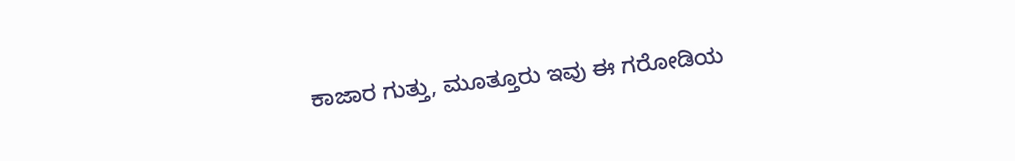ಕಾಜಾರ ಗುತ್ತು, ಮೂತ್ತೂರು ಇವು ಈ ಗರೋಡಿಯ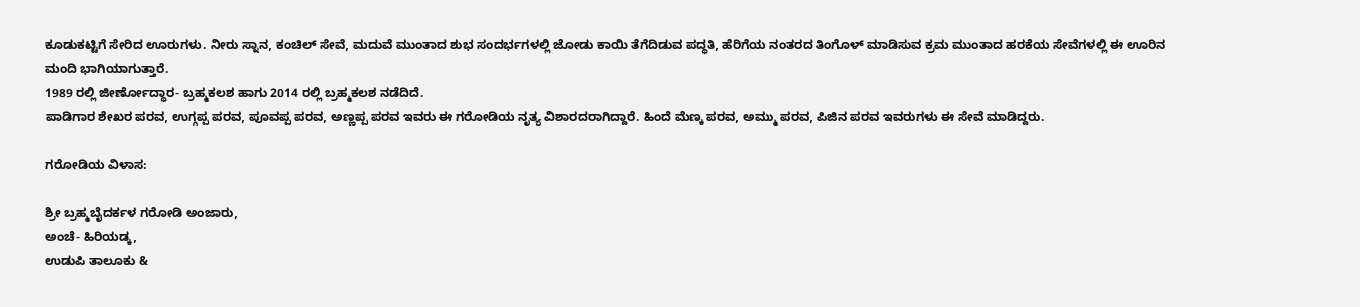ಕೂಡುಕಟ್ಟಿಗೆ ಸೇರಿದ ಊರುಗಳು. ನೀರು ಸ್ನಾನ, ಕಂಚಿಲ್ ಸೇವೆ, ಮದುವೆ ಮುಂತಾದ ಶುಭ ಸಂದರ್ಭಗಳಲ್ಲಿ ಜೋಡು ಕಾಯಿ ತೆಗೆದಿಡುವ ಪದ್ಧತಿ, ಹೆರಿಗೆಯ ನಂತರದ ತಿಂಗೊಳ್ ಮಾಡಿಸುವ ಕ್ರಮ ಮುಂತಾದ ಹರಕೆಯ ಸೇವೆಗಳಲ್ಲಿ ಈ ಊರಿನ ಮಂದಿ ಭಾಗಿಯಾಗುತ್ತಾರೆ.
1989 ರಲ್ಲಿ ಜೀರ್ಣೋದ್ಧಾರ- ಬ್ರಹ್ಮಕಲಶ ಹಾಗು 2014 ರಲ್ಲಿ ಬ್ರಹ್ಮಕಲಶ ನಡೆದಿದೆ.
ಪಾಡಿಗಾರ ಶೇಖರ ಪರವ, ಉಗ್ಗಪ್ಪ ಪರವ, ಪೂವಪ್ಪ ಪರವ, ಅಣ್ಣಪ್ಪ ಪರವ ಇವರು ಈ ಗರೋಡಿಯ ನೃತ್ಯ ವಿಶಾರದರಾಗಿದ್ದಾರೆ. ಹಿಂದೆ ಮೆಣ್ಕ ಪರವ, ಅಮ್ಮು ಪರವ, ಪಿಜಿನ ಪರವ ಇವರುಗಳು ಈ ಸೇವೆ ಮಾಡಿದ್ದರು.

ಗರೋಡಿಯ ವಿಳಾಸ:

ಶ್ರೀ ಬ್ರಹ್ಮಬೈದರ್ಕಳ ಗರೋಡಿ ಅಂಜಾರು,
ಅಂಚೆ- ಹಿರಿಯಡ್ಕ,
ಉಡುಪಿ ತಾಲೂಕು &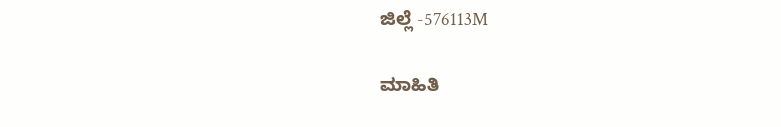ಜಿಲ್ಲೆ -576113M

ಮಾಹಿತಿ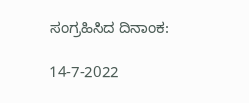ಸಂಗ್ರಹಿಸಿದ ದಿನಾಂಕ:

14-7-2022